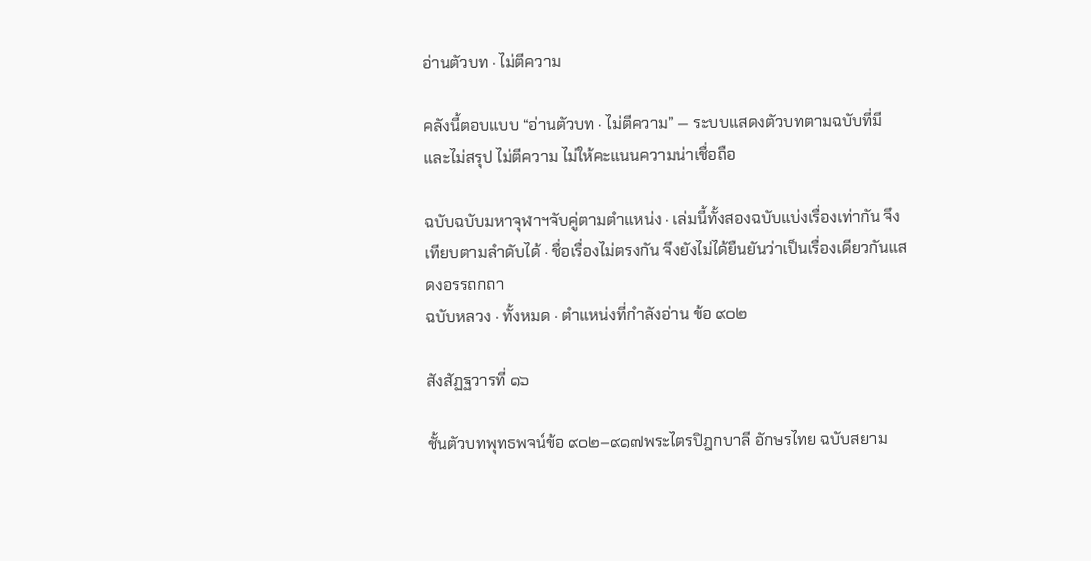อ่านตัวบท · ไม่ตีความ

คลังนี้ตอบแบบ “อ่านตัวบท · ไม่ตีความ” — ระบบแสดงตัวบทตามฉบับที่มี และไม่สรุป ไม่ตีความ ไม่ให้คะแนนความน่าเชื่อถือ

ฉบับฉบับมหาจุฬาฯจับคู่ตามตำแหน่ง · เล่มนี้ทั้งสองฉบับแบ่งเรื่องเท่ากัน จึงเทียบตามลำดับได้ · ชื่อเรื่องไม่ตรงกัน จึงยังไม่ได้ยืนยันว่าเป็นเรื่องเดียวกันแสดงอรรถกถา
ฉบับหลวง · ทั้งหมด · ตำแหน่งที่กำลังอ่าน ข้อ ๙๐๒

สังสัฏฐวารที่ ๑๖

ชั้นตัวบทพุทธพจน์ข้อ ๙๐๒–๙๑๗พระไตรปิฎกบาลี อักษรไทย ฉบับสยาม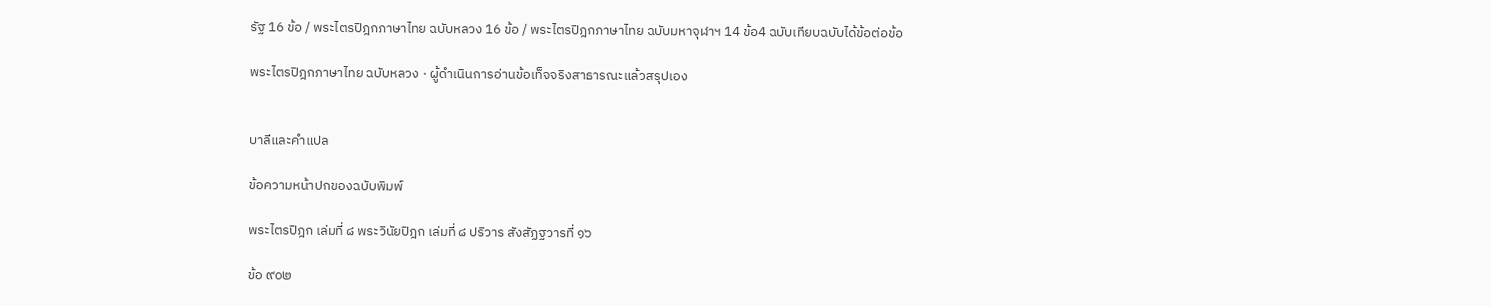รัฐ 16 ข้อ / พระไตรปิฎกภาษาไทย ฉบับหลวง 16 ข้อ / พระไตรปิฎกภาษาไทย ฉบับมหาจุฬาฯ 14 ข้อ4 ฉบับเทียบฉบับได้ข้อต่อข้อ

พระไตรปิฎกภาษาไทย ฉบับหลวง · ผู้ดำเนินการอ่านข้อเท็จจริงสาธารณะแล้วสรุปเอง


บาลีและคำแปล

ข้อความหน้าปกของฉบับพิมพ์

พระไตรปิฎก เล่มที่ ๘ พระวินัยปิฎก เล่มที่ ๘ ปริวาร สังสัฏฐวารที่ ๑๖

ข้อ ๙๐๒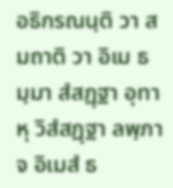อธิกรณนฺติ วา สมถาติ วา อิเม ธมฺมา สํสฏฺฐา อุทาหุ วิสํสฏฺฐา ลพฺภา จ อิเมสํ ธ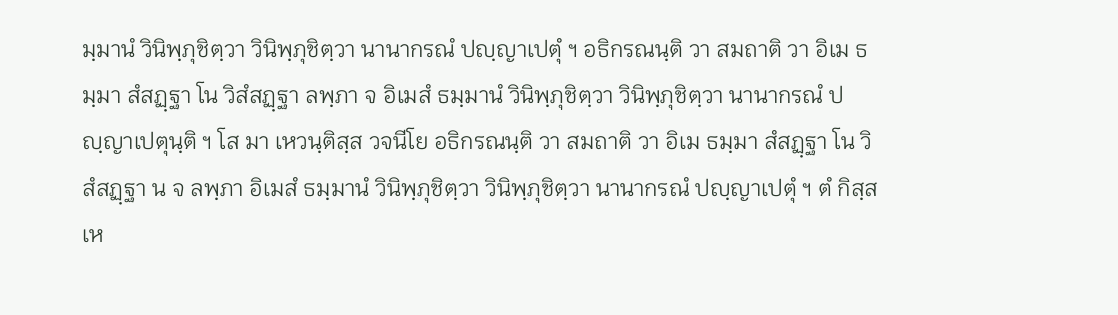มฺมานํ วินิพฺภุชิตฺวา วินิพฺภุชิตฺวา นานากรณํ ปญฺญาเปตุํ ฯ อธิกรณนฺติ วา สมถาติ วา อิเม ธมฺมา สํสฏฺฐา โน วิสํสฏฺฐา ลพฺภา จ อิเมสํ ธมฺมานํ วินิพฺภุชิตฺวา วินิพฺภุชิตฺวา นานากรณํ ปญฺญาเปตุนฺติ ฯ โส มา เหวนฺติสฺส วจนีโย อธิกรณนฺติ วา สมถาติ วา อิเม ธมฺมา สํสฏฺฐา โน วิสํสฏฺฐา น จ ลพฺภา อิเมสํ ธมฺมานํ วินิพฺภุชิตฺวา วินิพฺภุชิตฺวา นานากรณํ ปญฺญาเปตุํ ฯ ตํ กิสฺส เห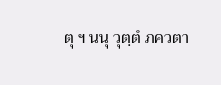ตุ ฯ นนุ วุตฺตํ ภควตา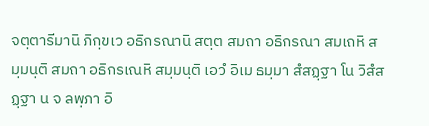จตฺตารีมานิ ภิกฺขเว อธิกรณานิ สตฺต สมถา อธิกรณา สมเถหิ สมฺมนฺติ สมถา อธิกรเณหิ สมฺมนฺติ เอวํ อิเม ธมฺมา สํสฏฺฐา โน วิสํสฏฺฐา น จ ลพฺภา อิ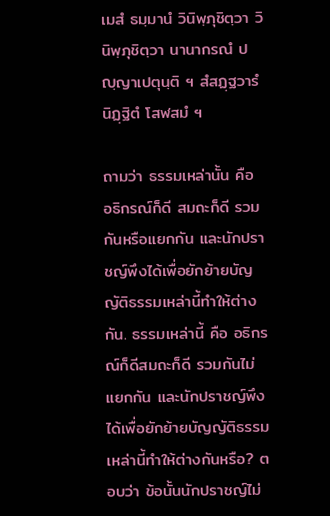เมสํ ธมฺมานํ วินิพฺภุชิตฺวา วินิพฺภุชิตฺวา นานากรณํ ปญฺญาเปตุนฺติ ฯ สํสฏฺฐวารํ นิฏฺฐิตํ โสฬสมํ ฯ

ถามว่า ธรรมเหล่านั้น คือ อธิกรณ์ก็ดี สมถะก็ดี รวมกันหรือแยกกัน และนักปราชญ์พึงได้เพื่อยักย้ายบัญญัติธรรมเหล่านี้ทำให้ต่างกัน. ธรรมเหล่านี้ คือ อธิกรณ์ก็ดีสมถะก็ดี รวมกันไม่แยกกัน และนักปราชญ์พึงได้เพื่อยักย้ายบัญญัติธรรมเหล่านี้ทำให้ต่างกันหรือ? ตอบว่า ข้อนั้นนักปราชญ์ไม่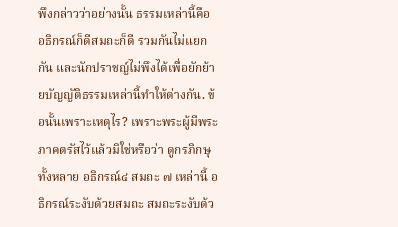พึงกล่าวว่าอย่างนั้น ธรรมเหล่านี้คือ อธิกรณ์ก็ดีสมถะก็ดี รวมกันไม่แยกกัน และนักปราชญ์ไม่พึงได้เพื่อยักย้ายบัญญัติธรรมเหล่านี้ทำให้ต่างกัน. ข้อนั้นเพราะเหตุไร? เพราะพระผู้มีพระภาคตรัสไว้แล้วมิใช่หรือว่า ดูกรภิกษุทั้งหลาย อธิกรณ์๔ สมถะ ๗ เหล่านี้ อธิกรณ์ระงับด้วยสมถะ สมถะระงับด้ว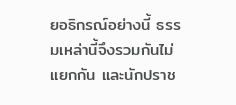ยอธิกรณ์อย่างนี้ ธรรมเหล่านี้จึงรวมกันไม่แยกกัน และนักปราช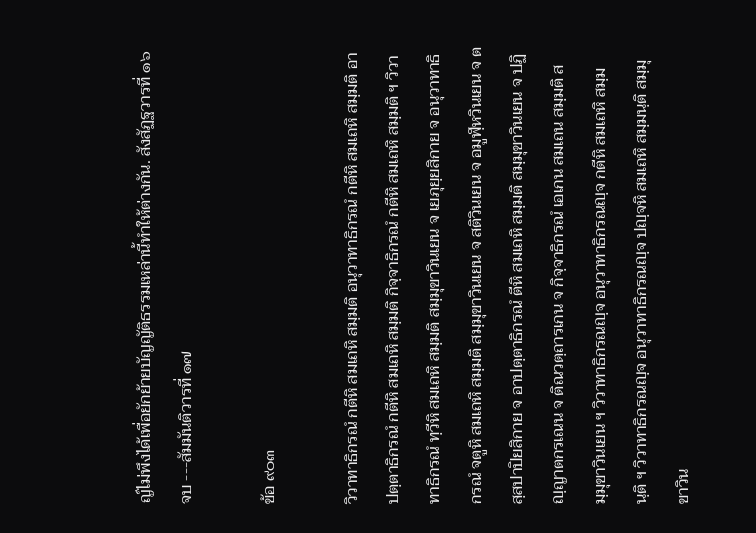ญ์ไม่พึงได้เพื่อยักย้ายบัญญัติธรรมเหล่านี้ทำให้ต่างกัน. สังสัฏฐวารที่ ๑๖ จบ ---สัมมันติวารที่ ๑๗

ข้อ ๙๐๓

วิวาทาธิกรณํ กตีหิ สมเถหิ สมฺมติ อนุวาทาธิกรณํ กตีหิ สมเถหิ สมฺมติ อาปตฺตาธิกรณํ กตีหิ สมเถหิ สมฺมติ กิจฺจาธิกรณํ กตีหิ สมเถหิ สมฺมติ ฯ วิวาทาธิกรณํ ทฺวีหิ สมเถหิ สมฺมติ สมฺมุขาวินเยน จ เยภุยฺยสิกาย จ อนุวาทาธิกรณํ จตูหิ สมเถหิ สมฺมติ สมฺมุขาวินเยน จ สติวินเยน จ อมูฬฺหวินเยน จ ตสฺสปาปิยสิกาย จ อาปตฺตาธิกรณํ ตีหิ สมเถหิ สมฺมติ สมฺมุขาวินเยน จ ปฏิญฺญาตกรเณน จ ติณวตฺถารเกน จ กิจฺจาธิกรณํ เอเกน สมเถน สมฺมติ สมฺมุขาวินเยน ฯ วิวาทาธิกรณญฺจ อนุวาทาธิกรณญฺจ กตีหิ สมเถหิ สมฺมนฺติ ฯ วิวาทาธิกรณญฺจ อนุวาทาธิกรณญฺจ ปญฺจหิ สมเถหิ สมฺมนฺติ สมฺมุขาวิน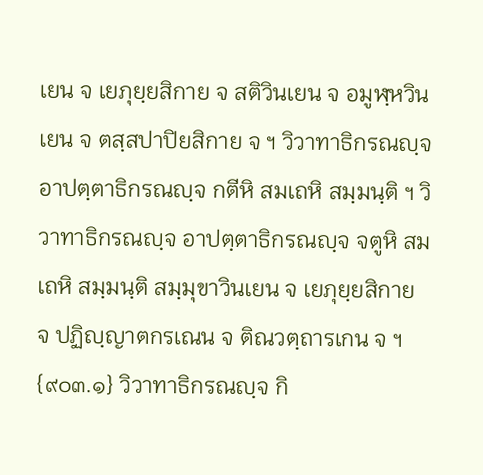เยน จ เยภุยฺยสิกาย จ สติวินเยน จ อมูฬฺหวินเยน จ ตสฺสปาปิยสิกาย จ ฯ วิวาทาธิกรณญฺจ อาปตฺตาธิกรณญฺจ กตีหิ สมเถหิ สมฺมนฺติ ฯ วิวาทาธิกรณญฺจ อาปตฺตาธิกรณญฺจ จตูหิ สมเถหิ สมฺมนฺติ สมฺมุขาวินเยน จ เยภุยฺยสิกาย จ ปฏิญฺญาตกรเณน จ ติณวตฺถารเกน จ ฯ {๙๐๓.๑} วิวาทาธิกรณญฺจ กิ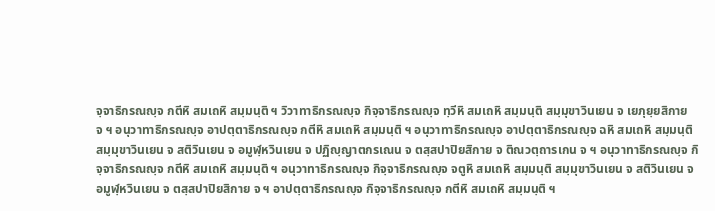จฺจาธิกรณญฺจ กตีหิ สมเถหิ สมฺมนฺติ ฯ วิวาทาธิกรณญฺจ กิจฺจาธิกรณญฺจ ทฺวีหิ สมเถหิ สมฺมนฺติ สมฺมุขาวินเยน จ เยภุยฺยสิกาย จ ฯ อนุวาทาธิกรณญฺจ อาปตฺตาธิกรณญฺจ กตีหิ สมเถหิ สมฺมนฺติ ฯ อนุวาทาธิกรณญฺจ อาปตฺตาธิกรณญฺจ ฉหิ สมเถหิ สมฺมนฺติ สมฺมุขาวินเยน จ สติวินเยน จ อมูฬฺหวินเยน จ ปฏิญฺญาตกรเณน จ ตสฺสปาปิยสิกาย จ ติณวตฺถารเกน จ ฯ อนุวาทาธิกรณญฺจ กิจฺจาธิกรณญฺจ กตีหิ สมเถหิ สมฺมนฺติ ฯ อนุวาทาธิกรณญฺจ กิจฺจาธิกรณญฺจ จตูหิ สมเถหิ สมฺมนฺติ สมฺมุขาวินเยน จ สติวินเยน จ อมูฬฺหวินเยน จ ตสฺสปาปิยสิกาย จ ฯ อาปตฺตาธิกรณญฺจ กิจฺจาธิกรณญฺจ กตีหิ สมเถหิ สมฺมนฺติ ฯ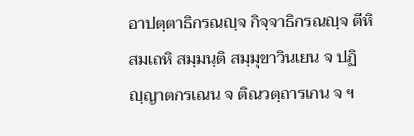อาปตฺตาธิกรณญฺจ กิจฺจาธิกรณญฺจ ตีหิ สมเถหิ สมฺมนฺติ สมฺมุขาวินเยน จ ปฏิญฺญาตกรเณน จ ติณวตฺถารเกน จ ฯ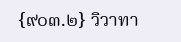{๙๐๓.๒} วิวาทา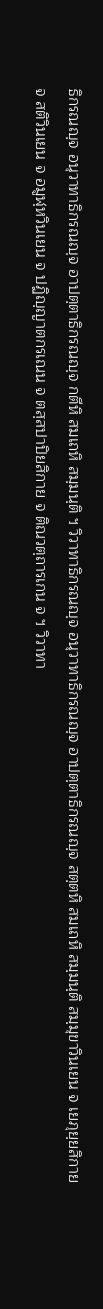ธิกรณญฺจ อนุวาทาธิกรณญฺจ อาปตฺตาธิกรณญฺจ กตีหิ สมเถหิ สมฺมนฺติ ฯ วิวาทาธิกรณญฺจ อนุวาทาธิกรณญฺจ อาปตฺตาธิกรณญฺจ สตฺตหิ สมเถหิ สมฺมนฺติ สมฺมุขาวินเยน จ เยภุยฺยสิกาย จ สติวินเยน จ อมูฬฺหวินเยน จ ปฏิญฺญาตกรเณน จ ตสฺสปาปิยสิกาย จ ติณวตฺถารเกน จ ฯ วิวาทา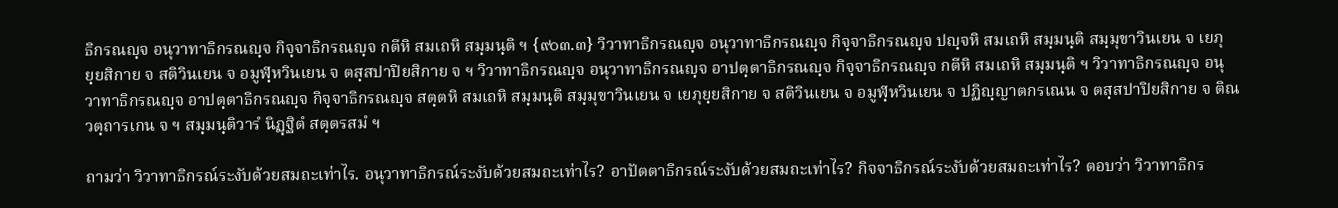ธิกรณญฺจ อนุวาทาธิกรณญฺจ กิจฺจาธิกรณญฺจ กตีหิ สมเถหิ สมฺมนฺติ ฯ {๙๐๓.๓} วิวาทาธิกรณญฺจ อนุวาทาธิกรณญฺจ กิจฺจาธิกรณญฺจ ปญฺจหิ สมเถหิ สมฺมนฺติ สมฺมุขาวินเยน จ เยภุยฺยสิกาย จ สติวินเยน จ อมูฬฺหวินเยน จ ตสฺสปาปิยสิกาย จ ฯ วิวาทาธิกรณญฺจ อนุวาทาธิกรณญฺจ อาปตฺตาธิกรณญฺจ กิจฺจาธิกรณญฺจ กตีหิ สมเถหิ สมฺมนฺติ ฯ วิวาทาธิกรณญฺจ อนุวาทาธิกรณญฺจ อาปตฺตาธิกรณญฺจ กิจฺจาธิกรณญฺจ สตฺตหิ สมเถหิ สมฺมนฺติ สมฺมุขาวินเยน จ เยภุยฺยสิกาย จ สติวินเยน จ อมูฬฺหวินเยน จ ปฏิญฺญาตกรเณน จ ตสฺสปาปิยสิกาย จ ติณวตฺถารเกน จ ฯ สมฺมนฺติวารํ นิฏฺฐิตํ สตฺตรสมํ ฯ

ถามว่า วิวาทาธิกรณ์ระงับด้วยสมถะเท่าไร. อนุวาทาธิกรณ์ระงับด้วยสมถะเท่าไร? อาปัตตาธิกรณ์ระงับด้วยสมถะเท่าไร? กิจจาธิกรณ์ระงับด้วยสมถะเท่าไร? ตอบว่า วิวาทาธิกร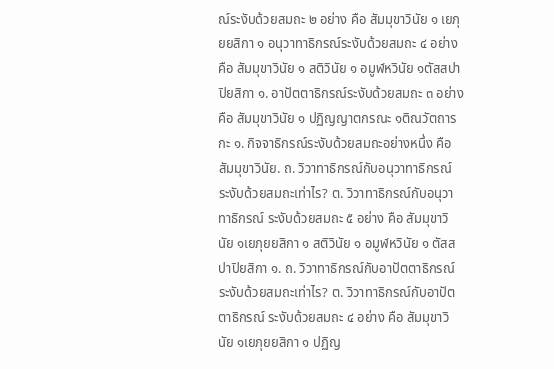ณ์ระงับด้วยสมถะ ๒ อย่าง คือ สัมมุขาวินัย ๑ เยภุยยสิกา ๑ อนุวาทาธิกรณ์ระงับด้วยสมถะ ๔ อย่าง คือ สัมมุขาวินัย ๑ สติวินัย ๑ อมูฬหวินัย ๑ตัสสปาปิยสิกา ๑. อาปัตตาธิกรณ์ระงับด้วยสมถะ ๓ อย่าง คือ สัมมุขาวินัย ๑ ปฏิญญาตกรณะ ๑ติณวัตถารกะ ๑. กิจจาธิกรณ์ระงับด้วยสมถะอย่างหนึ่ง คือ สัมมุขาวินัย. ถ. วิวาทาธิกรณ์กับอนุวาทาธิกรณ์ ระงับด้วยสมถะเท่าไร? ต. วิวาทาธิกรณ์กับอนุวาทาธิกรณ์ ระงับด้วยสมถะ ๕ อย่าง คือ สัมมุขาวินัย ๑เยภุยยสิกา ๑ สติวินัย ๑ อมูฬหวินัย ๑ ตัสสปาปิยสิกา ๑. ถ. วิวาทาธิกรณ์กับอาปัตตาธิกรณ์ ระงับด้วยสมถะเท่าไร? ต. วิวาทาธิกรณ์กับอาปัตตาธิกรณ์ ระงับด้วยสมถะ ๔ อย่าง คือ สัมมุขาวินัย ๑เยภุยยสิกา ๑ ปฏิญ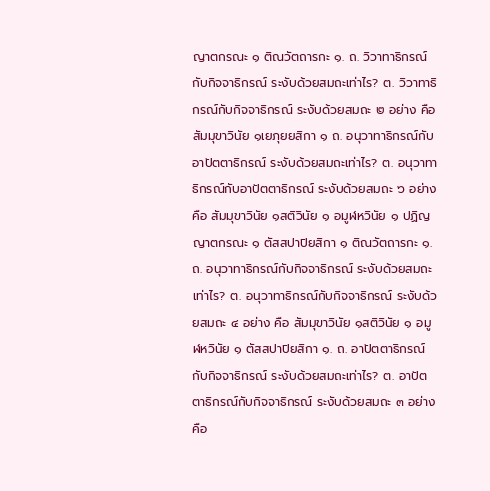ญาตกรณะ ๑ ติณวัตถารกะ ๑. ถ. วิวาทาธิกรณ์กับกิจจาธิกรณ์ ระงับด้วยสมถะเท่าไร? ต. วิวาทาธิกรณ์กับกิจจาธิกรณ์ ระงับด้วยสมถะ ๒ อย่าง คือ สัมมุขาวินัย ๑เยภุยยสิกา ๑ ถ. อนุวาทาธิกรณ์กับอาปัตตาธิกรณ์ ระงับด้วยสมถะเท่าไร? ต. อนุวาทาธิกรณ์กับอาปัตตาธิกรณ์ ระงับด้วยสมถะ ๖ อย่าง คือ สัมมุขาวินัย ๑สติวินัย ๑ อมูฬหวินัย ๑ ปฏิญญาตกรณะ ๑ ตัสสปาปิยสิกา ๑ ติณวัตถารกะ ๑. ถ. อนุวาทาธิกรณ์กับกิจจาธิกรณ์ ระงับด้วยสมถะเท่าไร? ต. อนุวาทาธิกรณ์กับกิจจาธิกรณ์ ระงับด้วยสมถะ ๔ อย่าง คือ สัมมุขาวินัย ๑สติวินัย ๑ อมูฬหวินัย ๑ ตัสสปาปิยสิกา ๑. ถ. อาปัตตาธิกรณ์กับกิจจาธิกรณ์ ระงับด้วยสมถะเท่าไร? ต. อาปัตตาธิกรณ์กับกิจจาธิกรณ์ ระงับด้วยสมถะ ๓ อย่าง คือ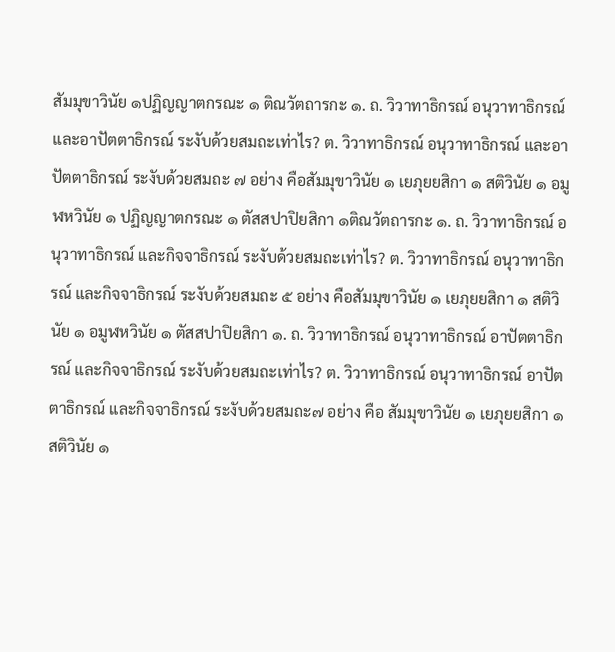สัมมุขาวินัย ๑ปฏิญญาตกรณะ ๑ ติณวัตถารกะ ๑. ถ. วิวาทาธิกรณ์ อนุวาทาธิกรณ์ และอาปัตตาธิกรณ์ ระงับด้วยสมถะเท่าไร? ต. วิวาทาธิกรณ์ อนุวาทาธิกรณ์ และอาปัตตาธิกรณ์ ระงับด้วยสมถะ ๗ อย่าง คือสัมมุขาวินัย ๑ เยภุยยสิกา ๑ สติวินัย ๑ อมูฬหวินัย ๑ ปฏิญญาตกรณะ ๑ ตัสสปาปิยสิกา ๑ติณวัตถารกะ ๑. ถ. วิวาทาธิกรณ์ อนุวาทาธิกรณ์ และกิจจาธิกรณ์ ระงับด้วยสมถะเท่าไร? ต. วิวาทาธิกรณ์ อนุวาทาธิกรณ์ และกิจจาธิกรณ์ ระงับด้วยสมถะ ๕ อย่าง คือสัมมุขาวินัย ๑ เยภุยยสิกา ๑ สติวินัย ๑ อมูฬหวินัย ๑ ตัสสปาปิยสิกา ๑. ถ. วิวาทาธิกรณ์ อนุวาทาธิกรณ์ อาปัตตาธิกรณ์ และกิจจาธิกรณ์ ระงับด้วยสมถะเท่าไร? ต. วิวาทาธิกรณ์ อนุวาทาธิกรณ์ อาปัตตาธิกรณ์ และกิจจาธิกรณ์ ระงับด้วยสมถะ๗ อย่าง คือ สัมมุขาวินัย ๑ เยภุยยสิกา ๑ สติวินัย ๑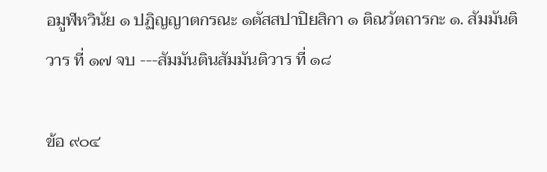อมูฬหวินัย ๑ ปฏิญญาตกรณะ ๑ตัสสปาปิยสิกา ๑ ติณวัตถารกะ ๑. สัมมันติวาร ที่ ๑๗ จบ ---สัมมันตินสัมมันติวาร ที่ ๑๘

ข้อ ๙๐๔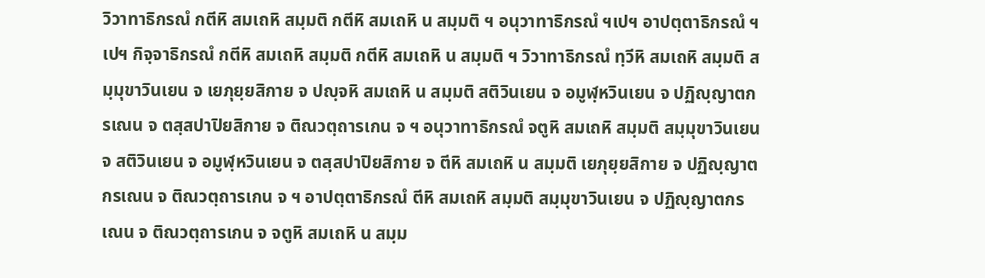วิวาทาธิกรณํ กตีหิ สมเถหิ สมฺมติ กตีหิ สมเถหิ น สมฺมติ ฯ อนุวาทาธิกรณํ ฯเปฯ อาปตฺตาธิกรณํ ฯเปฯ กิจฺจาธิกรณํ กตีหิ สมเถหิ สมฺมติ กตีหิ สมเถหิ น สมฺมติ ฯ วิวาทาธิกรณํ ทฺวีหิ สมเถหิ สมฺมติ สมฺมุขาวินเยน จ เยภุยฺยสิกาย จ ปญฺจหิ สมเถหิ น สมฺมติ สติวินเยน จ อมูฬฺหวินเยน จ ปฏิญฺญาตกรเณน จ ตสฺสปาปิยสิกาย จ ติณวตฺถารเกน จ ฯ อนุวาทาธิกรณํ จตูหิ สมเถหิ สมฺมติ สมฺมุขาวินเยน จ สติวินเยน จ อมูฬฺหวินเยน จ ตสฺสปาปิยสิกาย จ ตีหิ สมเถหิ น สมฺมติ เยภุยฺยสิกาย จ ปฏิญฺญาตกรเณน จ ติณวตฺถารเกน จ ฯ อาปตฺตาธิกรณํ ตีหิ สมเถหิ สมฺมติ สมฺมุขาวินเยน จ ปฏิญฺญาตกรเณน จ ติณวตฺถารเกน จ จตูหิ สมเถหิ น สมฺม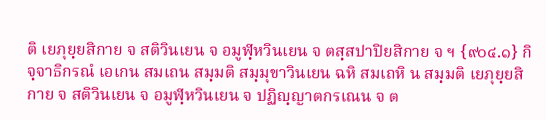ติ เยภุยฺยสิกาย จ สติวินเยน จ อมูฬฺหวินเยน จ ตสฺสปาปิยสิกาย จ ฯ {๙๐๔.๑} กิจฺจาธิกรณํ เอเกน สมเถน สมฺมติ สมฺมุขาวินเยน ฉหิ สมเถหิ น สมฺมติ เยภุยฺยสิกาย จ สติวินเยน จ อมูฬฺหวินเยน จ ปฏิญฺญาตกรเณน จ ต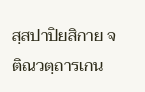สฺสปาปิยสิกาย จ ติณวตฺถารเกน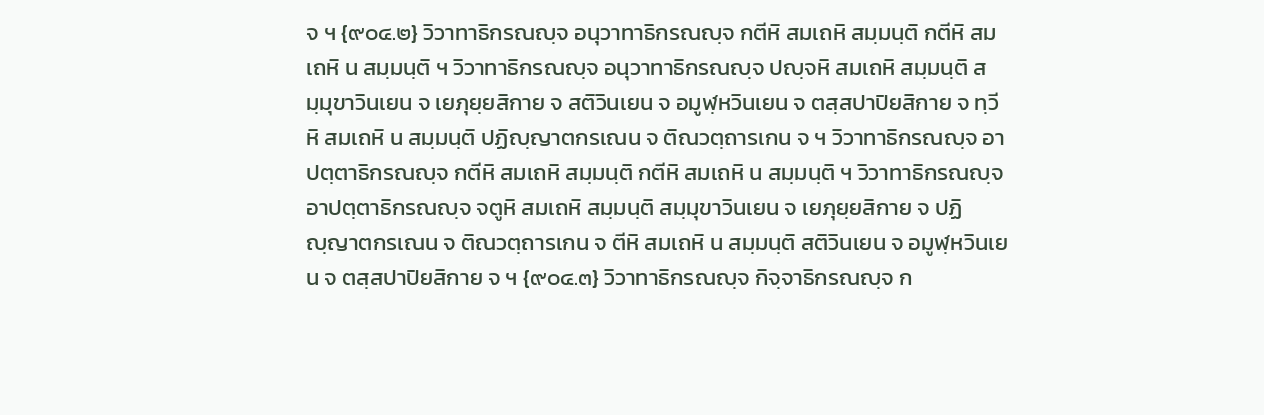จ ฯ {๙๐๔.๒} วิวาทาธิกรณญฺจ อนุวาทาธิกรณญฺจ กตีหิ สมเถหิ สมฺมนฺติ กตีหิ สมเถหิ น สมฺมนฺติ ฯ วิวาทาธิกรณญฺจ อนุวาทาธิกรณญฺจ ปญฺจหิ สมเถหิ สมฺมนฺติ สมฺมุขาวินเยน จ เยภุยฺยสิกาย จ สติวินเยน จ อมูฬฺหวินเยน จ ตสฺสปาปิยสิกาย จ ทฺวีหิ สมเถหิ น สมฺมนฺติ ปฏิญฺญาตกรเณน จ ติณวตฺถารเกน จ ฯ วิวาทาธิกรณญฺจ อาปตฺตาธิกรณญฺจ กตีหิ สมเถหิ สมฺมนฺติ กตีหิ สมเถหิ น สมฺมนฺติ ฯ วิวาทาธิกรณญฺจ อาปตฺตาธิกรณญฺจ จตูหิ สมเถหิ สมฺมนฺติ สมฺมุขาวินเยน จ เยภุยฺยสิกาย จ ปฏิญฺญาตกรเณน จ ติณวตฺถารเกน จ ตีหิ สมเถหิ น สมฺมนฺติ สติวินเยน จ อมูฬฺหวินเยน จ ตสฺสปาปิยสิกาย จ ฯ {๙๐๔.๓} วิวาทาธิกรณญฺจ กิจฺจาธิกรณญฺจ ก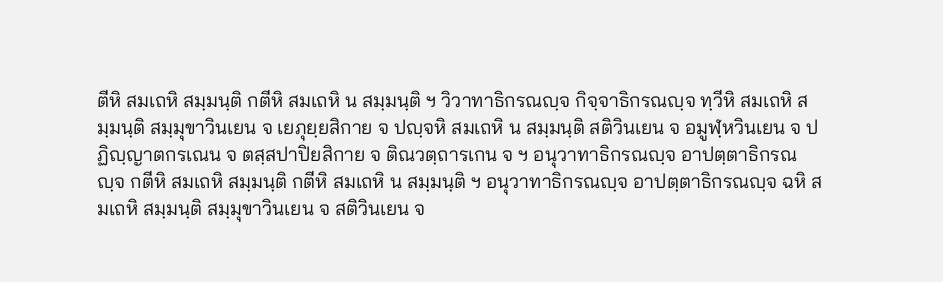ตีหิ สมเถหิ สมฺมนฺติ กตีหิ สมเถหิ น สมฺมนฺติ ฯ วิวาทาธิกรณญฺจ กิจฺจาธิกรณญฺจ ทฺวีหิ สมเถหิ สมฺมนฺติ สมฺมุขาวินเยน จ เยภุยฺยสิกาย จ ปญฺจหิ สมเถหิ น สมฺมนฺติ สติวินเยน จ อมูฬฺหวินเยน จ ปฏิญฺญาตกรเณน จ ตสฺสปาปิยสิกาย จ ติณวตฺถารเกน จ ฯ อนุวาทาธิกรณญฺจ อาปตฺตาธิกรณญฺจ กตีหิ สมเถหิ สมฺมนฺติ กตีหิ สมเถหิ น สมฺมนฺติ ฯ อนุวาทาธิกรณญฺจ อาปตฺตาธิกรณญฺจ ฉหิ สมเถหิ สมฺมนฺติ สมฺมุขาวินเยน จ สติวินเยน จ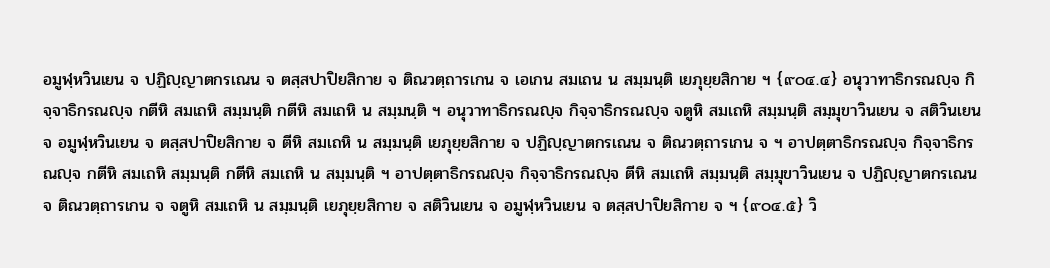อมูฬฺหวินเยน จ ปฏิญฺญาตกรเณน จ ตสฺสปาปิยสิกาย จ ติณวตฺถารเกน จ เอเกน สมเถน น สมฺมนฺติ เยภุยฺยสิกาย ฯ {๙๐๔.๔} อนุวาทาธิกรณญฺจ กิจฺจาธิกรณญฺจ กตีหิ สมเถหิ สมฺมนฺติ กตีหิ สมเถหิ น สมฺมนฺติ ฯ อนุวาทาธิกรณญฺจ กิจฺจาธิกรณญฺจ จตูหิ สมเถหิ สมฺมนฺติ สมฺมุขาวินเยน จ สติวินเยน จ อมูฬฺหวินเยน จ ตสฺสปาปิยสิกาย จ ตีหิ สมเถหิ น สมฺมนฺติ เยภุยฺยสิกาย จ ปฏิญฺญาตกรเณน จ ติณวตฺถารเกน จ ฯ อาปตฺตาธิกรณญฺจ กิจฺจาธิกรณญฺจ กตีหิ สมเถหิ สมฺมนฺติ กตีหิ สมเถหิ น สมฺมนฺติ ฯ อาปตฺตาธิกรณญฺจ กิจฺจาธิกรณญฺจ ตีหิ สมเถหิ สมฺมนฺติ สมฺมุขาวินเยน จ ปฏิญฺญาตกรเณน จ ติณวตฺถารเกน จ จตูหิ สมเถหิ น สมฺมนฺติ เยภุยฺยสิกาย จ สติวินเยน จ อมูฬฺหวินเยน จ ตสฺสปาปิยสิกาย จ ฯ {๙๐๔.๕} วิ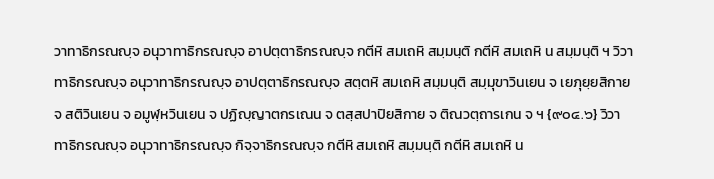วาทาธิกรณญฺจ อนุวาทาธิกรณญฺจ อาปตฺตาธิกรณญฺจ กตีหิ สมเถหิ สมฺมนฺติ กตีหิ สมเถหิ น สมฺมนฺติ ฯ วิวาทาธิกรณญฺจ อนุวาทาธิกรณญฺจ อาปตฺตาธิกรณญฺจ สตฺตหิ สมเถหิ สมฺมนฺติ สมฺมุขาวินเยน จ เยภุยฺยสิกาย จ สติวินเยน จ อมูฬฺหวินเยน จ ปฏิญฺญาตกรเณน จ ตสฺสปาปิยสิกาย จ ติณวตฺถารเกน จ ฯ {๙๐๔.๖} วิวาทาธิกรณญฺจ อนุวาทาธิกรณญฺจ กิจฺจาธิกรณญฺจ กตีหิ สมเถหิ สมฺมนฺติ กตีหิ สมเถหิ น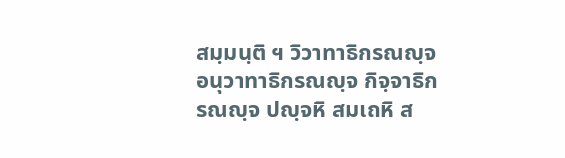สมฺมนฺติ ฯ วิวาทาธิกรณญฺจ อนุวาทาธิกรณญฺจ กิจฺจาธิกรณญฺจ ปญฺจหิ สมเถหิ ส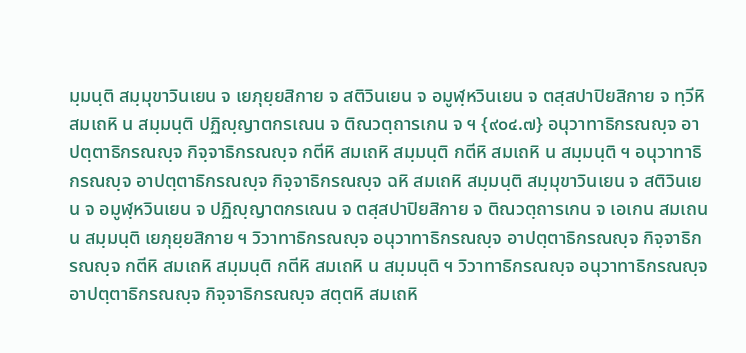มฺมนฺติ สมฺมุขาวินเยน จ เยภุยฺยสิกาย จ สติวินเยน จ อมูฬฺหวินเยน จ ตสฺสปาปิยสิกาย จ ทฺวีหิ สมเถหิ น สมฺมนฺติ ปฏิญฺญาตกรเณน จ ติณวตฺถารเกน จ ฯ {๙๐๔.๗} อนุวาทาธิกรณญฺจ อาปตฺตาธิกรณญฺจ กิจฺจาธิกรณญฺจ กตีหิ สมเถหิ สมฺมนฺติ กตีหิ สมเถหิ น สมฺมนฺติ ฯ อนุวาทาธิกรณญฺจ อาปตฺตาธิกรณญฺจ กิจฺจาธิกรณญฺจ ฉหิ สมเถหิ สมฺมนฺติ สมฺมุขาวินเยน จ สติวินเยน จ อมูฬฺหวินเยน จ ปฏิญฺญาตกรเณน จ ตสฺสปาปิยสิกาย จ ติณวตฺถารเกน จ เอเกน สมเถน น สมฺมนฺติ เยภุยฺยสิกาย ฯ วิวาทาธิกรณญฺจ อนุวาทาธิกรณญฺจ อาปตฺตาธิกรณญฺจ กิจฺจาธิกรณญฺจ กตีหิ สมเถหิ สมฺมนฺติ กตีหิ สมเถหิ น สมฺมนฺติ ฯ วิวาทาธิกรณญฺจ อนุวาทาธิกรณญฺจ อาปตฺตาธิกรณญฺจ กิจฺจาธิกรณญฺจ สตฺตหิ สมเถหิ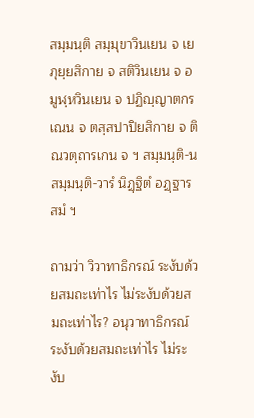สมฺมนฺติ สมฺมุขาวินเยน จ เยภุยฺยสิกาย จ สติวินเยน จ อมูฬฺหวินเยน จ ปฏิญฺญาตกรเณน จ ตสฺสปาปิยสิกาย จ ติณวตฺถารเกน จ ฯ สมฺมนฺติ-นสมฺมนฺติ-วารํ นิฏฺฐิตํ อฏฺฐารสมํ ฯ

ถามว่า วิวาทาธิกรณ์ ระงับด้วยสมถะเท่าไร ไม่ระงับด้วยสมถะเท่าไร? อนุวาทาธิกรณ์ระงับด้วยสมถะเท่าไร ไม่ระงับ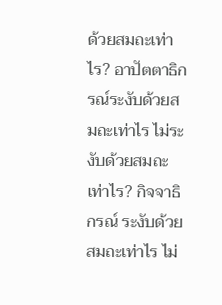ด้วยสมถะเท่าไร? อาปัตตาธิกรณ์ระงับด้วยสมถะเท่าไร ไม่ระงับด้วยสมถะเท่าไร? กิจจาธิกรณ์ ระงับด้วยสมถะเท่าไร ไม่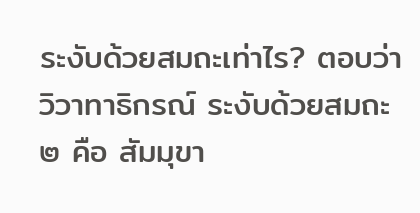ระงับด้วยสมถะเท่าไร? ตอบว่า วิวาทาธิกรณ์ ระงับด้วยสมถะ ๒ คือ สัมมุขา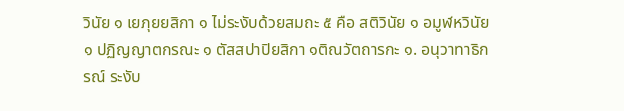วินัย ๑ เยภุยยสิกา ๑ ไม่ระงับด้วยสมถะ ๕ คือ สติวินัย ๑ อมูฬหวินัย ๑ ปฏิญญาตกรณะ ๑ ตัสสปาปิยสิกา ๑ติณวัตถารกะ ๑. อนุวาทาธิกรณ์ ระงับ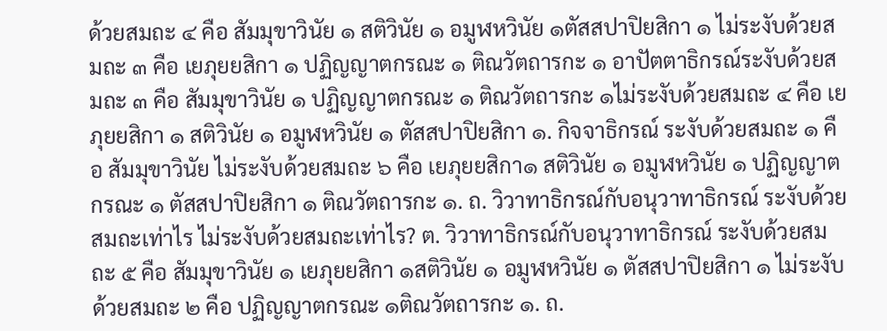ด้วยสมถะ ๔ คือ สัมมุขาวินัย ๑ สติวินัย ๑ อมูฬหวินัย ๑ตัสสปาปิยสิกา ๑ ไม่ระงับด้วยสมถะ ๓ คือ เยภุยยสิกา ๑ ปฏิญญาตกรณะ ๑ ติณวัตถารกะ ๑ อาปัตตาธิกรณ์ระงับด้วยสมถะ ๓ คือ สัมมุขาวินัย ๑ ปฏิญญาตกรณะ ๑ ติณวัตถารกะ ๑ไม่ระงับด้วยสมถะ ๔ คือ เยภุยยสิกา ๑ สติวินัย ๑ อมูฬหวินัย ๑ ตัสสปาปิยสิกา ๑. กิจจาธิกรณ์ ระงับด้วยสมถะ ๑ คือ สัมมุขาวินัย ไม่ระงับด้วยสมถะ ๖ คือ เยภุยยสิกา๑ สติวินัย ๑ อมูฬหวินัย ๑ ปฏิญญาตกรณะ ๑ ตัสสปาปิยสิกา ๑ ติณวัตถารกะ ๑. ถ. วิวาทาธิกรณ์กับอนุวาทาธิกรณ์ ระงับด้วยสมถะเท่าไร ไม่ระงับด้วยสมถะเท่าไร? ต. วิวาทาธิกรณ์กับอนุวาทาธิกรณ์ ระงับด้วยสมถะ ๕ คือ สัมมุขาวินัย ๑ เยภุยยสิกา ๑สติวินัย ๑ อมูฬหวินัย ๑ ตัสสปาปิยสิกา ๑ ไม่ระงับด้วยสมถะ ๒ คือ ปฏิญญาตกรณะ ๑ติณวัตถารกะ ๑. ถ.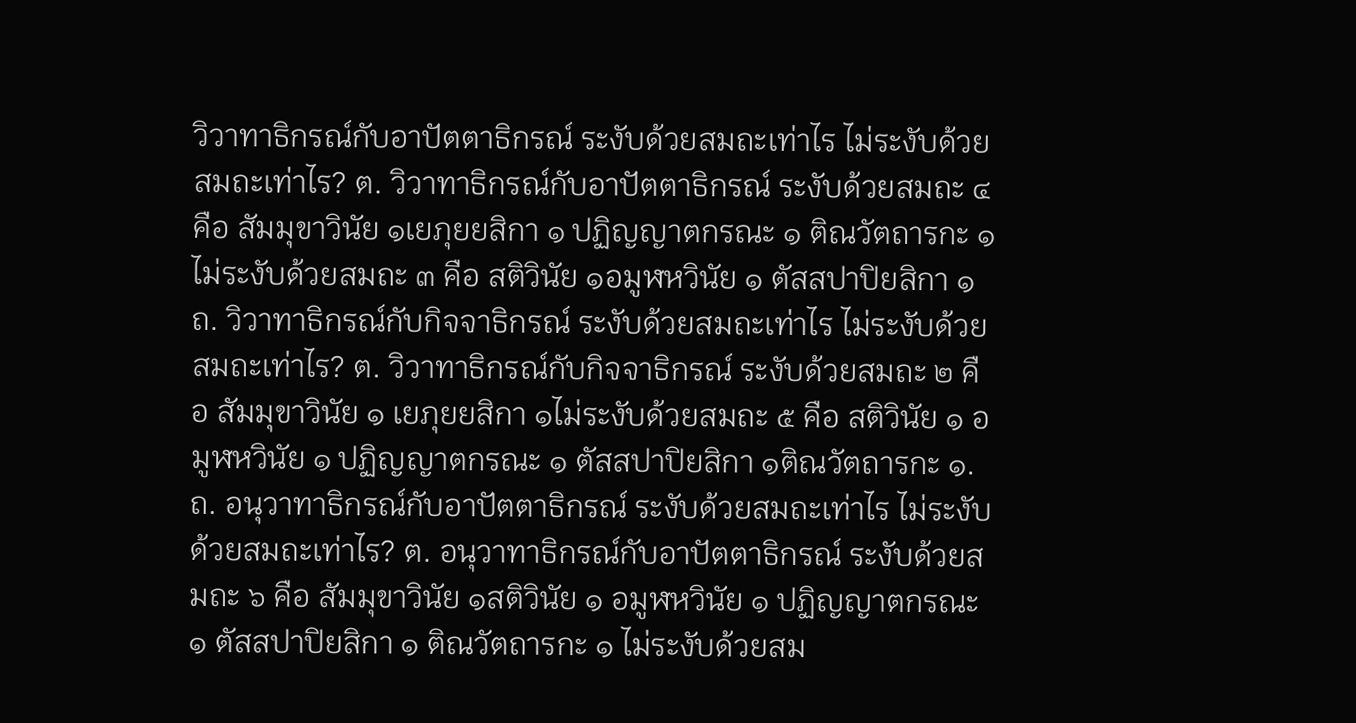วิวาทาธิกรณ์กับอาปัตตาธิกรณ์ ระงับด้วยสมถะเท่าไร ไม่ระงับด้วยสมถะเท่าไร? ต. วิวาทาธิกรณ์กับอาปัตตาธิกรณ์ ระงับด้วยสมถะ ๔ คือ สัมมุขาวินัย ๑เยภุยยสิกา ๑ ปฏิญญาตกรณะ ๑ ติณวัตถารกะ ๑ ไม่ระงับด้วยสมถะ ๓ คือ สติวินัย ๑อมูฬหวินัย ๑ ตัสสปาปิยสิกา ๑ ถ. วิวาทาธิกรณ์กับกิจจาธิกรณ์ ระงับด้วยสมถะเท่าไร ไม่ระงับด้วยสมถะเท่าไร? ต. วิวาทาธิกรณ์กับกิจจาธิกรณ์ ระงับด้วยสมถะ ๒ คือ สัมมุขาวินัย ๑ เยภุยยสิกา ๑ไม่ระงับด้วยสมถะ ๕ คือ สติวินัย ๑ อมูฬหวินัย ๑ ปฏิญญาตกรณะ ๑ ตัสสปาปิยสิกา ๑ติณวัตถารกะ ๑. ถ. อนุวาทาธิกรณ์กับอาปัตตาธิกรณ์ ระงับด้วยสมถะเท่าไร ไม่ระงับด้วยสมถะเท่าไร? ต. อนุวาทาธิกรณ์กับอาปัตตาธิกรณ์ ระงับด้วยสมถะ ๖ คือ สัมมุขาวินัย ๑สติวินัย ๑ อมูฬหวินัย ๑ ปฏิญญาตกรณะ ๑ ตัสสปาปิยสิกา ๑ ติณวัตถารกะ ๑ ไม่ระงับด้วยสม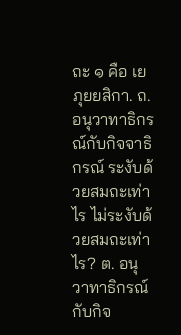ถะ ๑ คือ เยภุยยสิกา. ถ. อนุวาทาธิกรณ์กับกิจจาธิกรณ์ ระงับด้วยสมถะเท่าไร ไม่ระงับด้วยสมถะเท่าไร? ต. อนุวาทาธิกรณ์กับกิจ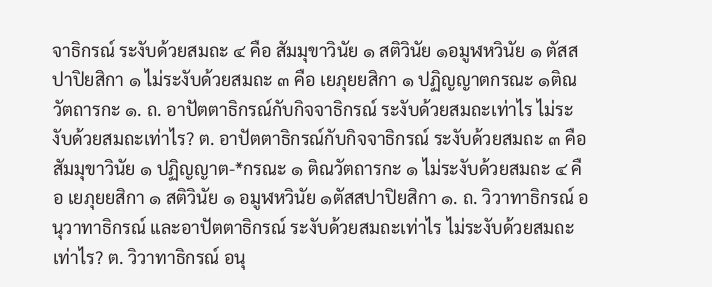จาธิกรณ์ ระงับด้วยสมถะ ๔ คือ สัมมุขาวินัย ๑ สติวินัย ๑อมูฬหวินัย ๑ ตัสสปาปิยสิกา ๑ ไม่ระงับด้วยสมถะ ๓ คือ เยภุยยสิกา ๑ ปฏิญญาตกรณะ ๑ติณวัตถารกะ ๑. ถ. อาปัตตาธิกรณ์กับกิจจาธิกรณ์ ระงับด้วยสมถะเท่าไร ไม่ระงับด้วยสมถะเท่าไร? ต. อาปัตตาธิกรณ์กับกิจจาธิกรณ์ ระงับด้วยสมถะ ๓ คือ สัมมุขาวินัย ๑ ปฏิญญาต-*กรณะ ๑ ติณวัตถารกะ ๑ ไม่ระงับด้วยสมถะ ๔ คือ เยภุยยสิกา ๑ สติวินัย ๑ อมูฬหวินัย ๑ตัสสปาปิยสิกา ๑. ถ. วิวาทาธิกรณ์ อนุวาทาธิกรณ์ และอาปัตตาธิกรณ์ ระงับด้วยสมถะเท่าไร ไม่ระงับด้วยสมถะเท่าไร? ต. วิวาทาธิกรณ์ อนุ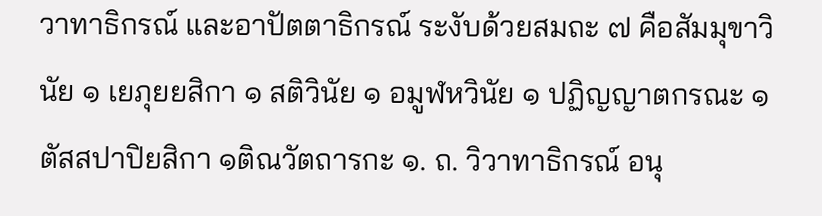วาทาธิกรณ์ และอาปัตตาธิกรณ์ ระงับด้วยสมถะ ๗ คือสัมมุขาวินัย ๑ เยภุยยสิกา ๑ สติวินัย ๑ อมูฬหวินัย ๑ ปฏิญญาตกรณะ ๑ ตัสสปาปิยสิกา ๑ติณวัตถารกะ ๑. ถ. วิวาทาธิกรณ์ อนุ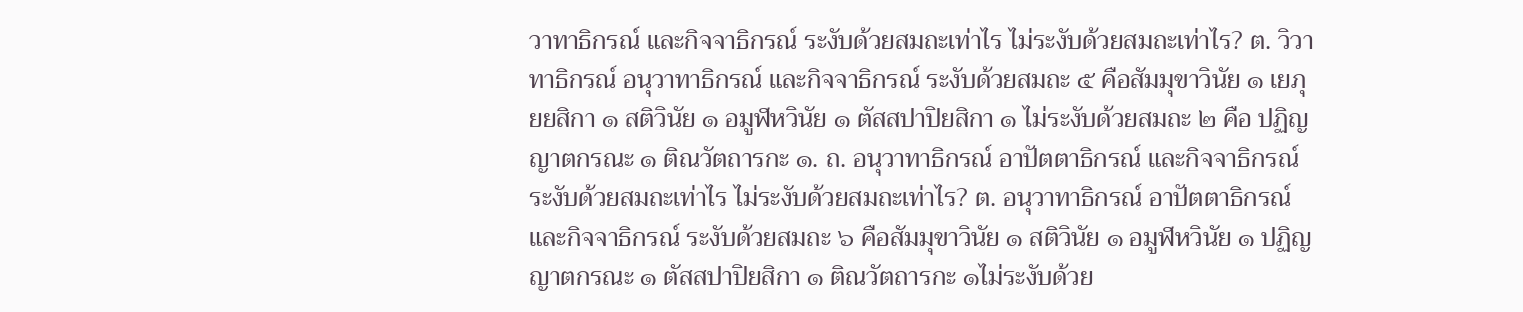วาทาธิกรณ์ และกิจจาธิกรณ์ ระงับด้วยสมถะเท่าไร ไม่ระงับด้วยสมถะเท่าไร? ต. วิวาทาธิกรณ์ อนุวาทาธิกรณ์ และกิจจาธิกรณ์ ระงับด้วยสมถะ ๕ คือสัมมุขาวินัย ๑ เยภุยยสิกา ๑ สติวินัย ๑ อมูฬหวินัย ๑ ตัสสปาปิยสิกา ๑ ไม่ระงับด้วยสมถะ ๒ คือ ปฏิญญาตกรณะ ๑ ติณวัตถารกะ ๑. ถ. อนุวาทาธิกรณ์ อาปัตตาธิกรณ์ และกิจจาธิกรณ์ ระงับด้วยสมถะเท่าไร ไม่ระงับด้วยสมถะเท่าไร? ต. อนุวาทาธิกรณ์ อาปัตตาธิกรณ์ และกิจจาธิกรณ์ ระงับด้วยสมถะ ๖ คือสัมมุขาวินัย ๑ สติวินัย ๑ อมูฬหวินัย ๑ ปฏิญญาตกรณะ ๑ ตัสสปาปิยสิกา ๑ ติณวัตถารกะ ๑ไม่ระงับด้วย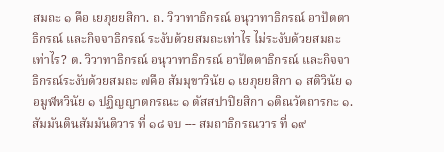สมถะ ๑ คือ เยภุยยสิกา. ถ. วิวาทาธิกรณ์ อนุวาทาธิกรณ์ อาปัตตาธิกรณ์ และกิจจาธิกรณ์ ระงับด้วยสมถะเท่าไร ไม่ระงับด้วยสมถะเท่าไร? ต. วิวาทาธิกรณ์ อนุวาทาธิกรณ์ อาปัตตาธิกรณ์ และกิจจาธิกรณ์ระงับด้วยสมถะ ๗คือ สัมมุขาวินัย ๑ เยภุยยสิกา ๑ สติวินัย ๑ อมูฬหวินัย ๑ ปฏิญญาตกรณะ ๑ ตัสสปาปิยสิกา ๑ติณวัตถารกะ ๑. สัมมันตินสัมมันติวาร ที่ ๑๘ จบ --- สมถาธิกรณวาร ที่ ๑๙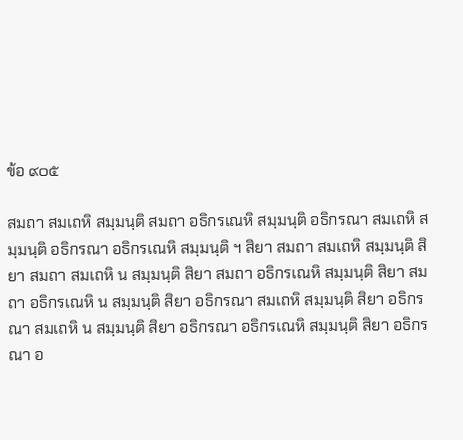ข้อ ๙๐๕

สมถา สมเถหิ สมฺมนฺติ สมถา อธิกรเณหิ สมฺมนฺติ อธิกรณา สมเถหิ สมฺมนฺติ อธิกรณา อธิกรเณหิ สมฺมนฺติ ฯ สิยา สมถา สมเถหิ สมฺมนฺติ สิยา สมถา สมเถหิ น สมฺมนฺติ สิยา สมถา อธิกรเณหิ สมฺมนฺติ สิยา สมถา อธิกรเณหิ น สมฺมนฺติ สิยา อธิกรณา สมเถหิ สมฺมนฺติ สิยา อธิกรณา สมเถหิ น สมฺมนฺติ สิยา อธิกรณา อธิกรเณหิ สมฺมนฺติ สิยา อธิกรณา อ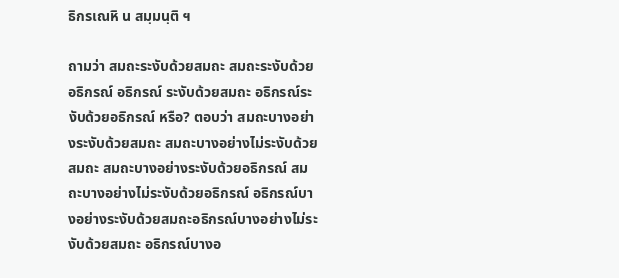ธิกรเณหิ น สมฺมนฺติ ฯ

ถามว่า สมถะระงับด้วยสมถะ สมถะระงับด้วยอธิกรณ์ อธิกรณ์ ระงับด้วยสมถะ อธิกรณ์ระงับด้วยอธิกรณ์ หรือ? ตอบว่า สมถะบางอย่างระงับด้วยสมถะ สมถะบางอย่างไม่ระงับด้วยสมถะ สมถะบางอย่างระงับด้วยอธิกรณ์ สมถะบางอย่างไม่ระงับด้วยอธิกรณ์ อธิกรณ์บางอย่างระงับด้วยสมถะอธิกรณ์บางอย่างไม่ระงับด้วยสมถะ อธิกรณ์บางอ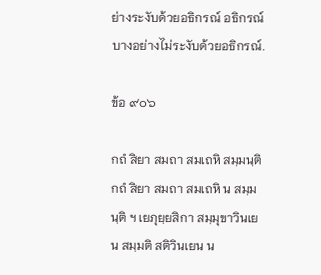ย่างระงับด้วยอธิกรณ์ อธิกรณ์บางอย่างไม่ระงับด้วยอธิกรณ์.

ข้อ ๙๐๖

กถํ สิยา สมถา สมเถหิ สมฺมนฺติ กถํ สิยา สมถา สมเถหิ น สมฺมนฺติ ฯ เยภุยฺยสิกา สมฺมุขาวินเยน สมฺมติ สติวินเยน น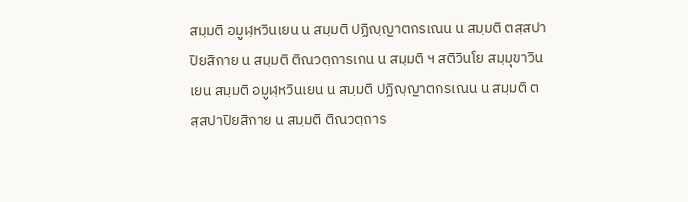สมฺมติ อมูฬฺหวินเยน น สมฺมติ ปฏิญฺญาตกรเณน น สมฺมติ ตสฺสปาปิยสิกาย น สมฺมติ ติณวตฺถารเกน น สมฺมติ ฯ สติวินโย สมฺมุขาวินเยน สมฺมติ อมูฬฺหวินเยน น สมฺมติ ปฏิญฺญาตกรเณน น สมฺมติ ตสฺสปาปิยสิกาย น สมฺมติ ติณวตฺถาร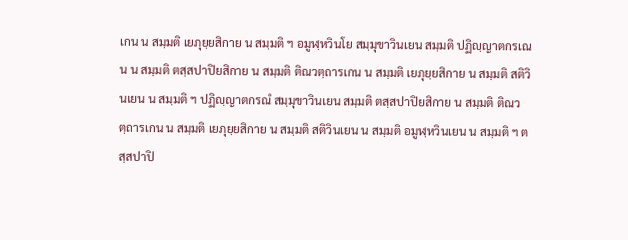เกน น สมฺมติ เยภุยฺยสิกาย น สมฺมติ ฯ อมูฬฺหวินโย สมฺมุขาวินเยน สมฺมติ ปฏิญฺญาตกรเณน น สมฺมติ ตสฺสปาปิยสิกาย น สมฺมติ ติณวตฺถารเกน น สมฺมติ เยภุยฺยสิกาย น สมฺมติ สติวินเยน น สมฺมติ ฯ ปฏิญฺญาตกรณํ สมฺมุขาวินเยน สมฺมติ ตสฺสปาปิยสิกาย น สมฺมติ ติณวตฺถารเกน น สมฺมติ เยภุยฺยสิกาย น สมฺมติ สติวินเยน น สมฺมติ อมูฬฺหวินเยน น สมฺมติ ฯ ตสฺสปาปิ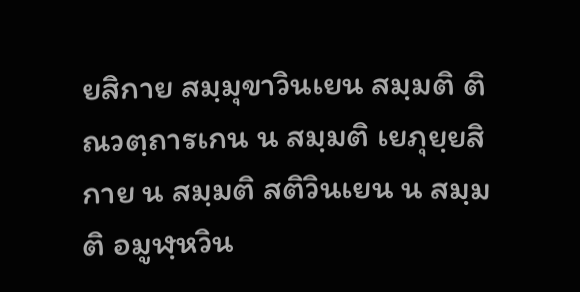ยสิกาย สมฺมุขาวินเยน สมฺมติ ติณวตฺถารเกน น สมฺมติ เยภุยฺยสิกาย น สมฺมติ สติวินเยน น สมฺมติ อมูฬฺหวิน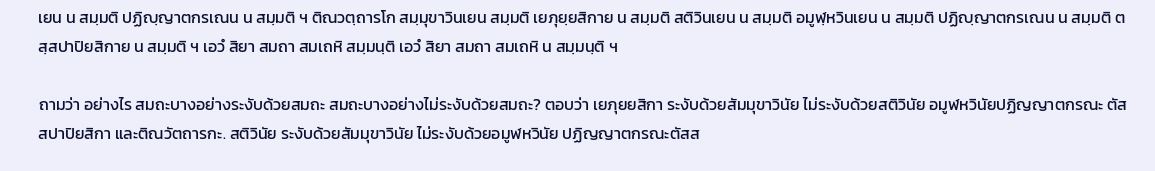เยน น สมฺมติ ปฏิญฺญาตกรเณน น สมฺมติ ฯ ติณวตฺถารโก สมฺมุขาวินเยน สมฺมติ เยภุยฺยสิกาย น สมฺมติ สติวินเยน น สมฺมติ อมูฬฺหวินเยน น สมฺมติ ปฏิญฺญาตกรเณน น สมฺมติ ตสฺสปาปิยสิกาย น สมฺมติ ฯ เอวํ สิยา สมถา สมเถหิ สมฺมนฺติ เอวํ สิยา สมถา สมเถหิ น สมฺมนฺติ ฯ

ถามว่า อย่างไร สมถะบางอย่างระงับด้วยสมถะ สมถะบางอย่างไม่ระงับด้วยสมถะ? ตอบว่า เยภุยยสิกา ระงับด้วยสัมมุขาวินัย ไม่ระงับด้วยสติวินัย อมูฬหวินัยปฏิญญาตกรณะ ตัสสปาปิยสิกา และติณวัตถารกะ. สติวินัย ระงับด้วยสัมมุขาวินัย ไม่ระงับด้วยอมูฬหวินัย ปฏิญญาตกรณะตัสส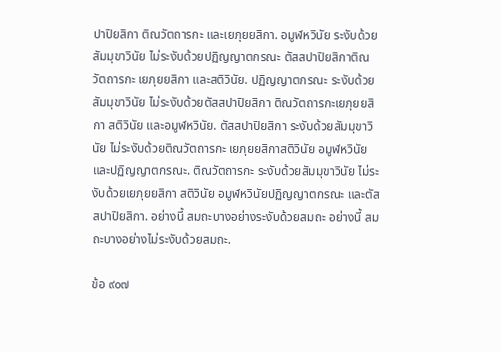ปาปิยสิกา ติณวัตถารกะ และเยภุยยสิกา. อมูฬหวินัย ระงับด้วยสัมมุขาวินัย ไม่ระงับด้วยปฏิญญาตกรณะ ตัสสปาปิยสิกาติณวัตถารกะ เยภุยยสิกา และสติวินัย. ปฏิญญาตกรณะ ระงับด้วยสัมมุขาวินัย ไม่ระงับด้วยตัสสปาปิยสิกา ติณวัตถารกะเยภุยยสิกา สติวินัย และอมูฬหวินัย. ตัสสปาปิยสิกา ระงับด้วยสัมมุขาวินัย ไม่ระงับด้วยติณวัตถารกะ เยภุยยสิกาสติวินัย อมูฬหวินัย และปฏิญญาตกรณะ. ติณวัตถารกะ ระงับด้วยสัมมุขาวินัย ไม่ระงับด้วยเยภุยยสิกา สติวินัย อมูฬหวินัยปฏิญญาตกรณะ และตัสสปาปิยสิกา. อย่างนี้ สมถะบางอย่างระงับด้วยสมถะ อย่างนี้ สมถะบางอย่างไม่ระงับด้วยสมถะ.

ข้อ ๙๐๗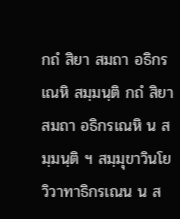กถํ สิยา สมถา อธิกรเณหิ สมฺมนฺติ กถํ สิยา สมถา อธิกรเณหิ น สมฺมนฺติ ฯ สมฺมุขาวินโย วิวาทาธิกรเณน น ส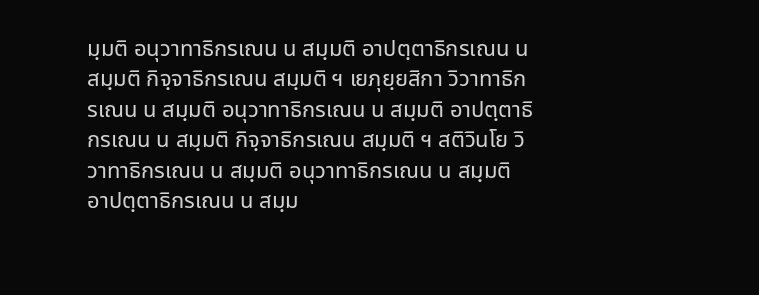มฺมติ อนุวาทาธิกรเณน น สมฺมติ อาปตฺตาธิกรเณน น สมฺมติ กิจฺจาธิกรเณน สมฺมติ ฯ เยภุยฺยสิกา วิวาทาธิกรเณน น สมฺมติ อนุวาทาธิกรเณน น สมฺมติ อาปตฺตาธิกรเณน น สมฺมติ กิจฺจาธิกรเณน สมฺมติ ฯ สติวินโย วิวาทาธิกรเณน น สมฺมติ อนุวาทาธิกรเณน น สมฺมติ อาปตฺตาธิกรเณน น สมฺม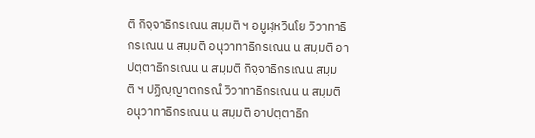ติ กิจฺจาธิกรเณน สมฺมติ ฯ อมูฬฺหวินโย วิวาทาธิกรเณน น สมฺมติ อนุวาทาธิกรเณน น สมฺมติ อาปตฺตาธิกรเณน น สมฺมติ กิจฺจาธิกรเณน สมฺมติ ฯ ปฏิญฺญาตกรณํ วิวาทาธิกรเณน น สมฺมติ อนุวาทาธิกรเณน น สมฺมติ อาปตฺตาธิก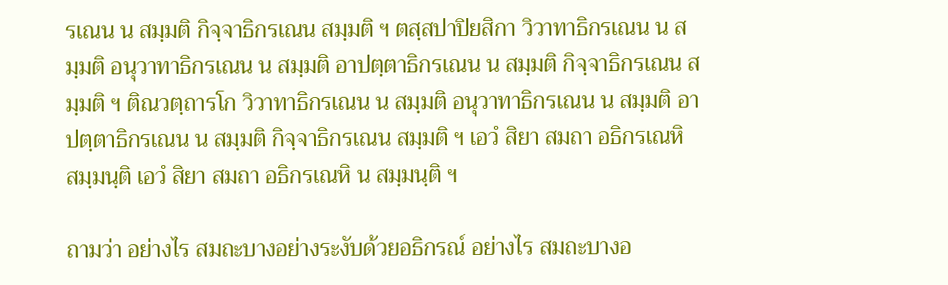รเณน น สมฺมติ กิจฺจาธิกรเณน สมฺมติ ฯ ตสฺสปาปิยสิกา วิวาทาธิกรเณน น สมฺมติ อนุวาทาธิกรเณน น สมฺมติ อาปตฺตาธิกรเณน น สมฺมติ กิจฺจาธิกรเณน สมฺมติ ฯ ติณวตฺถารโก วิวาทาธิกรเณน น สมฺมติ อนุวาทาธิกรเณน น สมฺมติ อาปตฺตาธิกรเณน น สมฺมติ กิจฺจาธิกรเณน สมฺมติ ฯ เอวํ สิยา สมถา อธิกรเณหิ สมฺมนฺติ เอวํ สิยา สมถา อธิกรเณหิ น สมฺมนฺติ ฯ

ถามว่า อย่างไร สมถะบางอย่างระงับด้วยอธิกรณ์ อย่างไร สมถะบางอ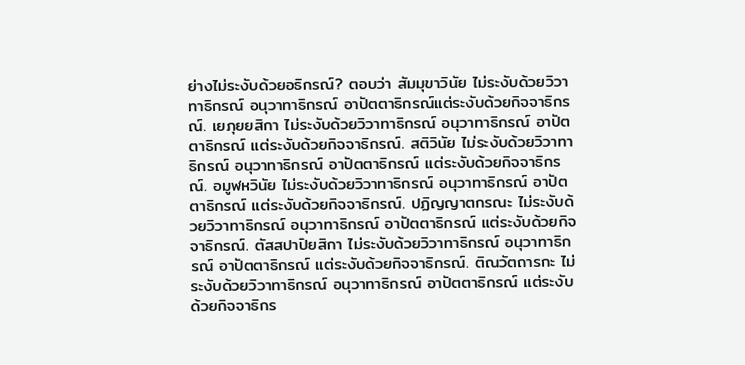ย่างไม่ระงับด้วยอธิกรณ์? ตอบว่า สัมมุขาวินัย ไม่ระงับด้วยวิวาทาธิกรณ์ อนุวาทาธิกรณ์ อาปัตตาธิกรณ์แต่ระงับด้วยกิจจาธิกรณ์. เยภุยยสิกา ไม่ระงับด้วยวิวาทาธิกรณ์ อนุวาทาธิกรณ์ อาปัตตาธิกรณ์ แต่ระงับด้วยกิจจาธิกรณ์. สติวินัย ไม่ระงับด้วยวิวาทาธิกรณ์ อนุวาทาธิกรณ์ อาปัตตาธิกรณ์ แต่ระงับด้วยกิจจาธิกรณ์. อมูฬหวินัย ไม่ระงับด้วยวิวาทาธิกรณ์ อนุวาทาธิกรณ์ อาปัตตาธิกรณ์ แต่ระงับด้วยกิจจาธิกรณ์. ปฏิญญาตกรณะ ไม่ระงับด้วยวิวาทาธิกรณ์ อนุวาทาธิกรณ์ อาปัตตาธิกรณ์ แต่ระงับด้วยกิจจาธิกรณ์. ตัสสปาปิยสิกา ไม่ระงับด้วยวิวาทาธิกรณ์ อนุวาทาธิกรณ์ อาปัตตาธิกรณ์ แต่ระงับด้วยกิจจาธิกรณ์. ติณวัตถารกะ ไม่ระงับด้วยวิวาทาธิกรณ์ อนุวาทาธิกรณ์ อาปัตตาธิกรณ์ แต่ระงับด้วยกิจจาธิกร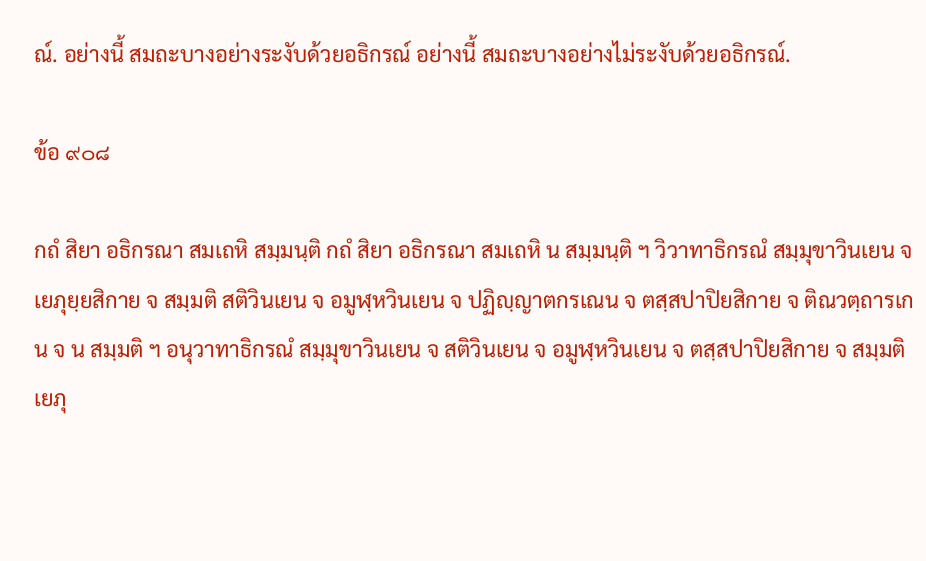ณ์. อย่างนี้ สมถะบางอย่างระงับด้วยอธิกรณ์ อย่างนี้ สมถะบางอย่างไม่ระงับด้วยอธิกรณ์.

ข้อ ๙๐๘

กถํ สิยา อธิกรณา สมเถหิ สมฺมนฺติ กถํ สิยา อธิกรณา สมเถหิ น สมฺมนฺติ ฯ วิวาทาธิกรณํ สมฺมุขาวินเยน จ เยภุยฺยสิกาย จ สมฺมติ สติวินเยน จ อมูฬฺหวินเยน จ ปฏิญฺญาตกรเณน จ ตสฺสปาปิยสิกาย จ ติณวตฺถารเกน จ น สมฺมติ ฯ อนุวาทาธิกรณํ สมฺมุขาวินเยน จ สติวินเยน จ อมูฬฺหวินเยน จ ตสฺสปาปิยสิกาย จ สมฺมติ เยภุ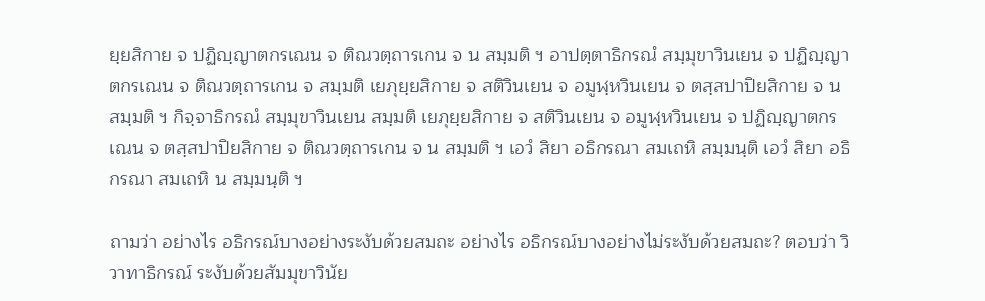ยฺยสิกาย จ ปฏิญฺญาตกรเณน จ ติณวตฺถารเกน จ น สมฺมติ ฯ อาปตฺตาธิกรณํ สมฺมุขาวินเยน จ ปฏิญฺญาตกรเณน จ ติณวตฺถารเกน จ สมฺมติ เยภุยฺยสิกาย จ สติวินเยน จ อมูฬฺหวินเยน จ ตสฺสปาปิยสิกาย จ น สมฺมติ ฯ กิจฺจาธิกรณํ สมฺมุขาวินเยน สมฺมติ เยภุยฺยสิกาย จ สติวินเยน จ อมูฬฺหวินเยน จ ปฏิญฺญาตกรเณน จ ตสฺสปาปิยสิกาย จ ติณวตฺถารเกน จ น สมฺมติ ฯ เอวํ สิยา อธิกรณา สมเถหิ สมฺมนฺติ เอวํ สิยา อธิกรณา สมเถหิ น สมฺมนฺติ ฯ

ถามว่า อย่างไร อธิกรณ์บางอย่างระงับด้วยสมถะ อย่างไร อธิกรณ์บางอย่างไม่ระงับด้วยสมถะ? ตอบว่า วิวาทาธิกรณ์ ระงับด้วยสัมมุขาวินัย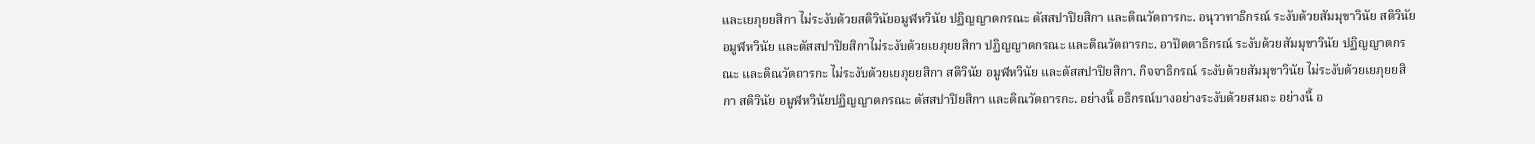และเยภุยยสิกา ไม่ระงับด้วยสติวินัยอมูฬหวินัย ปฏิญญาตกรณะ ตัสสปาปิยสิกา และติณวัตถารกะ. อนุวาทาธิกรณ์ ระงับด้วยสัมมุขาวินัย สติวินัย อมูฬหวินัย และตัสสปาปิยสิกาไม่ระงับด้วยเยภุยยสิกา ปฏิญญาตกรณะ และติณวัตถารกะ. อาปัตตาธิกรณ์ ระงับด้วยสัมมุขาวินัย ปฏิญญาตกรณะ และติณวัตถารกะ ไม่ระงับด้วยเยภุยยสิกา สติวินัย อมูฬหวินัย และตัสสปาปิยสิกา. กิจจาธิกรณ์ ระงับด้วยสัมมุขาวินัย ไม่ระงับด้วยเยภุยยสิกา สติวินัย อมูฬหวินัยปฏิญญาตกรณะ ตัสสปาปิยสิกา และติณวัตถารกะ. อย่างนี้ อธิกรณ์บางอย่างระงับด้วยสมถะ อย่างนี้ อ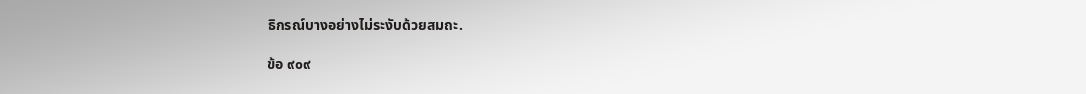ธิกรณ์บางอย่างไม่ระงับด้วยสมถะ.

ข้อ ๙๐๙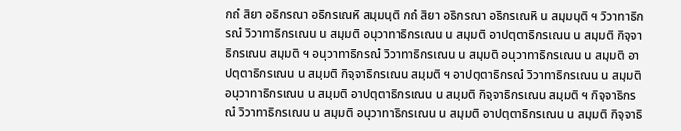กถํ สิยา อธิกรณา อธิกรเณหิ สมฺมนฺติ กถํ สิยา อธิกรณา อธิกรเณหิ น สมฺมนฺติ ฯ วิวาทาธิกรณํ วิวาทาธิกรเณน น สมฺมติ อนุวาทาธิกรเณน น สมฺมติ อาปตฺตาธิกรเณน น สมฺมติ กิจฺจาธิกรเณน สมฺมติ ฯ อนุวาทาธิกรณํ วิวาทาธิกรเณน น สมฺมติ อนุวาทาธิกรเณน น สมฺมติ อาปตฺตาธิกรเณน น สมฺมติ กิจฺจาธิกรเณน สมฺมติ ฯ อาปตฺตาธิกรณํ วิวาทาธิกรเณน น สมฺมติ อนุวาทาธิกรเณน น สมฺมติ อาปตฺตาธิกรเณน น สมฺมติ กิจฺจาธิกรเณน สมฺมติ ฯ กิจฺจาธิกรณํ วิวาทาธิกรเณน น สมฺมติ อนุวาทาธิกรเณน น สมฺมติ อาปตฺตาธิกรเณน น สมฺมติ กิจฺจาธิ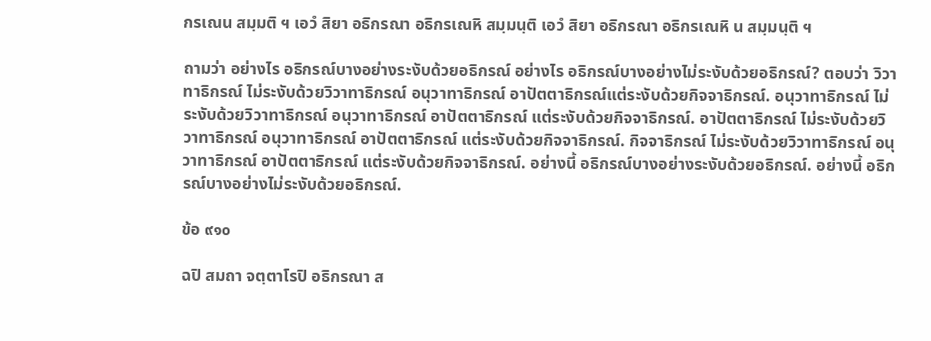กรเณน สมฺมติ ฯ เอวํ สิยา อธิกรณา อธิกรเณหิ สมฺมนฺติ เอวํ สิยา อธิกรณา อธิกรเณหิ น สมฺมนฺติ ฯ

ถามว่า อย่างไร อธิกรณ์บางอย่างระงับด้วยอธิกรณ์ อย่างไร อธิกรณ์บางอย่างไม่ระงับด้วยอธิกรณ์? ตอบว่า วิวาทาธิกรณ์ ไม่ระงับด้วยวิวาทาธิกรณ์ อนุวาทาธิกรณ์ อาปัตตาธิกรณ์แต่ระงับด้วยกิจจาธิกรณ์. อนุวาทาธิกรณ์ ไม่ระงับด้วยวิวาทาธิกรณ์ อนุวาทาธิกรณ์ อาปัตตาธิกรณ์ แต่ระงับด้วยกิจจาธิกรณ์. อาปัตตาธิกรณ์ ไม่ระงับด้วยวิวาทาธิกรณ์ อนุวาทาธิกรณ์ อาปัตตาธิกรณ์ แต่ระงับด้วยกิจจาธิกรณ์. กิจจาธิกรณ์ ไม่ระงับด้วยวิวาทาธิกรณ์ อนุวาทาธิกรณ์ อาปัตตาธิกรณ์ แต่ระงับด้วยกิจจาธิกรณ์. อย่างนี้ อธิกรณ์บางอย่างระงับด้วยอธิกรณ์. อย่างนี้ อธิกรณ์บางอย่างไม่ระงับด้วยอธิกรณ์.

ข้อ ๙๑๐

ฉปิ สมถา จตฺตาโรปิ อธิกรณา ส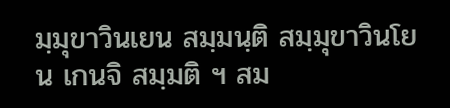มฺมุขาวินเยน สมฺมนฺติ สมฺมุขาวินโย น เกนจิ สมฺมติ ฯ สม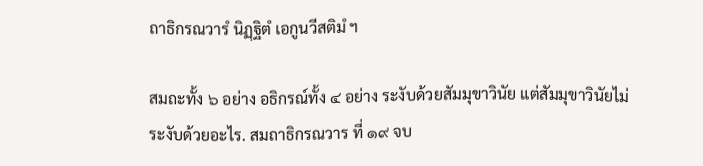ถาธิกรณวารํ นิฏฺฐิตํ เอกูนวีสติมํ ฯ

สมถะทั้ง ๖ อย่าง อธิกรณ์ทั้ง ๔ อย่าง ระงับด้วยสัมมุขาวินัย แต่สัมมุขาวินัยไม่ระงับด้วยอะไร. สมถาธิกรณวาร ที่ ๑๙ จบ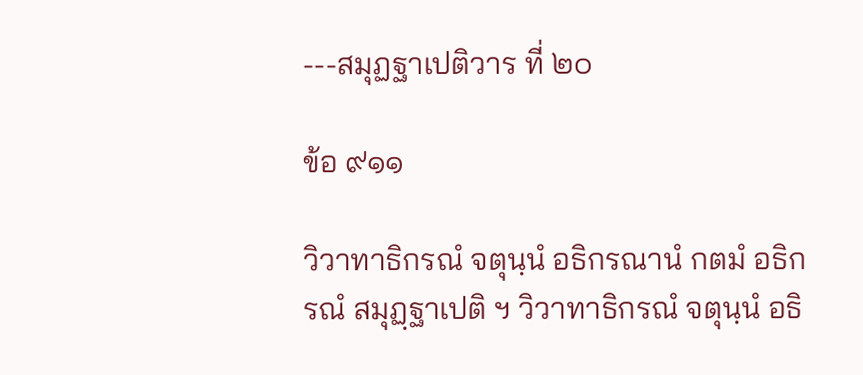---สมุฏฐาเปติวาร ที่ ๒๐

ข้อ ๙๑๑

วิวาทาธิกรณํ จตุนฺนํ อธิกรณานํ กตมํ อธิกรณํ สมุฏฺฐาเปติ ฯ วิวาทาธิกรณํ จตุนฺนํ อธิ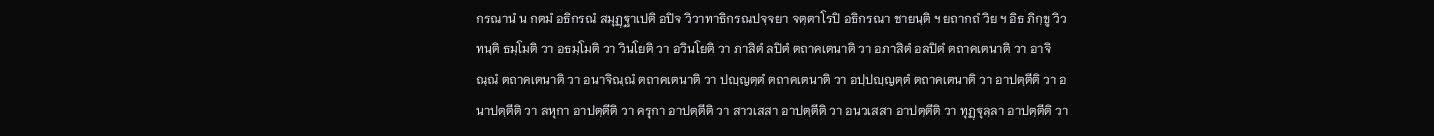กรณานํ น กตมํ อธิกรณํ สมุฏฺฐาเปติ อปิจ วิวาทาธิกรณปจฺจยา จตฺตาโรปิ อธิกรณา ชายนฺติ ฯ ยถากถํ วิย ฯ อิธ ภิกฺขู วิวทนฺติ ธมฺโมติ วา อธมฺโมติ วา วินโยติ วา อวินโยติ วา ภาสิตํ ลปิตํ ตถาคเตนาติ วา อภาสิตํ อลปิตํ ตถาคเตนาติ วา อาจิณฺณํ ตถาคเตนาติ วา อนาจิณฺณํ ตถาคเตนาติ วา ปญฺญตฺตํ ตถาคเตนาติ วา อปฺปญฺญตฺตํ ตถาคเตนาติ วา อาปตฺตีติ วา อนาปตฺตีติ วา ลหุกา อาปตฺตีติ วา ครุกา อาปตฺตีติ วา สาวเสสา อาปตฺตีติ วา อนวเสสา อาปตฺตีติ วา ทุฏฺฐุลฺลา อาปตฺตีติ วา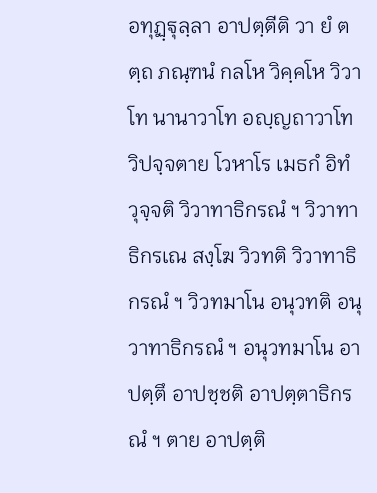อทุฏฺฐุลฺลา อาปตฺตีติ วา ยํ ตตฺถ ภณฺฑนํ กลโห วิคฺคโห วิวาโท นานาวาโท อญฺญถาวาโท วิปจฺจตาย โวหาโร เมธกํ อิทํ วุจฺจติ วิวาทาธิกรณํ ฯ วิวาทาธิกรเณ สงฺโฆ วิวทติ วิวาทาธิกรณํ ฯ วิวทมาโน อนุวทติ อนุวาทาธิกรณํ ฯ อนุวทมาโน อาปตฺตึ อาปชฺชติ อาปตฺตาธิกรณํ ฯ ตาย อาปตฺติ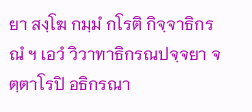ยา สงฺโฆ กมฺมํ กโรติ กิจฺจาธิกรณํ ฯ เอวํ วิวาทาธิกรณปจฺจยา จตฺตาโรปิ อธิกรณา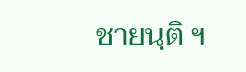ชายนฺติ ฯ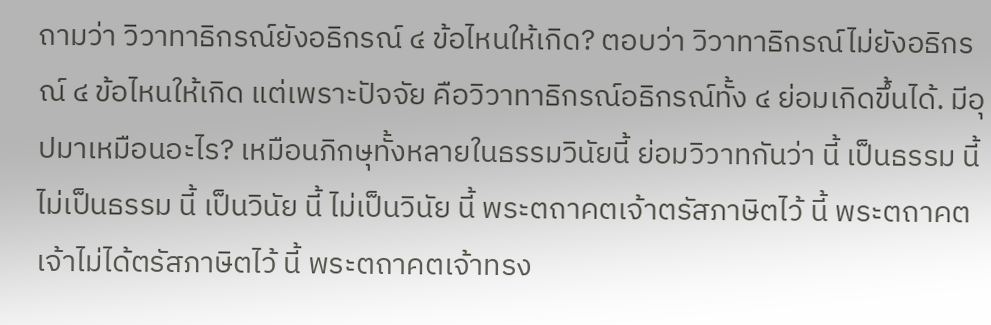ถามว่า วิวาทาธิกรณ์ยังอธิกรณ์ ๔ ข้อไหนให้เกิด? ตอบว่า วิวาทาธิกรณ์ไม่ยังอธิกรณ์ ๔ ข้อไหนให้เกิด แต่เพราะปัจจัย คือวิวาทาธิกรณ์อธิกรณ์ทั้ง ๔ ย่อมเกิดขึ้นได้. มีอุปมาเหมือนอะไร? เหมือนภิกษุทั้งหลายในธรรมวินัยนี้ ย่อมวิวาทกันว่า นี้ เป็นธรรม นี้ ไม่เป็นธรรม นี้ เป็นวินัย นี้ ไม่เป็นวินัย นี้ พระตถาคตเจ้าตรัสภาษิตไว้ นี้ พระตถาคตเจ้าไม่ได้ตรัสภาษิตไว้ นี้ พระตถาคตเจ้าทรง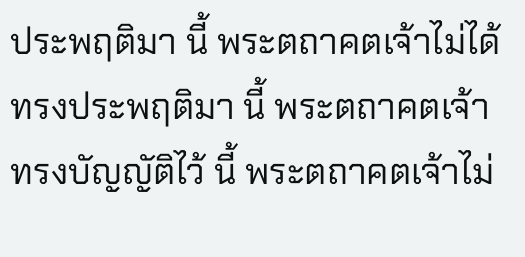ประพฤติมา นี้ พระตถาคตเจ้าไม่ได้ทรงประพฤติมา นี้ พระตถาคตเจ้าทรงบัญญัติไว้ นี้ พระตถาคตเจ้าไม่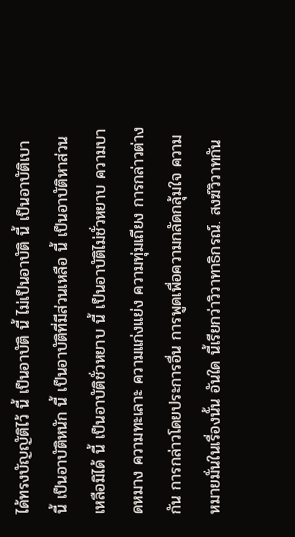ได้ทรงบัญญัติไว้ นี้ เป็นอาบัติ นี้ ไม่เป็นอาบัติ นี้ เป็นอาบัติเบา นี้ เป็นอาบัติหนัก นี้ เป็นอาบัติที่มีส่วนเหลือ นี้ เป็นอาบัติหาส่วนเหลือมิได้ นี้ เป็นอาบัติชั่วหยาบ นี้ เป็นอาบัติไม่ชั่วหยาบ ความบาดหมาง ความทะเลาะ ความแก่งแย่ง ความทุ่มเถียง การกล่าวต่างกัน การกล่าวโดยประการอื่น การพูดเพื่อความกลัดกลุ้มใจ ความหมายมั่นในเรื่องนั้น อันใด นี้เรียกว่าวิวาทาธิกรณ์. สงฆ์วิวาทกัน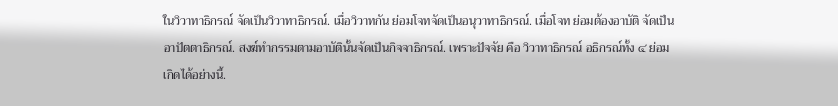ในวิวาทาธิกรณ์ จัดเป็นวิวาทาธิกรณ์. เมื่อวิวาทกัน ย่อมโจทจัดเป็นอนุวาทาธิกรณ์. เมื่อโจท ย่อมต้องอาบัติ จัดเป็นอาปัตตาธิกรณ์. สงฆ์ทำกรรมตามอาบัตินั้นจัดเป็นกิจจาธิกรณ์. เพราะปัจจัย คือ วิวาทาธิกรณ์ อธิกรณ์ทั้ง ๔ ย่อมเกิดได้อย่างนี้.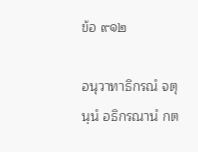ข้อ ๙๑๒

อนุวาทาธิกรณํ จตุนฺนํ อธิกรณานํ กต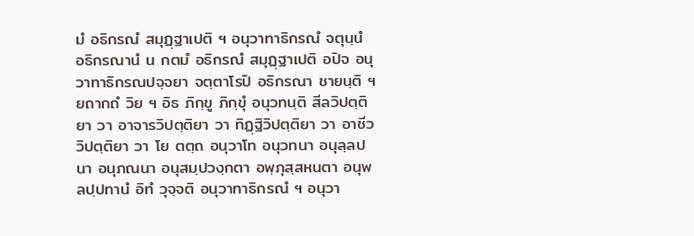มํ อธิกรณํ สมุฏฺฐาเปติ ฯ อนุวาทาธิกรณํ จตุนฺนํ อธิกรณานํ น กตมํ อธิกรณํ สมุฏฺฐาเปติ อปิจ อนุวาทาธิกรณปจฺจยา จตฺตาโรปิ อธิกรณา ชายนฺติ ฯ ยถากถํ วิย ฯ อิธ ภิกฺขู ภิกฺขุํ อนุวทนฺติ สีลวิปตฺติยา วา อาจารวิปตฺติยา วา ทิฏฺฐิวิปตฺติยา วา อาชีววิปตฺติยา วา โย ตตฺถ อนุวาโท อนุวทนา อนุลฺลปนา อนุภณนา อนุสมฺปวงฺกตา อพฺภุสฺสหนตา อนุพลปฺปทานํ อิทํ วุจฺจติ อนุวาทาธิกรณํ ฯ อนุวา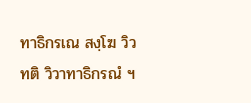ทาธิกรเณ สงฺโฆ วิวทติ วิวาทาธิกรณํ ฯ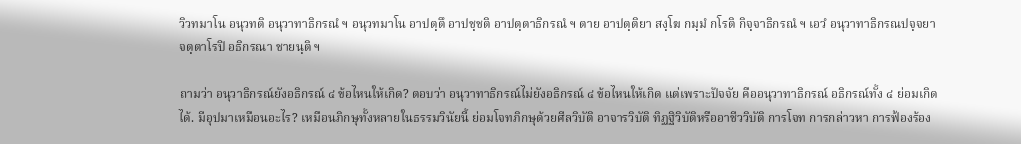วิวทมาโน อนุวทติ อนุวาทาธิกรณํ ฯ อนุวทมาโน อาปตฺตึ อาปชฺชติ อาปตฺตาธิกรณํ ฯ ตาย อาปตฺติยา สงฺโฆ กมฺมํ กโรติ กิจฺจาธิกรณํ ฯ เอวํ อนุวาทาธิกรณปจฺจยา จตฺตาโรปิ อธิกรณา ชายนฺติ ฯ

ถามว่า อนุวาธิกรณ์ยังอธิกรณ์ ๔ ข้อไหนให้เกิด? ตอบว่า อนุวาทาธิกรณ์ไม่ยังอธิกรณ์ ๔ ข้อไหนให้เกิด แต่เพราะปัจจัย คืออนุวาทาธิกรณ์ อธิกรณ์ทั้ง ๔ ย่อมเกิดได้. มีอุปมาเหมือนอะไร? เหมือนภิกษุทั้งหลายในธรรมวินัยนี้ ย่อมโจทภิกษุด้วยศีลวิบัติ อาจารวิบัติ ทิฏฐิวิบัติหรืออาชีววิบัติ การโจท การกล่าวหา การฟ้องร้อง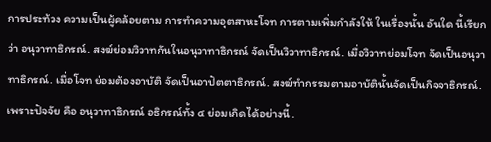การประท้วง ความเป็นผู้คล้อยตาม การทำความอุตสาหะโจท การตามเพิ่มกำลังให้ ในเรื่องนั้น อันใด นี้เรียกว่า อนุวาทาธิกรณ์. สงฆ์ย่อมวิวาทกันในอนุวาทาธิกรณ์ จัดเป็นวิวาทาธิกรณ์. เมื่อวิวาทย่อมโจท จัดเป็นอนุวาทาธิกรณ์. เมื่อโจท ย่อมต้องอาบัติ จัดเป็นอาปัตตาธิกรณ์. สงฆ์ทำกรรมตามอาบัตินั้นจัดเป็นกิจจาธิกรณ์. เพราะปัจจัย คือ อนุวาทาธิกรณ์ อธิกรณ์ทั้ง ๔ ย่อมเกิดได้อย่างนี้.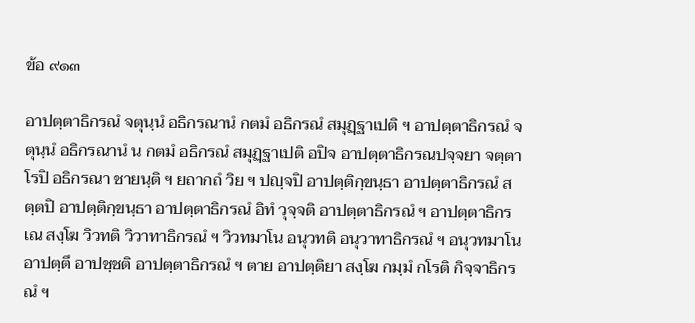ข้อ ๙๑๓

อาปตฺตาธิกรณํ จตุนฺนํ อธิกรณานํ กตมํ อธิกรณํ สมุฏฺฐาเปติ ฯ อาปตฺตาธิกรณํ จตุนฺนํ อธิกรณานํ น กตมํ อธิกรณํ สมุฏฺฐาเปติ อปิจ อาปตฺตาธิกรณปจฺจยา จตฺตาโรปิ อธิกรณา ชายนฺติ ฯ ยถากถํ วิย ฯ ปญฺจปิ อาปตฺติกฺขนฺธา อาปตฺตาธิกรณํ สตฺตปิ อาปตฺติกฺขนฺธา อาปตฺตาธิกรณํ อิทํ วุจฺจติ อาปตฺตาธิกรณํ ฯ อาปตฺตาธิกรเณ สงฺโฆ วิวทติ วิวาทาธิกรณํ ฯ วิวทมาโน อนุวทติ อนุวาทาธิกรณํ ฯ อนุวทมาโน อาปตฺตึ อาปชฺชติ อาปตฺตาธิกรณํ ฯ ตาย อาปตฺติยา สงฺโฆ กมฺมํ กโรติ กิจฺจาธิกรณํ ฯ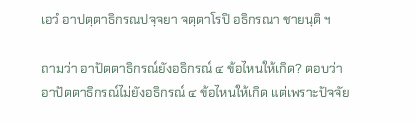เอวํ อาปตฺตาธิกรณปจฺจยา จตฺตาโรปิ อธิกรณา ชายนฺติ ฯ

ถามว่า อาปัตตาธิกรณ์ยังอธิกรณ์ ๔ ข้อไหนให้เกิด? ตอบว่า อาปัตตาธิกรณ์ไม่ยังอธิกรณ์ ๔ ข้อไหนให้เกิด แต่เพราะปัจจัย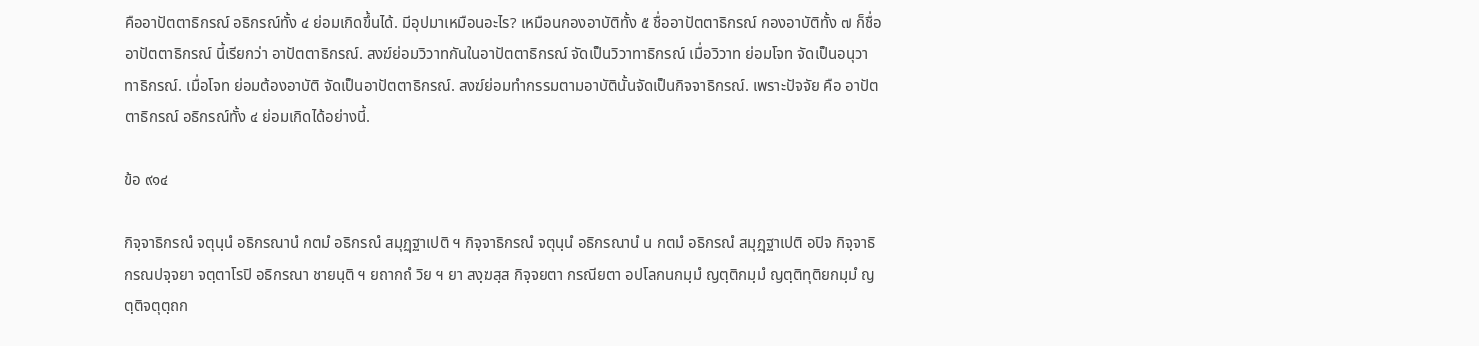คืออาปัตตาธิกรณ์ อธิกรณ์ทั้ง ๔ ย่อมเกิดขึ้นได้. มีอุปมาเหมือนอะไร? เหมือนกองอาบัติทั้ง ๕ ชื่ออาปัตตาธิกรณ์ กองอาบัติทั้ง ๗ ก็ชื่ออาปัตตาธิกรณ์ นี้เรียกว่า อาปัตตาธิกรณ์. สงฆ์ย่อมวิวาทกันในอาปัตตาธิกรณ์ จัดเป็นวิวาทาธิกรณ์ เมื่อวิวาท ย่อมโจท จัดเป็นอนุวาทาธิกรณ์. เมื่อโจท ย่อมต้องอาบัติ จัดเป็นอาปัตตาธิกรณ์. สงฆ์ย่อมทำกรรมตามอาบัตินั้นจัดเป็นกิจจาธิกรณ์. เพราะปัจจัย คือ อาปัตตาธิกรณ์ อธิกรณ์ทั้ง ๔ ย่อมเกิดได้อย่างนี้.

ข้อ ๙๑๔

กิจฺจาธิกรณํ จตุนฺนํ อธิกรณานํ กตมํ อธิกรณํ สมุฏฺฐาเปติ ฯ กิจฺจาธิกรณํ จตุนฺนํ อธิกรณานํ น กตมํ อธิกรณํ สมุฏฺฐาเปติ อปิจ กิจฺจาธิกรณปจฺจยา จตฺตาโรปิ อธิกรณา ชายนฺติ ฯ ยถากถํ วิย ฯ ยา สงฺฆสฺส กิจฺจยตา กรณียตา อปโลกนกมฺมํ ญตฺติกมฺมํ ญตฺติทุติยกมฺมํ ญตฺติจตุตฺถก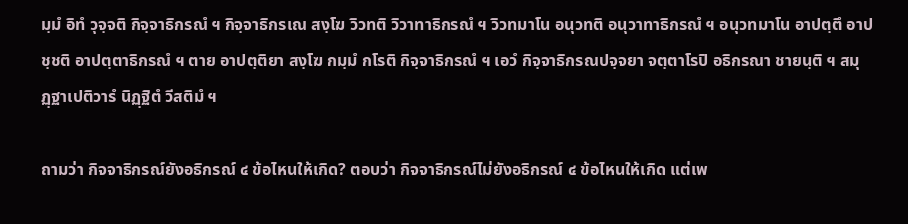มฺมํ อิทํ วุจฺจติ กิจฺจาธิกรณํ ฯ กิจฺจาธิกรเณ สงฺโฆ วิวทติ วิวาทาธิกรณํ ฯ วิวทมาโน อนุวทติ อนุวาทาธิกรณํ ฯ อนุวทมาโน อาปตฺตึ อาปชฺชติ อาปตฺตาธิกรณํ ฯ ตาย อาปตฺติยา สงฺโฆ กมฺมํ กโรติ กิจฺจาธิกรณํ ฯ เอวํ กิจฺจาธิกรณปจฺจยา จตฺตาโรปิ อธิกรณา ชายนฺติ ฯ สมุฏฺฐาเปติวารํ นิฏฺฐิตํ วีสติมํ ฯ

ถามว่า กิจจาธิกรณ์ยังอธิกรณ์ ๔ ข้อไหนให้เกิด? ตอบว่า กิจจาธิกรณ์ไม่ยังอธิกรณ์ ๔ ข้อไหนให้เกิด แต่เพ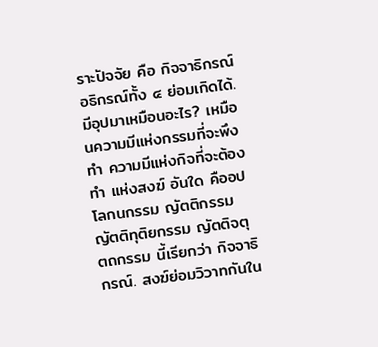ราะปัจจัย คือ กิจจาธิกรณ์อธิกรณ์ทั้ง ๔ ย่อมเกิดได้. มีอุปมาเหมือนอะไร? เหมือนความมีแห่งกรรมที่จะพึงทำ ความมีแห่งกิจที่จะต้องทำ แห่งสงฆ์ อันใด คืออปโลกนกรรม ญัตติกรรม ญัตติทุติยกรรม ญัตติจตุตถกรรม นี้เรียกว่า กิจจาธิกรณ์. สงฆ์ย่อมวิวาทกันใน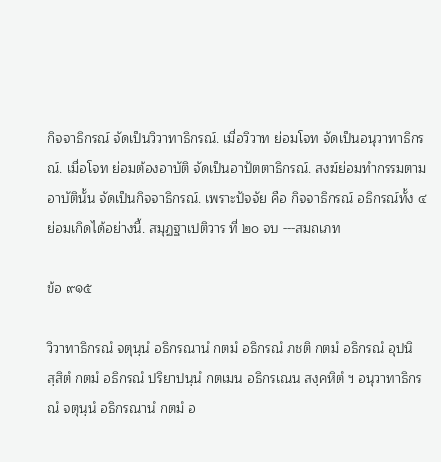กิจจาธิกรณ์ จัดเป็นวิวาทาธิกรณ์. เมื่อวิวาท ย่อมโจท จัดเป็นอนุวาทาธิกรณ์. เมื่อโจท ย่อมต้องอาบัติ จัดเป็นอาปัตตาธิกรณ์. สงฆ์ย่อมทำกรรมตามอาบัตินั้น จัดเป็นกิจจาธิกรณ์. เพราะปัจจัย คือ กิจจาธิกรณ์ อธิกรณ์ทั้ง ๔ ย่อมเกิดได้อย่างนี้. สมุฏฐาเปติวาร ที่ ๒๐ จบ ---สมถเภท

ข้อ ๙๑๕

วิวาทาธิกรณํ จตุนฺนํ อธิกรณานํ กตมํ อธิกรณํ ภชติ กตมํ อธิกรณํ อุปนิสฺสิตํ กตมํ อธิกรณํ ปริยาปนฺนํ กตเมน อธิกรเณน สงฺคหิตํ ฯ อนุวาทาธิกรณํ จตุนฺนํ อธิกรณานํ กตมํ อ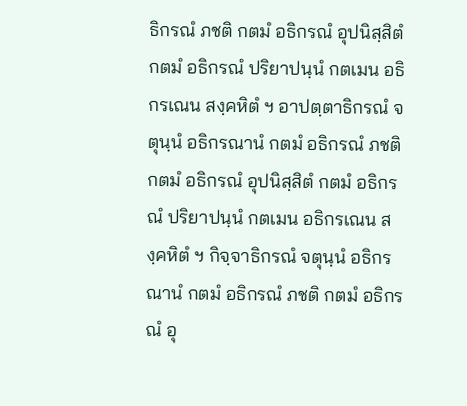ธิกรณํ ภชติ กตมํ อธิกรณํ อุปนิสฺสิตํ กตมํ อธิกรณํ ปริยาปนฺนํ กตเมน อธิกรเณน สงฺคหิตํ ฯ อาปตฺตาธิกรณํ จตุนฺนํ อธิกรณานํ กตมํ อธิกรณํ ภชติ กตมํ อธิกรณํ อุปนิสฺสิตํ กตมํ อธิกรณํ ปริยาปนฺนํ กตเมน อธิกรเณน สงฺคหิตํ ฯ กิจฺจาธิกรณํ จตุนฺนํ อธิกรณานํ กตมํ อธิกรณํ ภชติ กตมํ อธิกรณํ อุ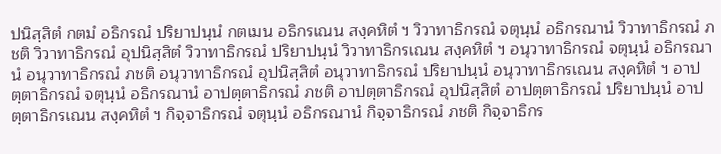ปนิสฺสิตํ กตมํ อธิกรณํ ปริยาปนฺนํ กตเมน อธิกรเณน สงฺคหิตํ ฯ วิวาทาธิกรณํ จตุนฺนํ อธิกรณานํ วิวาทาธิกรณํ ภชติ วิวาทาธิกรณํ อุปนิสฺสิตํ วิวาทาธิกรณํ ปริยาปนฺนํ วิวาทาธิกรเณน สงฺคหิตํ ฯ อนุวาทาธิกรณํ จตุนฺนํ อธิกรณานํ อนุวาทาธิกรณํ ภชติ อนุวาทาธิกรณํ อุปนิสฺสิตํ อนุวาทาธิกรณํ ปริยาปนฺนํ อนุวาทาธิกรเณน สงฺคหิตํ ฯ อาปตฺตาธิกรณํ จตุนฺนํ อธิกรณานํ อาปตฺตาธิกรณํ ภชติ อาปตฺตาธิกรณํ อุปนิสฺสิตํ อาปตฺตาธิกรณํ ปริยาปนฺนํ อาปตฺตาธิกรเณน สงฺคหิตํ ฯ กิจฺจาธิกรณํ จตุนฺนํ อธิกรณานํ กิจฺจาธิกรณํ ภชติ กิจฺจาธิกร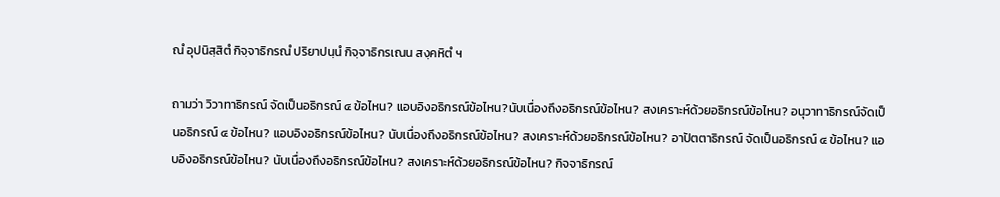ณํ อุปนิสฺสิตํ กิจฺจาธิกรณํ ปริยาปนฺนํ กิจฺจาธิกรเณน สงฺคหิตํ ฯ

ถามว่า วิวาทาธิกรณ์ จัดเป็นอธิกรณ์ ๔ ข้อไหน? แอบอิงอธิกรณ์ข้อไหน?นับเนื่องถึงอธิกรณ์ข้อไหน? สงเคราะห์ด้วยอธิกรณ์ข้อไหน? อนุวาทาธิกรณ์จัดเป็นอธิกรณ์ ๔ ข้อไหน? แอบอิงอธิกรณ์ข้อไหน? นับเนื่องถึงอธิกรณ์ข้อไหน? สงเคราะห์ด้วยอธิกรณ์ข้อไหน? อาปัตตาธิกรณ์ จัดเป็นอธิกรณ์ ๔ ข้อไหน? แอบอิงอธิกรณ์ข้อไหน? นับเนื่องถึงอธิกรณ์ข้อไหน? สงเคราะห์ด้วยอธิกรณ์ข้อไหน? กิจจาธิกรณ์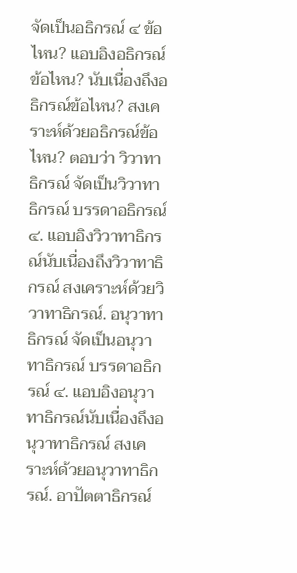จัดเป็นอธิกรณ์ ๔ ข้อไหน? แอบอิงอธิกรณ์ข้อไหน? นับเนื่องถึงอธิกรณ์ข้อไหน? สงเคราะห์ด้วยอธิกรณ์ข้อไหน? ตอบว่า วิวาทาธิกรณ์ จัดเป็นวิวาทาธิกรณ์ บรรดาอธิกรณ์ ๔. แอบอิงวิวาทาธิกรณ์นับเนื่องถึงวิวาทาธิกรณ์ สงเคราะห์ด้วยวิวาทาธิกรณ์. อนุวาทาธิกรณ์ จัดเป็นอนุวาทาธิกรณ์ บรรดาอธิกรณ์ ๔. แอบอิงอนุวาทาธิกรณ์นับเนื่องถึงอนุวาทาธิกรณ์ สงเคราะห์ด้วยอนุวาทาธิกรณ์. อาปัตตาธิกรณ์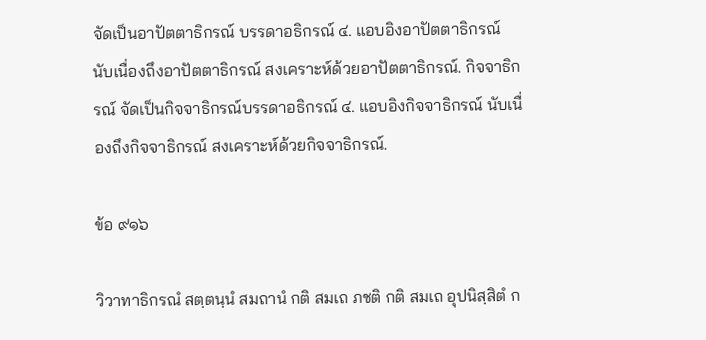จัดเป็นอาปัตตาธิกรณ์ บรรดาอธิกรณ์ ๔. แอบอิงอาปัตตาธิกรณ์ นับเนื่องถึงอาปัตตาธิกรณ์ สงเคราะห์ด้วยอาปัตตาธิกรณ์. กิจจาธิกรณ์ จัดเป็นกิจจาธิกรณ์บรรดาอธิกรณ์ ๔. แอบอิงกิจจาธิกรณ์ นับเนื่องถึงกิจจาธิกรณ์ สงเคราะห์ด้วยกิจจาธิกรณ์.

ข้อ ๙๑๖

วิวาทาธิกรณํ สตฺตนฺนํ สมถานํ กติ สมเถ ภชติ กติ สมเถ อุปนิสฺสิตํ ก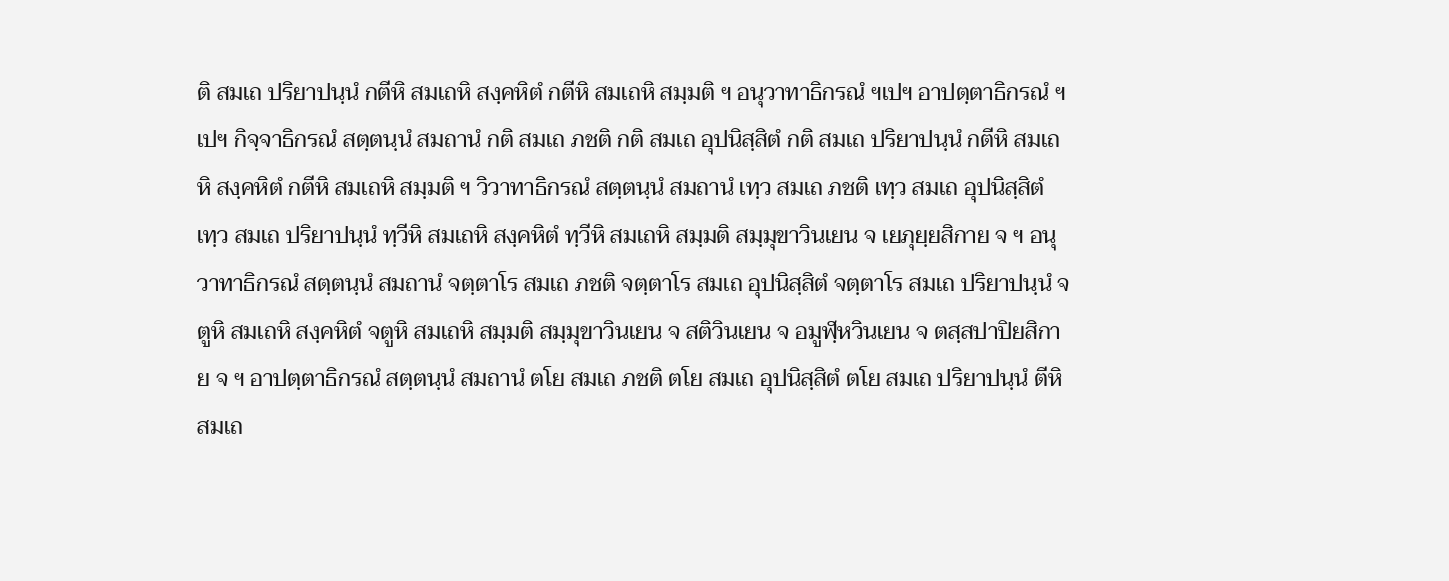ติ สมเถ ปริยาปนฺนํ กตีหิ สมเถหิ สงฺคหิตํ กตีหิ สมเถหิ สมฺมติ ฯ อนุวาทาธิกรณํ ฯเปฯ อาปตฺตาธิกรณํ ฯเปฯ กิจฺจาธิกรณํ สตฺตนฺนํ สมถานํ กติ สมเถ ภชติ กติ สมเถ อุปนิสฺสิตํ กติ สมเถ ปริยาปนฺนํ กตีหิ สมเถหิ สงฺคหิตํ กตีหิ สมเถหิ สมฺมติ ฯ วิวาทาธิกรณํ สตฺตนฺนํ สมถานํ เทฺว สมเถ ภชติ เทฺว สมเถ อุปนิสฺสิตํ เทฺว สมเถ ปริยาปนฺนํ ทฺวีหิ สมเถหิ สงฺคหิตํ ทฺวีหิ สมเถหิ สมฺมติ สมฺมุขาวินเยน จ เยภุยฺยสิกาย จ ฯ อนุวาทาธิกรณํ สตฺตนฺนํ สมถานํ จตฺตาโร สมเถ ภชติ จตฺตาโร สมเถ อุปนิสฺสิตํ จตฺตาโร สมเถ ปริยาปนฺนํ จตูหิ สมเถหิ สงฺคหิตํ จตูหิ สมเถหิ สมฺมติ สมฺมุขาวินเยน จ สติวินเยน จ อมูฬฺหวินเยน จ ตสฺสปาปิยสิกาย จ ฯ อาปตฺตาธิกรณํ สตฺตนฺนํ สมถานํ ตโย สมเถ ภชติ ตโย สมเถ อุปนิสฺสิตํ ตโย สมเถ ปริยาปนฺนํ ตีหิ สมเถ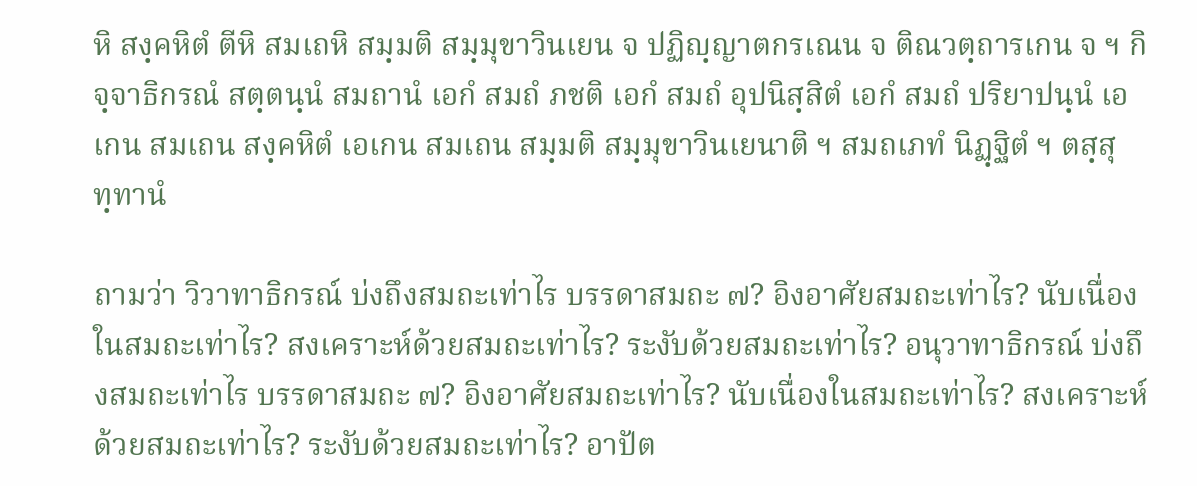หิ สงฺคหิตํ ตีหิ สมเถหิ สมฺมติ สมฺมุขาวินเยน จ ปฏิญฺญาตกรเณน จ ติณวตฺถารเกน จ ฯ กิจฺจาธิกรณํ สตฺตนฺนํ สมถานํ เอกํ สมถํ ภชติ เอกํ สมถํ อุปนิสฺสิตํ เอกํ สมถํ ปริยาปนฺนํ เอเกน สมเถน สงฺคหิตํ เอเกน สมเถน สมฺมติ สมฺมุขาวินเยนาติ ฯ สมถเภทํ นิฏฺฐิตํ ฯ ตสฺสุทฺทานํ

ถามว่า วิวาทาธิกรณ์ บ่งถึงสมถะเท่าไร บรรดาสมถะ ๗? อิงอาศัยสมถะเท่าไร? นับเนื่องในสมถะเท่าไร? สงเคราะห์ด้วยสมถะเท่าไร? ระงับด้วยสมถะเท่าไร? อนุวาทาธิกรณ์ บ่งถึงสมถะเท่าไร บรรดาสมถะ ๗? อิงอาศัยสมถะเท่าไร? นับเนื่องในสมถะเท่าไร? สงเคราะห์ด้วยสมถะเท่าไร? ระงับด้วยสมถะเท่าไร? อาปัต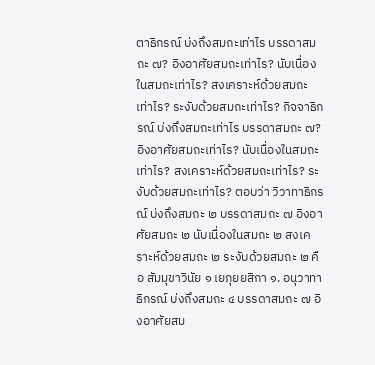ตาธิกรณ์ บ่งถึงสมถะเท่าไร บรรดาสมถะ ๗? อิงอาศัยสมถะเท่าไร? นับเนื่องในสมถะเท่าไร? สงเคราะห์ด้วยสมถะเท่าไร? ระงับด้วยสมถะเท่าไร? กิจจาธิกรณ์ บ่งถึงสมถะเท่าไร บรรดาสมถะ ๗? อิงอาศัยสมถะเท่าไร? นับเนื่องในสมถะเท่าไร? สงเคราะห์ด้วยสมถะเท่าไร? ระงับด้วยสมถะเท่าไร? ตอบว่า วิวาทาธิกรณ์ บ่งถึงสมถะ ๒ บรรดาสมถะ ๗ อิงอาศัยสมถะ ๒ นับเนื่องในสมถะ ๒ สงเคราะห์ด้วยสมถะ ๒ ระงับด้วยสมถะ ๒ คือ สัมมุขาวินัย ๑ เยภุยยสิกา ๑. อนุวาทาธิกรณ์ บ่งถึงสมถะ ๔ บรรดาสมถะ ๗ อิงอาศัยสม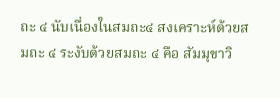ถะ ๔ นับเนื่องในสมถะ๔ สงเคราะห์ด้วยสมถะ ๔ ระงับด้วยสมถะ ๔ คือ สัมมุขาวิ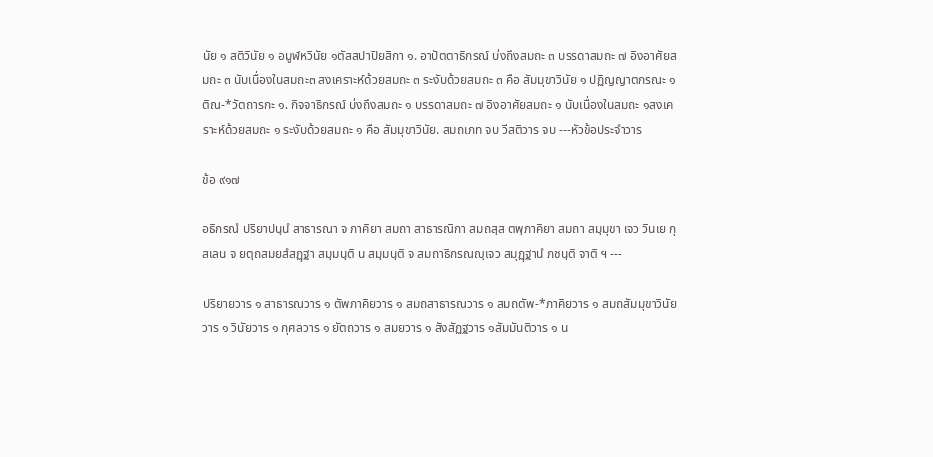นัย ๑ สติวินัย ๑ อมูฬหวินัย ๑ตัสสปาปิยสิกา ๑. อาปัตตาธิกรณ์ บ่งถึงสมถะ ๓ บรรดาสมถะ ๗ อิงอาศัยสมถะ ๓ นับเนื่องในสมถะ๓ สงเคราะห์ด้วยสมถะ ๓ ระงับด้วยสมถะ ๓ คือ สัมมุขาวินัย ๑ ปฏิญญาตกรณะ ๑ ติณ-*วัตถารกะ ๑. กิจจาธิกรณ์ บ่งถึงสมถะ ๑ บรรดาสมถะ ๗ อิงอาศัยสมถะ ๑ นับเนื่องในสมถะ ๑สงเคราะห์ด้วยสมถะ ๑ ระงับด้วยสมถะ ๑ คือ สัมมุขาวินัย. สมถเภท จบ วีสติวาร จบ ---หัวข้อประจำวาร

ข้อ ๙๑๗

อธิกรณํ ปริยาปนฺนํ สาธารณา จ ภาคิยา สมถา สาธารณิกา สมถสฺส ตพฺภาคิยา สมถา สมฺมุขา เจว วินเย กุสเลน จ ยตฺถสมยสํสฏฺฐา สมฺมนฺติ น สมฺมนฺติ จ สมถาธิกรณญฺเจว สมุฏฺฐานํ ภชนฺติ จาติ ฯ ---

ปริยายวาร ๑ สาธารณวาร ๑ ตัพภาคิยวาร ๑ สมถสาธารณวาร ๑ สมถตัพ-*ภาคิยวาร ๑ สมถสัมมุขาวินัยวาร ๑ วินัยวาร ๑ กุศลวาร ๑ ยัตถวาร ๑ สมยวาร ๑ สังสัฏฐวาร ๑สัมมันติวาร ๑ น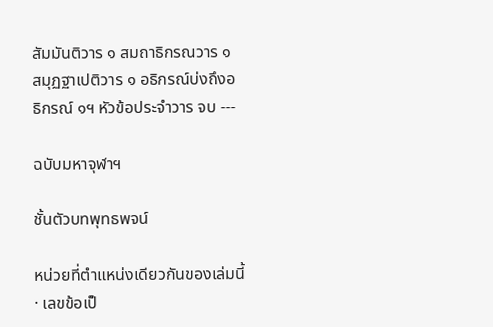สัมมันติวาร ๑ สมถาธิกรณวาร ๑ สมุฏฐาเปติวาร ๑ อธิกรณ์บ่งถึงอธิกรณ์ ๑ฯ หัวข้อประจำวาร จบ ---

ฉบับมหาจุฬาฯ

ชั้นตัวบทพุทธพจน์

หน่วยที่ตำแหน่งเดียวกันของเล่มนี้ · เลขข้อเป็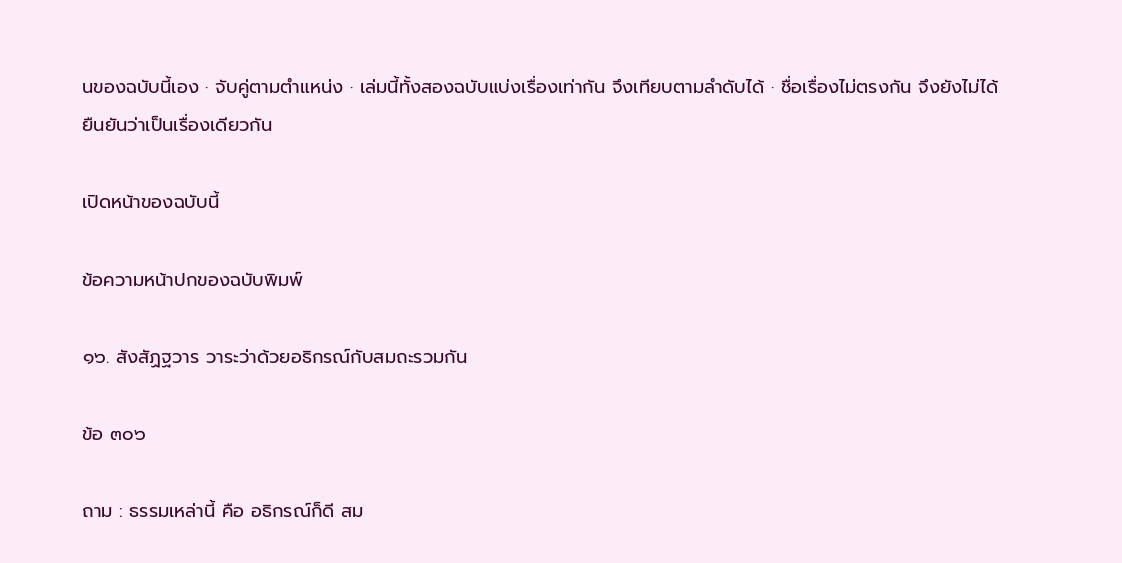นของฉบับนี้เอง · จับคู่ตามตำแหน่ง · เล่มนี้ทั้งสองฉบับแบ่งเรื่องเท่ากัน จึงเทียบตามลำดับได้ · ชื่อเรื่องไม่ตรงกัน จึงยังไม่ได้ยืนยันว่าเป็นเรื่องเดียวกัน

เปิดหน้าของฉบับนี้

ข้อความหน้าปกของฉบับพิมพ์

๑๖. สังสัฏฐวาร วาระว่าด้วยอธิกรณ์กับสมถะรวมกัน

ข้อ ๓๐๖

ถาม : ธรรมเหล่านี้ คือ อธิกรณ์ก็ดี สม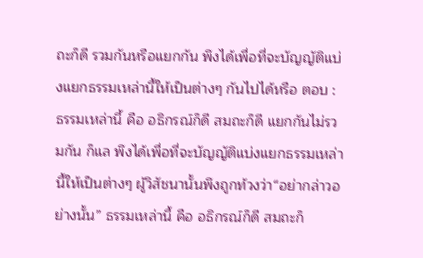ถะก็ดี รวมกันหรือแยกกัน พึงได้เพื่อที่จะบัญญัติแบ่งแยกธรรมเหล่านี้ให้เป็นต่างๆ กันไปได้หรือ ตอบ : ธรรมเหล่านี้ คือ อธิกรณ์ก็ดี สมถะก็ดี แยกกันไม่รวมกัน ก็แล พึงได้เพื่อที่จะบัญญัติแบ่งแยกธรรมเหล่านี้ให้เป็นต่างๆ ผู้วิสัชนานั้นพึงถูกท้วงว่า“อย่ากล่าวอย่างนั้น” ธรรมเหล่านี้ คือ อธิกรณ์ก็ดี สมถะก็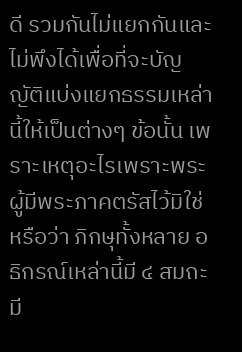ดี รวมกันไม่แยกกันและไม่พึงได้เพื่อที่จะบัญญัติแบ่งแยกธรรมเหล่านี้ให้เป็นต่างๆ ข้อนั้น เพราะเหตุอะไรเพราะพระผู้มีพระภาคตรัสไว้มิใช่หรือว่า ภิกษุทั้งหลาย อธิกรณ์เหล่านี้มี ๔ สมถะมี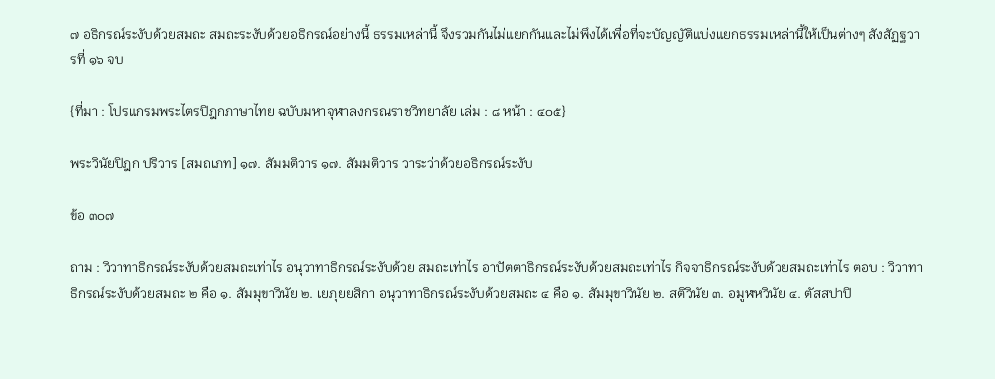๗ อธิกรณ์ระงับด้วยสมถะ สมถะระงับด้วยอธิกรณ์อย่างนี้ ธรรมเหล่านี้ จึงรวมกันไม่แยกกันและไม่พึงได้เพื่อที่จะบัญญัติแบ่งแยกธรรมเหล่านี้ให้เป็นต่างๆ สังสัฏฐวารที่ ๑๖ จบ

{ที่มา : โปรแกรมพระไตรปิฎกภาษาไทย ฉบับมหาจุฬาลงกรณราชวิทยาลัย เล่ม : ๘ หน้า : ๔๐๕}

พระวินัยปิฎก ปริวาร [สมถเภท] ๑๗. สัมมติวาร ๑๗. สัมมติวาร วาระว่าด้วยอธิกรณ์ระงับ

ข้อ ๓๐๗

ถาม : วิวาทาธิกรณ์ระงับด้วยสมถะเท่าไร อนุวาทาธิกรณ์ระงับด้วย สมถะเท่าไร อาปัตตาธิกรณ์ระงับด้วยสมถะเท่าไร กิจจาธิกรณ์ระงับด้วยสมถะเท่าไร ตอบ : วิวาทาธิกรณ์ระงับด้วยสมถะ ๒ คือ ๑. สัมมุขาวินัย ๒. เยภุยยสิกา อนุวาทาธิกรณ์ระงับด้วยสมถะ ๔ คือ ๑. สัมมุขาวินัย ๒. สติวินัย ๓. อมูฬหวินัย ๔. ตัสสปาปิ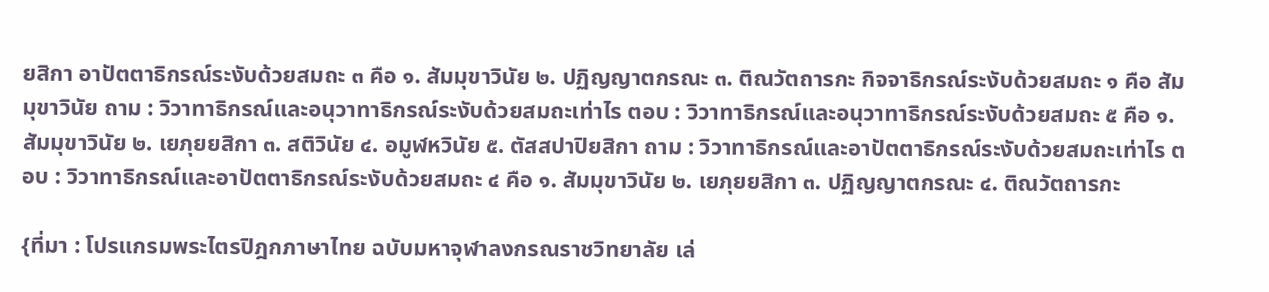ยสิกา อาปัตตาธิกรณ์ระงับด้วยสมถะ ๓ คือ ๑. สัมมุขาวินัย ๒. ปฏิญญาตกรณะ ๓. ติณวัตถารกะ กิจจาธิกรณ์ระงับด้วยสมถะ ๑ คือ สัมมุขาวินัย ถาม : วิวาทาธิกรณ์และอนุวาทาธิกรณ์ระงับด้วยสมถะเท่าไร ตอบ : วิวาทาธิกรณ์และอนุวาทาธิกรณ์ระงับด้วยสมถะ ๕ คือ ๑. สัมมุขาวินัย ๒. เยภุยยสิกา ๓. สติวินัย ๔. อมูฬหวินัย ๕. ตัสสปาปิยสิกา ถาม : วิวาทาธิกรณ์และอาปัตตาธิกรณ์ระงับด้วยสมถะเท่าไร ตอบ : วิวาทาธิกรณ์และอาปัตตาธิกรณ์ระงับด้วยสมถะ ๔ คือ ๑. สัมมุขาวินัย ๒. เยภุยยสิกา ๓. ปฏิญญาตกรณะ ๔. ติณวัตถารกะ

{ที่มา : โปรแกรมพระไตรปิฎกภาษาไทย ฉบับมหาจุฬาลงกรณราชวิทยาลัย เล่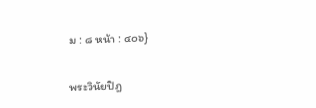ม : ๘ หน้า : ๔๐๖}

พระวินัยปิฎ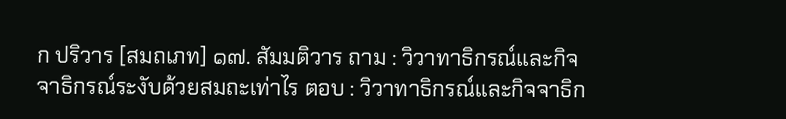ก ปริวาร [สมถเภท] ๑๗. สัมมติวาร ถาม : วิวาทาธิกรณ์และกิจจาธิกรณ์ระงับด้วยสมถะเท่าไร ตอบ : วิวาทาธิกรณ์และกิจจาธิก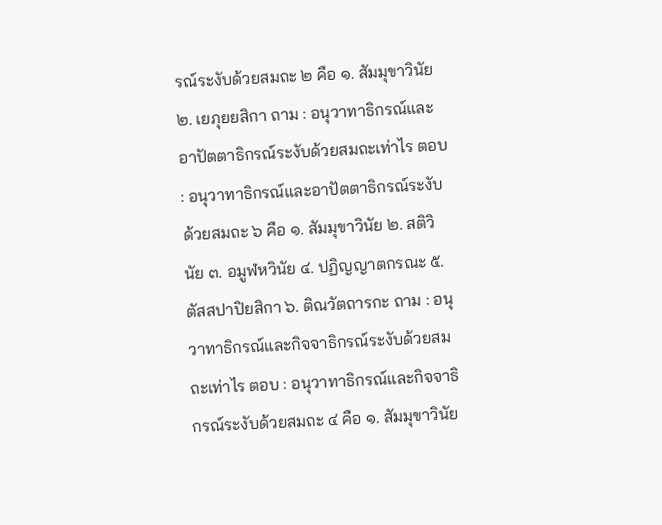รณ์ระงับด้วยสมถะ ๒ คือ ๑. สัมมุขาวินัย ๒. เยภุยยสิกา ถาม : อนุวาทาธิกรณ์และอาปัตตาธิกรณ์ระงับด้วยสมถะเท่าไร ตอบ : อนุวาทาธิกรณ์และอาปัตตาธิกรณ์ระงับด้วยสมถะ ๖ คือ ๑. สัมมุขาวินัย ๒. สติวินัย ๓. อมูฬหวินัย ๔. ปฏิญญาตกรณะ ๕. ตัสสปาปิยสิกา ๖. ติณวัตถารกะ ถาม : อนุวาทาธิกรณ์และกิจจาธิกรณ์ระงับด้วยสมถะเท่าไร ตอบ : อนุวาทาธิกรณ์และกิจจาธิกรณ์ระงับด้วยสมถะ ๔ คือ ๑. สัมมุขาวินัย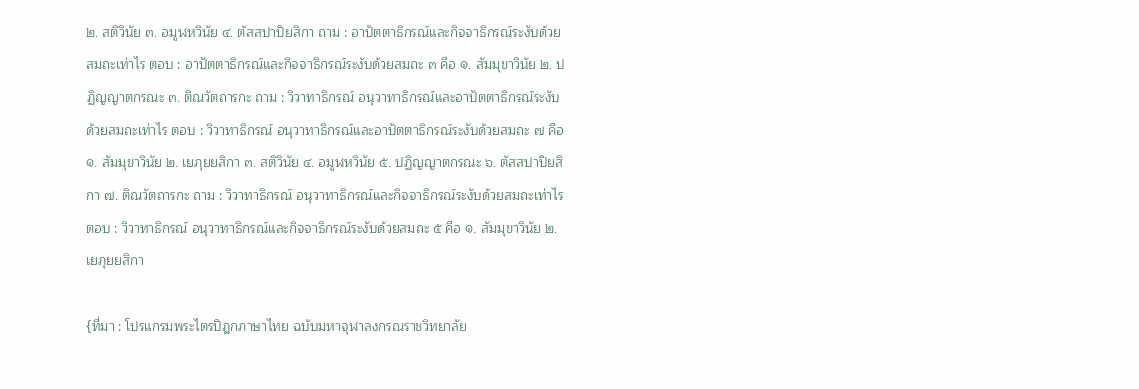๒. สติวินัย ๓. อมูฬหวินัย ๔. ตัสสปาปิยสิกา ถาม : อาปัตตาธิกรณ์และกิจจาธิกรณ์ระงับด้วยสมถะเท่าไร ตอบ : อาปัตตาธิกรณ์และกิจจาธิกรณ์ระงับด้วยสมถะ ๓ คือ ๑. สัมมุขาวินัย ๒. ปฏิญญาตกรณะ ๓. ติณวัตถารกะ ถาม : วิวาทาธิกรณ์ อนุวาทาธิกรณ์และอาปัตตาธิกรณ์ระงับด้วยสมถะเท่าไร ตอบ : วิวาทาธิกรณ์ อนุวาทาธิกรณ์และอาปัตตาธิกรณ์ระงับด้วยสมถะ ๗ คือ ๑. สัมมุขาวินัย ๒. เยภุยยสิกา ๓. สติวินัย ๔. อมูฬหวินัย ๕. ปฏิญญาตกรณะ ๖. ตัสสปาปิยสิกา ๗. ติณวัตถารกะ ถาม : วิวาทาธิกรณ์ อนุวาทาธิกรณ์และกิจจาธิกรณ์ระงับด้วยสมถะเท่าไร ตอบ : วิวาทาธิกรณ์ อนุวาทาธิกรณ์และกิจจาธิกรณ์ระงับด้วยสมถะ ๕ คือ ๑. สัมมุขาวินัย ๒. เยภุยยสิกา

{ที่มา : โปรแกรมพระไตรปิฎกภาษาไทย ฉบับมหาจุฬาลงกรณราชวิทยาลัย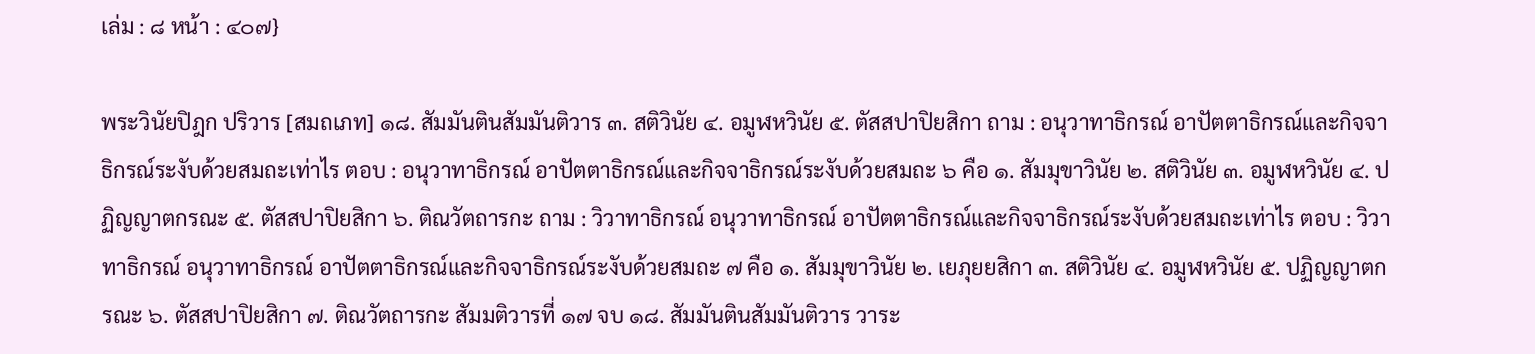เล่ม : ๘ หน้า : ๔๐๗}

พระวินัยปิฎก ปริวาร [สมถเภท] ๑๘. สัมมันตินสัมมันติวาร ๓. สติวินัย ๔. อมูฬหวินัย ๕. ตัสสปาปิยสิกา ถาม : อนุวาทาธิกรณ์ อาปัตตาธิกรณ์และกิจจาธิกรณ์ระงับด้วยสมถะเท่าไร ตอบ : อนุวาทาธิกรณ์ อาปัตตาธิกรณ์และกิจจาธิกรณ์ระงับด้วยสมถะ ๖ คือ ๑. สัมมุขาวินัย ๒. สติวินัย ๓. อมูฬหวินัย ๔. ปฏิญญาตกรณะ ๕. ตัสสปาปิยสิกา ๖. ติณวัตถารกะ ถาม : วิวาทาธิกรณ์ อนุวาทาธิกรณ์ อาปัตตาธิกรณ์และกิจจาธิกรณ์ระงับด้วยสมถะเท่าไร ตอบ : วิวาทาธิกรณ์ อนุวาทาธิกรณ์ อาปัตตาธิกรณ์และกิจจาธิกรณ์ระงับด้วยสมถะ ๗ คือ ๑. สัมมุขาวินัย ๒. เยภุยยสิกา ๓. สติวินัย ๔. อมูฬหวินัย ๕. ปฏิญญาตกรณะ ๖. ตัสสปาปิยสิกา ๗. ติณวัตถารกะ สัมมติวารที่ ๑๗ จบ ๑๘. สัมมันตินสัมมันติวาร วาระ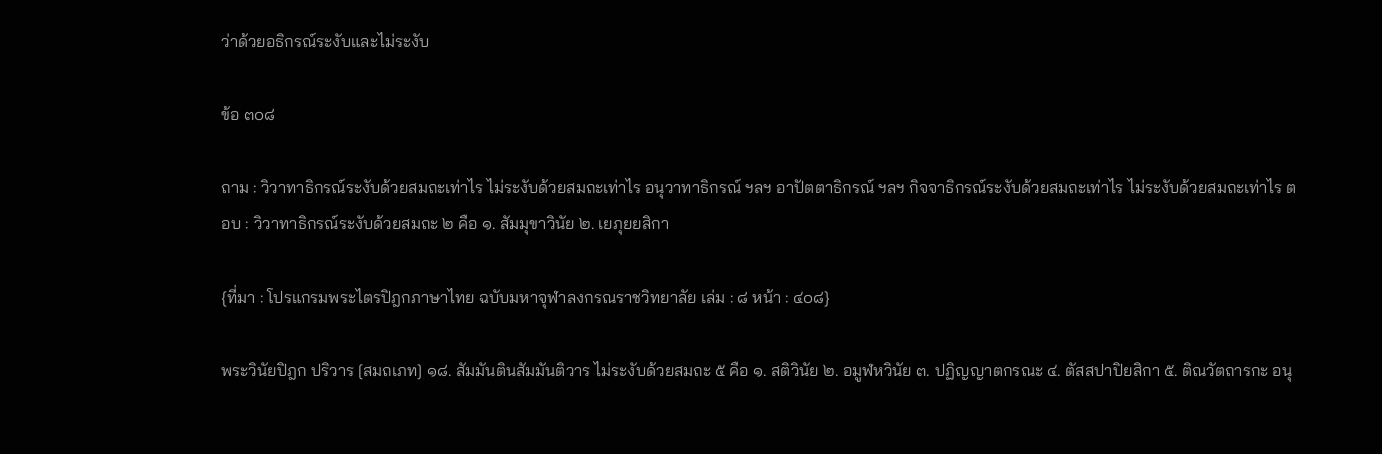ว่าด้วยอธิกรณ์ระงับและไม่ระงับ

ข้อ ๓๐๘

ถาม : วิวาทาธิกรณ์ระงับด้วยสมถะเท่าไร ไม่ระงับด้วยสมถะเท่าไร อนุวาทาธิกรณ์ ฯลฯ อาปัตตาธิกรณ์ ฯลฯ กิจจาธิกรณ์ระงับด้วยสมถะเท่าไร ไม่ระงับด้วยสมถะเท่าไร ตอบ : วิวาทาธิกรณ์ระงับด้วยสมถะ ๒ คือ ๑. สัมมุขาวินัย ๒. เยภุยยสิกา

{ที่มา : โปรแกรมพระไตรปิฎกภาษาไทย ฉบับมหาจุฬาลงกรณราชวิทยาลัย เล่ม : ๘ หน้า : ๔๐๘}

พระวินัยปิฎก ปริวาร [สมถเภท] ๑๘. สัมมันตินสัมมันติวาร ไม่ระงับด้วยสมถะ ๕ คือ ๑. สติวินัย ๒. อมูฬหวินัย ๓. ปฏิญญาตกรณะ ๔. ตัสสปาปิยสิกา ๕. ติณวัตถารกะ อนุ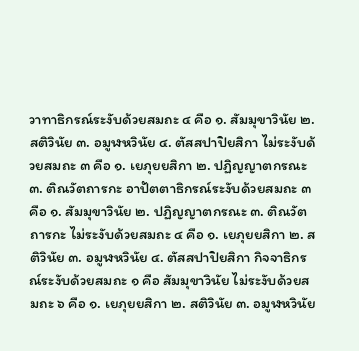วาทาธิกรณ์ระงับด้วยสมถะ ๔ คือ ๑. สัมมุขาวินัย ๒. สติวินัย ๓. อมูฬหวินัย ๔. ตัสสปาปิยสิกา ไม่ระงับด้วยสมถะ ๓ คือ ๑. เยภุยยสิกา ๒. ปฏิญญาตกรณะ ๓. ติณวัตถารกะ อาปัตตาธิกรณ์ระงับด้วยสมถะ ๓ คือ ๑. สัมมุขาวินัย ๒. ปฏิญญาตกรณะ ๓. ติณวัตถารกะ ไม่ระงับด้วยสมถะ ๔ คือ ๑. เยภุยยสิกา ๒. สติวินัย ๓. อมูฬหวินัย ๔. ตัสสปาปิยสิกา กิจจาธิกรณ์ระงับด้วยสมถะ ๑ คือ สัมมุขาวินัย ไม่ระงับด้วยสมถะ ๖ คือ ๑. เยภุยยสิกา ๒. สติวินัย ๓. อมูฬหวินัย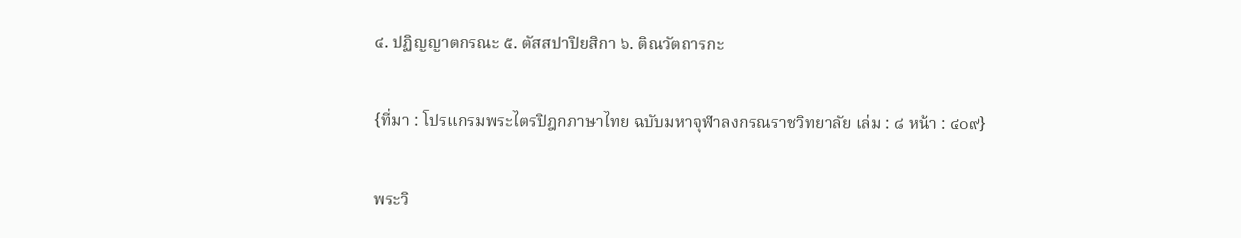๔. ปฏิญญาตกรณะ ๕. ตัสสปาปิยสิกา ๖. ติณวัตถารกะ

{ที่มา : โปรแกรมพระไตรปิฎกภาษาไทย ฉบับมหาจุฬาลงกรณราชวิทยาลัย เล่ม : ๘ หน้า : ๔๐๙}

พระวิ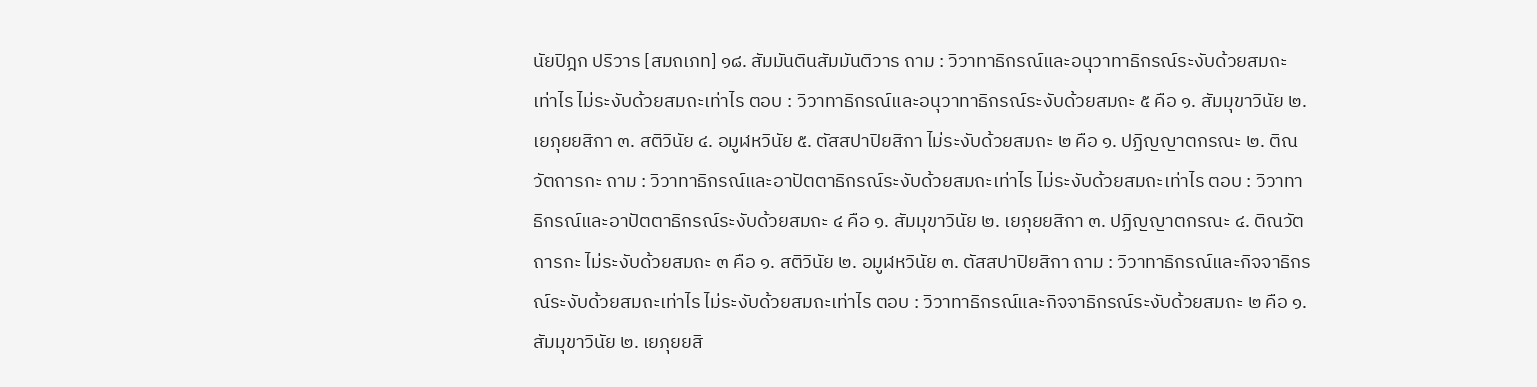นัยปิฎก ปริวาร [สมถเภท] ๑๘. สัมมันตินสัมมันติวาร ถาม : วิวาทาธิกรณ์และอนุวาทาธิกรณ์ระงับด้วยสมถะเท่าไร ไม่ระงับด้วยสมถะเท่าไร ตอบ : วิวาทาธิกรณ์และอนุวาทาธิกรณ์ระงับด้วยสมถะ ๕ คือ ๑. สัมมุขาวินัย ๒. เยภุยยสิกา ๓. สติวินัย ๔. อมูฬหวินัย ๕. ตัสสปาปิยสิกา ไม่ระงับด้วยสมถะ ๒ คือ ๑. ปฏิญญาตกรณะ ๒. ติณวัตถารกะ ถาม : วิวาทาธิกรณ์และอาปัตตาธิกรณ์ระงับด้วยสมถะเท่าไร ไม่ระงับด้วยสมถะเท่าไร ตอบ : วิวาทาธิกรณ์และอาปัตตาธิกรณ์ระงับด้วยสมถะ ๔ คือ ๑. สัมมุขาวินัย ๒. เยภุยยสิกา ๓. ปฏิญญาตกรณะ ๔. ติณวัตถารกะ ไม่ระงับด้วยสมถะ ๓ คือ ๑. สติวินัย ๒. อมูฬหวินัย ๓. ตัสสปาปิยสิกา ถาม : วิวาทาธิกรณ์และกิจจาธิกรณ์ระงับด้วยสมถะเท่าไร ไม่ระงับด้วยสมถะเท่าไร ตอบ : วิวาทาธิกรณ์และกิจจาธิกรณ์ระงับด้วยสมถะ ๒ คือ ๑. สัมมุขาวินัย ๒. เยภุยยสิ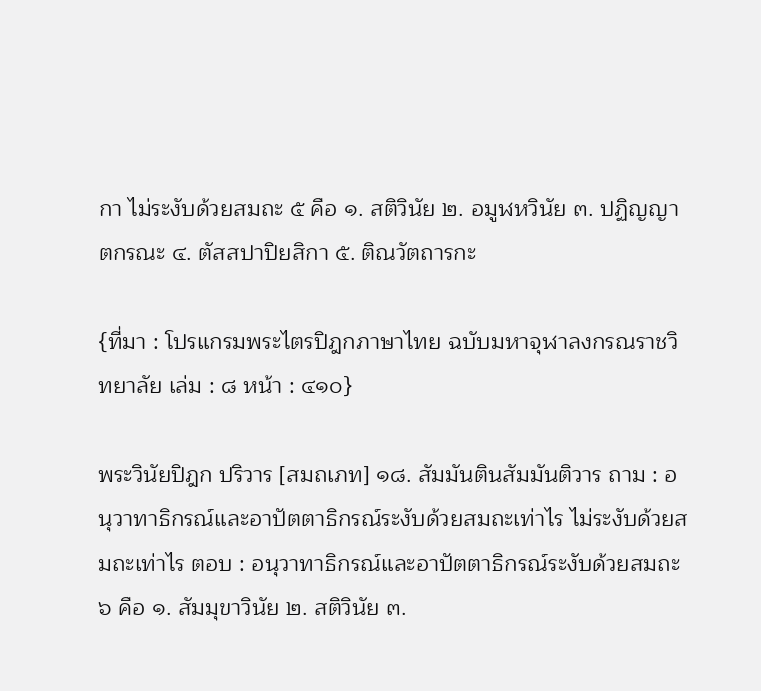กา ไม่ระงับด้วยสมถะ ๕ คือ ๑. สติวินัย ๒. อมูฬหวินัย ๓. ปฏิญญาตกรณะ ๔. ตัสสปาปิยสิกา ๕. ติณวัตถารกะ

{ที่มา : โปรแกรมพระไตรปิฎกภาษาไทย ฉบับมหาจุฬาลงกรณราชวิทยาลัย เล่ม : ๘ หน้า : ๔๑๐}

พระวินัยปิฎก ปริวาร [สมถเภท] ๑๘. สัมมันตินสัมมันติวาร ถาม : อนุวาทาธิกรณ์และอาปัตตาธิกรณ์ระงับด้วยสมถะเท่าไร ไม่ระงับด้วยสมถะเท่าไร ตอบ : อนุวาทาธิกรณ์และอาปัตตาธิกรณ์ระงับด้วยสมถะ ๖ คือ ๑. สัมมุขาวินัย ๒. สติวินัย ๓.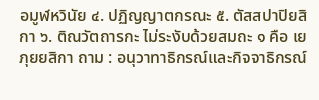อมูฬหวินัย ๔. ปฏิญญาตกรณะ ๕. ตัสสปาปิยสิกา ๖. ติณวัตถารกะ ไม่ระงับด้วยสมถะ ๑ คือ เยภุยยสิกา ถาม : อนุวาทาธิกรณ์และกิจจาธิกรณ์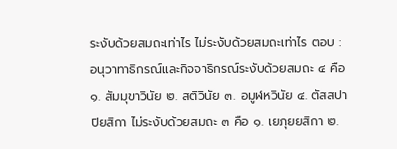ระงับด้วยสมถะเท่าไร ไม่ระงับด้วยสมถะเท่าไร ตอบ : อนุวาทาธิกรณ์และกิจจาธิกรณ์ระงับด้วยสมถะ ๔ คือ ๑. สัมมุขาวินัย ๒. สติวินัย ๓. อมูฬหวินัย ๔. ตัสสปาปิยสิกา ไม่ระงับด้วยสมถะ ๓ คือ ๑. เยภุยยสิกา ๒.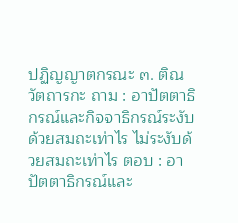ปฏิญญาตกรณะ ๓. ติณวัตถารกะ ถาม : อาปัตตาธิกรณ์และกิจจาธิกรณ์ระงับด้วยสมถะเท่าไร ไม่ระงับด้วยสมถะเท่าไร ตอบ : อาปัตตาธิกรณ์และ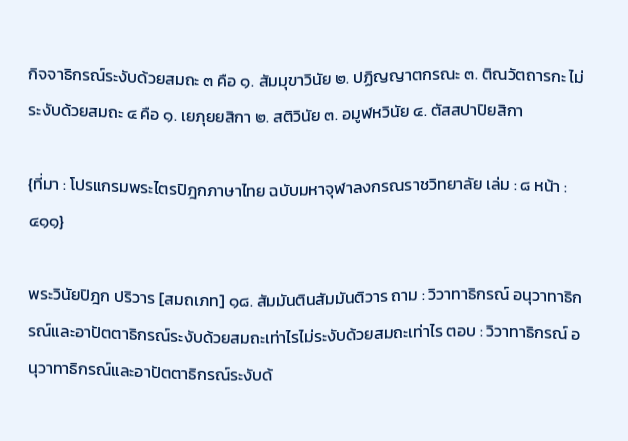กิจจาธิกรณ์ระงับด้วยสมถะ ๓ คือ ๑. สัมมุขาวินัย ๒. ปฏิญญาตกรณะ ๓. ติณวัตถารกะ ไม่ระงับด้วยสมถะ ๔ คือ ๑. เยภุยยสิกา ๒. สติวินัย ๓. อมูฬหวินัย ๔. ตัสสปาปิยสิกา

{ที่มา : โปรแกรมพระไตรปิฎกภาษาไทย ฉบับมหาจุฬาลงกรณราชวิทยาลัย เล่ม : ๘ หน้า : ๔๑๑}

พระวินัยปิฎก ปริวาร [สมถเภท] ๑๘. สัมมันตินสัมมันติวาร ถาม : วิวาทาธิกรณ์ อนุวาทาธิกรณ์และอาปัตตาธิกรณ์ระงับด้วยสมถะเท่าไรไม่ระงับด้วยสมถะเท่าไร ตอบ : วิวาทาธิกรณ์ อนุวาทาธิกรณ์และอาปัตตาธิกรณ์ระงับด้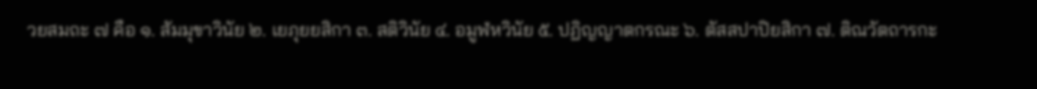วยสมถะ ๗ คือ ๑. สัมมุขาวินัย ๒. เยภุยยสิกา ๓. สติวินัย ๔. อมูฬหวินัย ๕. ปฏิญญาตกรณะ ๖. ตัสสปาปิยสิกา ๗. ติณวัตถารกะ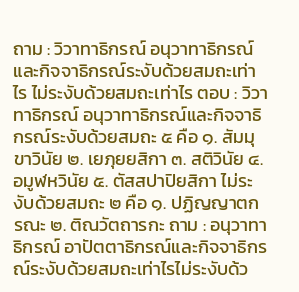ถาม : วิวาทาธิกรณ์ อนุวาทาธิกรณ์และกิจจาธิกรณ์ระงับด้วยสมถะเท่าไร ไม่ระงับด้วยสมถะเท่าไร ตอบ : วิวาทาธิกรณ์ อนุวาทาธิกรณ์และกิจจาธิกรณ์ระงับด้วยสมถะ ๕ คือ ๑. สัมมุขาวินัย ๒. เยภุยยสิกา ๓. สติวินัย ๔. อมูฬหวินัย ๕. ตัสสปาปิยสิกา ไม่ระงับด้วยสมถะ ๒ คือ ๑. ปฏิญญาตกรณะ ๒. ติณวัตถารกะ ถาม : อนุวาทาธิกรณ์ อาปัตตาธิกรณ์และกิจจาธิกรณ์ระงับด้วยสมถะเท่าไรไม่ระงับด้ว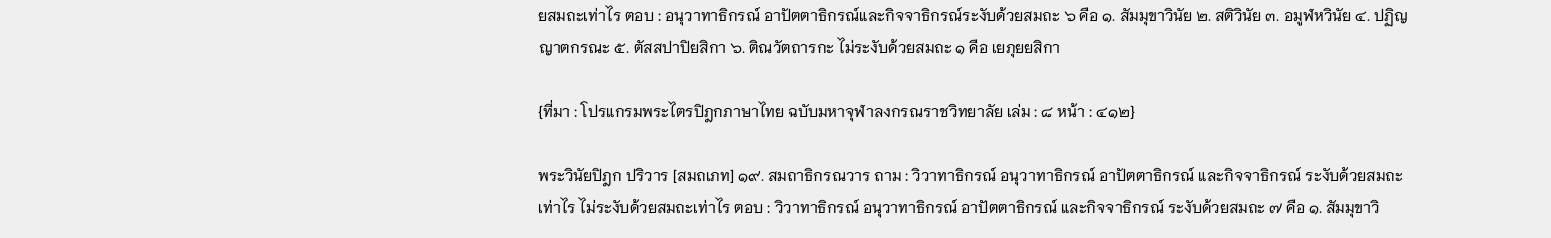ยสมถะเท่าไร ตอบ : อนุวาทาธิกรณ์ อาปัตตาธิกรณ์และกิจจาธิกรณ์ระงับด้วยสมถะ ๖ คือ ๑. สัมมุขาวินัย ๒. สติวินัย ๓. อมูฬหวินัย ๔. ปฏิญญาตกรณะ ๕. ตัสสปาปิยสิกา ๖. ติณวัตถารกะ ไม่ระงับด้วยสมถะ ๑ คือ เยภุยยสิกา

{ที่มา : โปรแกรมพระไตรปิฎกภาษาไทย ฉบับมหาจุฬาลงกรณราชวิทยาลัย เล่ม : ๘ หน้า : ๔๑๒}

พระวินัยปิฎก ปริวาร [สมถเภท] ๑๙. สมถาธิกรณวาร ถาม : วิวาทาธิกรณ์ อนุวาทาธิกรณ์ อาปัตตาธิกรณ์ และกิจจาธิกรณ์ ระงับด้วยสมถะเท่าไร ไม่ระงับด้วยสมถะเท่าไร ตอบ : วิวาทาธิกรณ์ อนุวาทาธิกรณ์ อาปัตตาธิกรณ์ และกิจจาธิกรณ์ ระงับด้วยสมถะ ๗ คือ ๑. สัมมุขาวิ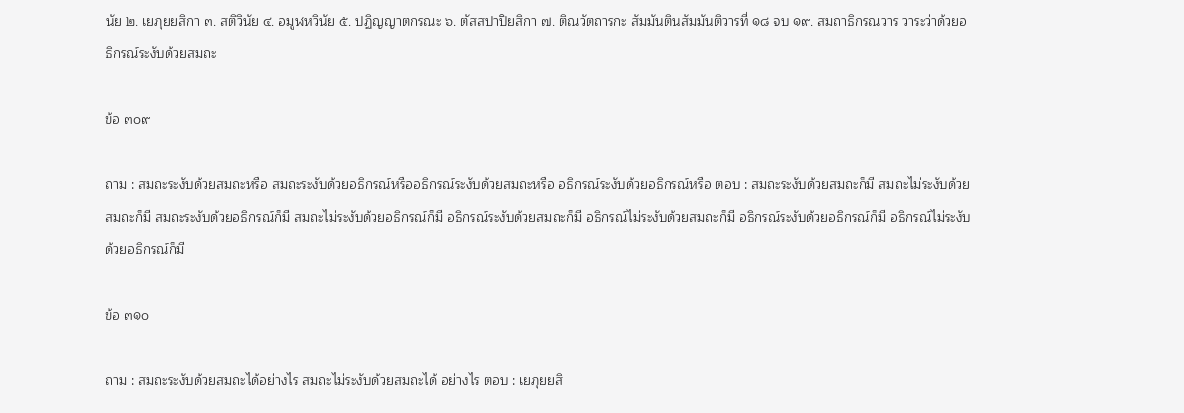นัย ๒. เยภุยยสิกา ๓. สติวินัย ๔. อมูฬหวินัย ๕. ปฏิญญาตกรณะ ๖. ตัสสปาปิยสิกา ๗. ติณวัตถารกะ สัมมันตินสัมมันติวารที่ ๑๘ จบ ๑๙. สมถาธิกรณวาร วาระว่าด้วยอธิกรณ์ระงับด้วยสมถะ

ข้อ ๓๐๙

ถาม : สมถะระงับด้วยสมถะหรือ สมถะระงับด้วยอธิกรณ์หรืออธิกรณ์ระงับด้วยสมถะหรือ อธิกรณ์ระงับด้วยอธิกรณ์หรือ ตอบ : สมถะระงับด้วยสมถะก็มี สมถะไม่ระงับด้วยสมถะก็มี สมถะระงับด้วยอธิกรณ์ก็มี สมถะไม่ระงับด้วยอธิกรณ์ก็มี อธิกรณ์ระงับด้วยสมถะก็มี อธิกรณ์ไม่ระงับด้วยสมถะก็มี อธิกรณ์ระงับด้วยอธิกรณ์ก็มี อธิกรณ์ไม่ระงับด้วยอธิกรณ์ก็มี

ข้อ ๓๑๐

ถาม : สมถะระงับด้วยสมถะได้อย่างไร สมถะไม่ระงับด้วยสมถะได้ อย่างไร ตอบ : เยภุยยสิ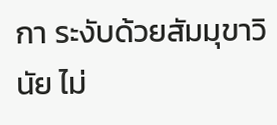กา ระงับด้วยสัมมุขาวินัย ไม่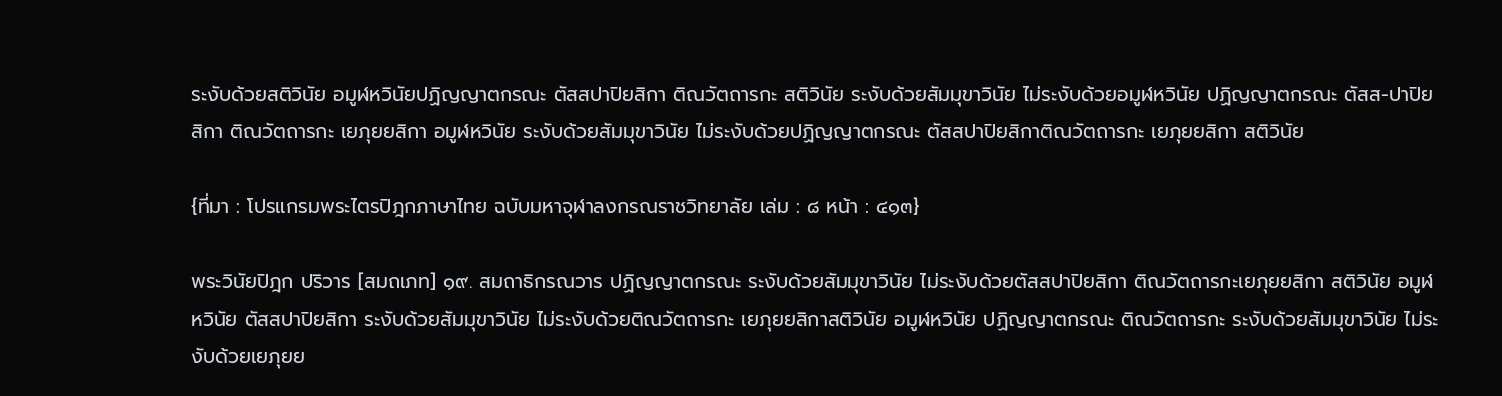ระงับด้วยสติวินัย อมูฬหวินัยปฏิญญาตกรณะ ตัสสปาปิยสิกา ติณวัตถารกะ สติวินัย ระงับด้วยสัมมุขาวินัย ไม่ระงับด้วยอมูฬหวินัย ปฏิญญาตกรณะ ตัสส-ปาปิยสิกา ติณวัตถารกะ เยภุยยสิกา อมูฬหวินัย ระงับด้วยสัมมุขาวินัย ไม่ระงับด้วยปฏิญญาตกรณะ ตัสสปาปิยสิกาติณวัตถารกะ เยภุยยสิกา สติวินัย

{ที่มา : โปรแกรมพระไตรปิฎกภาษาไทย ฉบับมหาจุฬาลงกรณราชวิทยาลัย เล่ม : ๘ หน้า : ๔๑๓}

พระวินัยปิฎก ปริวาร [สมถเภท] ๑๙. สมถาธิกรณวาร ปฏิญญาตกรณะ ระงับด้วยสัมมุขาวินัย ไม่ระงับด้วยตัสสปาปิยสิกา ติณวัตถารกะเยภุยยสิกา สติวินัย อมูฬหวินัย ตัสสปาปิยสิกา ระงับด้วยสัมมุขาวินัย ไม่ระงับด้วยติณวัตถารกะ เยภุยยสิกาสติวินัย อมูฬหวินัย ปฏิญญาตกรณะ ติณวัตถารกะ ระงับด้วยสัมมุขาวินัย ไม่ระงับด้วยเยภุยย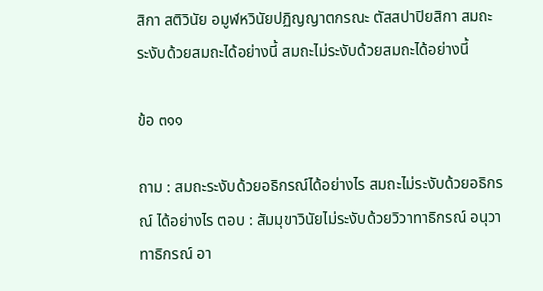สิกา สติวินัย อมูฬหวินัยปฏิญญาตกรณะ ตัสสปาปิยสิกา สมถะระงับด้วยสมถะได้อย่างนี้ สมถะไม่ระงับด้วยสมถะได้อย่างนี้

ข้อ ๓๑๑

ถาม : สมถะระงับด้วยอธิกรณ์ได้อย่างไร สมถะไม่ระงับด้วยอธิกรณ์ ได้อย่างไร ตอบ : สัมมุขาวินัยไม่ระงับด้วยวิวาทาธิกรณ์ อนุวาทาธิกรณ์ อา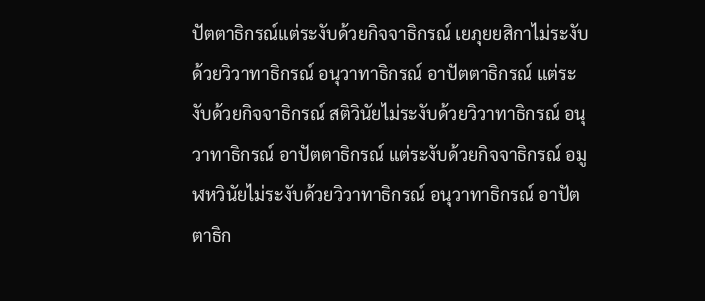ปัตตาธิกรณ์แต่ระงับด้วยกิจจาธิกรณ์ เยภุยยสิกาไม่ระงับด้วยวิวาทาธิกรณ์ อนุวาทาธิกรณ์ อาปัตตาธิกรณ์ แต่ระงับด้วยกิจจาธิกรณ์ สติวินัยไม่ระงับด้วยวิวาทาธิกรณ์ อนุวาทาธิกรณ์ อาปัตตาธิกรณ์ แต่ระงับด้วยกิจจาธิกรณ์ อมูฬหวินัยไม่ระงับด้วยวิวาทาธิกรณ์ อนุวาทาธิกรณ์ อาปัตตาธิก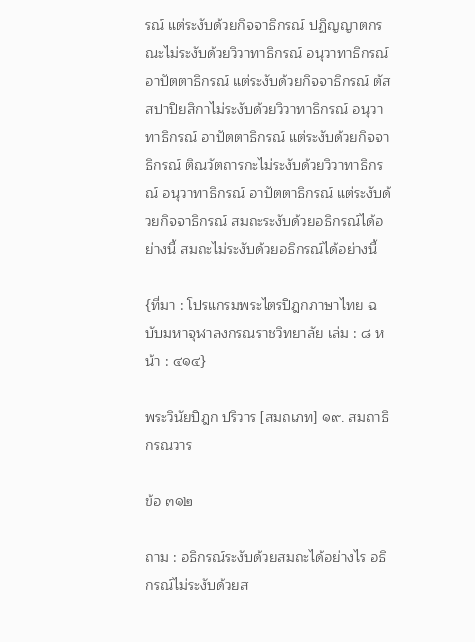รณ์ แต่ระงับด้วยกิจจาธิกรณ์ ปฏิญญาตกรณะไม่ระงับด้วยวิวาทาธิกรณ์ อนุวาทาธิกรณ์ อาปัตตาธิกรณ์ แต่ระงับด้วยกิจจาธิกรณ์ ตัสสปาปิยสิกาไม่ระงับด้วยวิวาทาธิกรณ์ อนุวาทาธิกรณ์ อาปัตตาธิกรณ์ แต่ระงับด้วยกิจจาธิกรณ์ ติณวัตถารกะไม่ระงับด้วยวิวาทาธิกรณ์ อนุวาทาธิกรณ์ อาปัตตาธิกรณ์ แต่ระงับด้วยกิจจาธิกรณ์ สมถะระงับด้วยอธิกรณ์ได้อย่างนี้ สมถะไม่ระงับด้วยอธิกรณ์ได้อย่างนี้

{ที่มา : โปรแกรมพระไตรปิฎกภาษาไทย ฉบับมหาจุฬาลงกรณราชวิทยาลัย เล่ม : ๘ หน้า : ๔๑๔}

พระวินัยปิฎก ปริวาร [สมถเภท] ๑๙. สมถาธิกรณวาร

ข้อ ๓๑๒

ถาม : อธิกรณ์ระงับด้วยสมถะได้อย่างไร อธิกรณ์ไม่ระงับด้วยส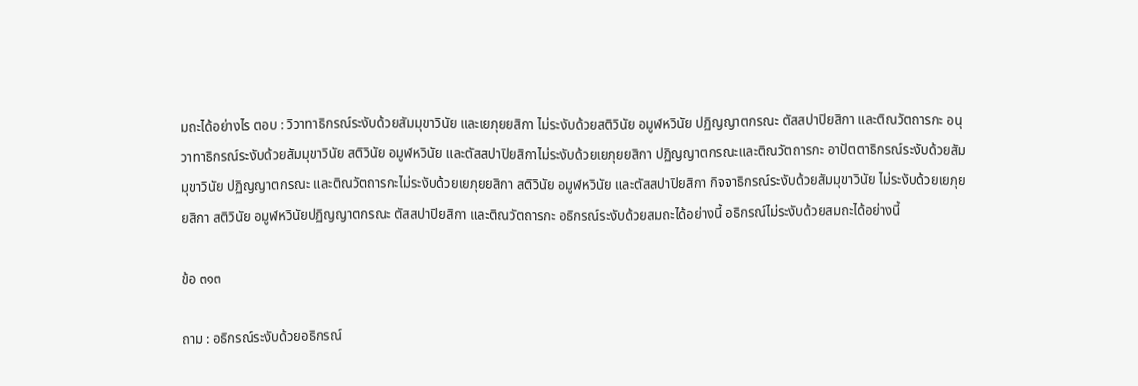มถะได้อย่างไร ตอบ : วิวาทาธิกรณ์ระงับด้วยสัมมุขาวินัย และเยภุยยสิกา ไม่ระงับด้วยสติวินัย อมูฬหวินัย ปฏิญญาตกรณะ ตัสสปาปิยสิกา และติณวัตถารกะ อนุวาทาธิกรณ์ระงับด้วยสัมมุขาวินัย สติวินัย อมูฬหวินัย และตัสสปาปิยสิกาไม่ระงับด้วยเยภุยยสิกา ปฏิญญาตกรณะและติณวัตถารกะ อาปัตตาธิกรณ์ระงับด้วยสัมมุขาวินัย ปฏิญญาตกรณะ และติณวัตถารกะไม่ระงับด้วยเยภุยยสิกา สติวินัย อมูฬหวินัย และตัสสปาปิยสิกา กิจจาธิกรณ์ระงับด้วยสัมมุขาวินัย ไม่ระงับด้วยเยภุยยสิกา สติวินัย อมูฬหวินัยปฏิญญาตกรณะ ตัสสปาปิยสิกา และติณวัตถารกะ อธิกรณ์ระงับด้วยสมถะได้อย่างนี้ อธิกรณ์ไม่ระงับด้วยสมถะได้อย่างนี้

ข้อ ๓๑๓

ถาม : อธิกรณ์ระงับด้วยอธิกรณ์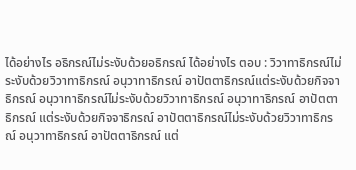ได้อย่างไร อธิกรณ์ไม่ระงับด้วยอธิกรณ์ ได้อย่างไร ตอบ : วิวาทาธิกรณ์ไม่ระงับด้วยวิวาทาธิกรณ์ อนุวาทาธิกรณ์ อาปัตตาธิกรณ์แต่ระงับด้วยกิจจาธิกรณ์ อนุวาทาธิกรณ์ไม่ระงับด้วยวิวาทาธิกรณ์ อนุวาทาธิกรณ์ อาปัตตาธิกรณ์ แต่ระงับด้วยกิจจาธิกรณ์ อาปัตตาธิกรณ์ไม่ระงับด้วยวิวาทาธิกรณ์ อนุวาทาธิกรณ์ อาปัตตาธิกรณ์ แต่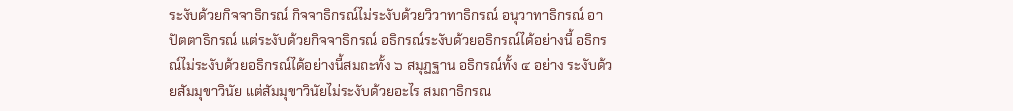ระงับด้วยกิจจาธิกรณ์ กิจจาธิกรณ์ไม่ระงับด้วยวิวาทาธิกรณ์ อนุวาทาธิกรณ์ อาปัตตาธิกรณ์ แต่ระงับด้วยกิจจาธิกรณ์ อธิกรณ์ระงับด้วยอธิกรณ์ได้อย่างนี้ อธิกรณ์ไม่ระงับด้วยอธิกรณ์ได้อย่างนี้สมถะทั้ง ๖ สมุฏฐาน อธิกรณ์ทั้ง ๔ อย่าง ระงับด้วยสัมมุขาวินัย แต่สัมมุขาวินัยไม่ระงับด้วยอะไร สมถาธิกรณ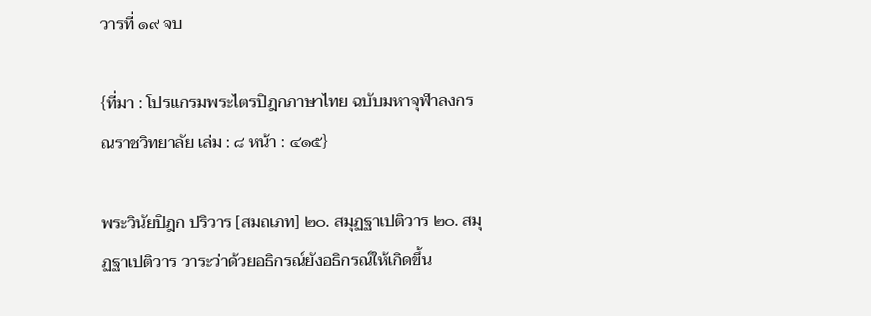วารที่ ๑๙ จบ

{ที่มา : โปรแกรมพระไตรปิฎกภาษาไทย ฉบับมหาจุฬาลงกรณราชวิทยาลัย เล่ม : ๘ หน้า : ๔๑๕}

พระวินัยปิฎก ปริวาร [สมถเภท] ๒๐. สมุฏฐาเปติวาร ๒๐. สมุฏฐาเปติวาร วาระว่าด้วยอธิกรณ์ยังอธิกรณ์ให้เกิดขึ้น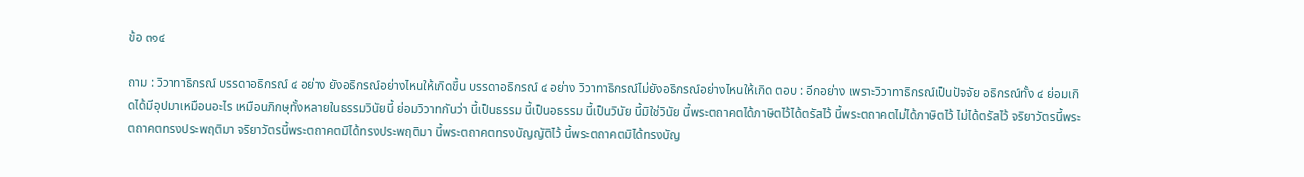ข้อ ๓๑๔

ถาม : วิวาทาธิกรณ์ บรรดาอธิกรณ์ ๔ อย่าง ยังอธิกรณ์อย่างไหนให้เกิดขึ้น บรรดาอธิกรณ์ ๔ อย่าง วิวาทาธิกรณ์ไม่ยังอธิกรณ์อย่างไหนให้เกิด ตอบ : อีกอย่าง เพราะวิวาทาธิกรณ์เป็นปัจจัย อธิกรณ์ทั้ง ๔ ย่อมเกิดได้มีอุปมาเหมือนอะไร เหมือนภิกษุทั้งหลายในธรรมวินัยนี้ ย่อมวิวาทกันว่า นี้เป็นธรรม นี้เป็นอธรรม นี้เป็นวินัย นี้มิใช่วินัย นี้พระตถาคตได้ภาษิตไว้ได้ตรัสไว้ นี้พระตถาคตไม่ได้ภาษิตไว้ ไม่ได้ตรัสไว้ จริยาวัตรนี้พระตถาคตทรงประพฤติมา จริยาวัตรนี้พระตถาคตมิได้ทรงประพฤติมา นี้พระตถาคตทรงบัญญัติไว้ นี้พระตถาคตมิได้ทรงบัญ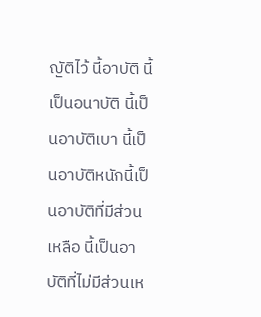ญัติไว้ นี้อาบัติ นี้เป็นอนาบัติ นี้เป็นอาบัติเบา นี้เป็นอาบัติหนักนี้เป็นอาบัติที่มีส่วนเหลือ นี้เป็นอาบัติที่ไม่มีส่วนเห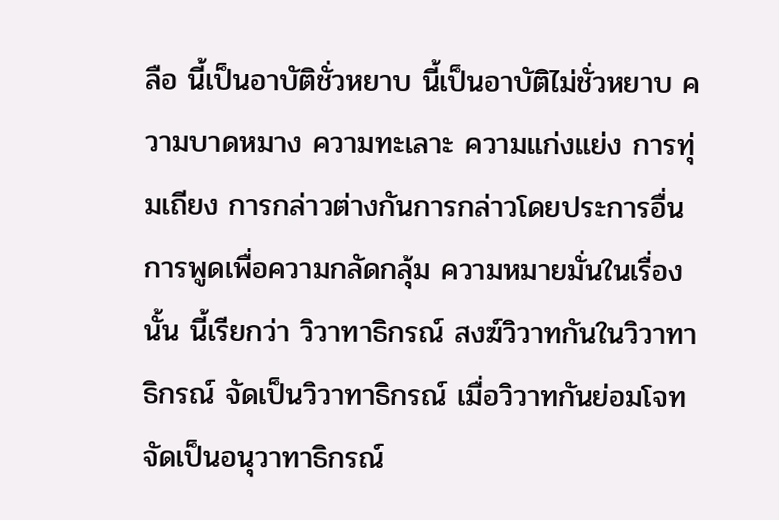ลือ นี้เป็นอาบัติชั่วหยาบ นี้เป็นอาบัติไม่ชั่วหยาบ ความบาดหมาง ความทะเลาะ ความแก่งแย่ง การทุ่มเถียง การกล่าวต่างกันการกล่าวโดยประการอื่น การพูดเพื่อความกลัดกลุ้ม ความหมายมั่นในเรื่องนั้น นี้เรียกว่า วิวาทาธิกรณ์ สงฆ์วิวาทกันในวิวาทาธิกรณ์ จัดเป็นวิวาทาธิกรณ์ เมื่อวิวาทกันย่อมโจท จัดเป็นอนุวาทาธิกรณ์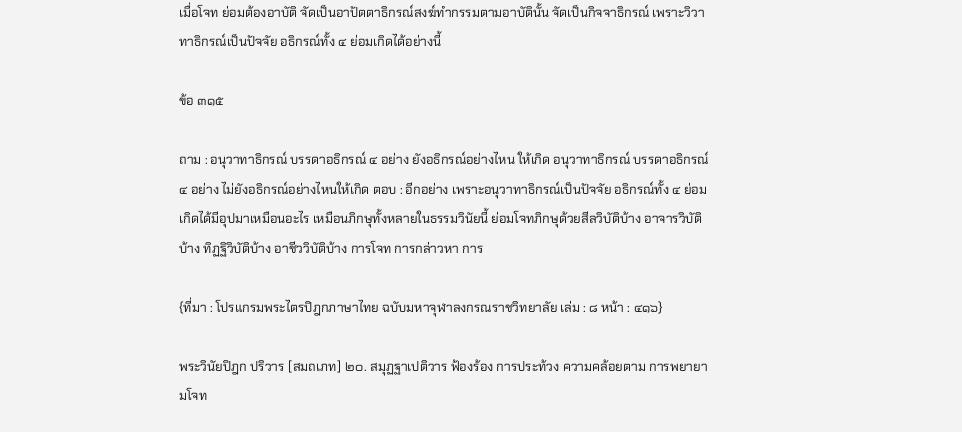เมื่อโจท ย่อมต้องอาบัติ จัดเป็นอาปัตตาธิกรณ์สงฆ์ทำกรรมตามอาบัตินั้น จัดเป็นกิจจาธิกรณ์ เพราะวิวาทาธิกรณ์เป็นปัจจัย อธิกรณ์ทั้ง ๔ ย่อมเกิดได้อย่างนี้

ข้อ ๓๑๕

ถาม : อนุวาทาธิกรณ์ บรรดาอธิกรณ์ ๔ อย่าง ยังอธิกรณ์อย่างไหน ให้เกิด อนุวาทาธิกรณ์ บรรดาอธิกรณ์ ๔ อย่าง ไม่ยังอธิกรณ์อย่างไหนให้เกิด ตอบ : อีกอย่าง เพราะอนุวาทาธิกรณ์เป็นปัจจัย อธิกรณ์ทั้ง ๔ ย่อมเกิดได้มีอุปมาเหมือนอะไร เหมือนภิกษุทั้งหลายในธรรมวินัยนี้ ย่อมโจทภิกษุด้วยสีลวิบัติบ้าง อาจารวิบัติบ้าง ทิฏฐิวิบัติบ้าง อาชีววิบัติบ้าง การโจท การกล่าวหา การ

{ที่มา : โปรแกรมพระไตรปิฎกภาษาไทย ฉบับมหาจุฬาลงกรณราชวิทยาลัย เล่ม : ๘ หน้า : ๔๑๖}

พระวินัยปิฎก ปริวาร [สมถเภท] ๒๐. สมุฏฐาเปติวาร ฟ้องร้อง การประท้วง ความคล้อยตาม การพยายามโจท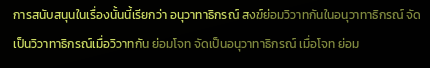การสนับสนุนในเรื่องนั้นนี้เรียกว่า อนุวาทาธิกรณ์ สงฆ์ย่อมวิวาทกันในอนุวาทาธิกรณ์ จัดเป็นวิวาทาธิกรณ์เมื่อวิวาทกัน ย่อมโจท จัดเป็นอนุวาทาธิกรณ์ เมื่อโจท ย่อม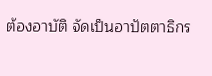ต้องอาบัติ จัดเป็นอาปัตตาธิกร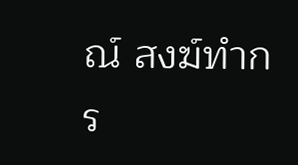ณ์ สงฆ์ทำกร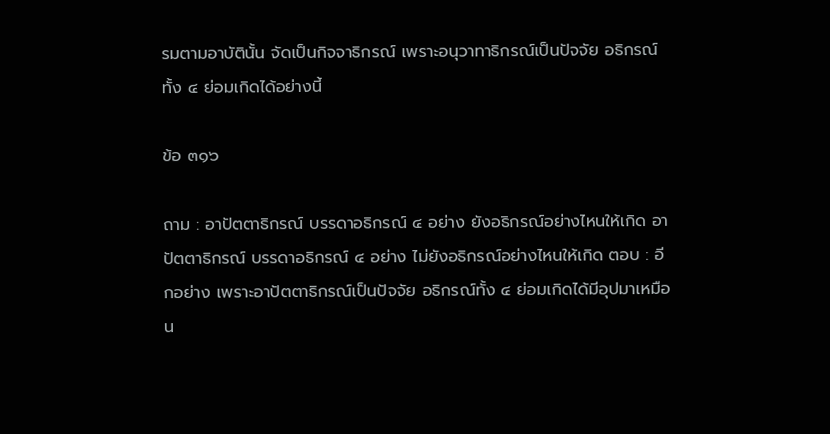รมตามอาบัตินั้น จัดเป็นกิจจาธิกรณ์ เพราะอนุวาทาธิกรณ์เป็นปัจจัย อธิกรณ์ทั้ง ๔ ย่อมเกิดได้อย่างนี้

ข้อ ๓๑๖

ถาม : อาปัตตาธิกรณ์ บรรดาอธิกรณ์ ๔ อย่าง ยังอธิกรณ์อย่างไหนให้เกิด อาปัตตาธิกรณ์ บรรดาอธิกรณ์ ๔ อย่าง ไม่ยังอธิกรณ์อย่างไหนให้เกิด ตอบ : อีกอย่าง เพราะอาปัตตาธิกรณ์เป็นปัจจัย อธิกรณ์ทั้ง ๔ ย่อมเกิดได้มีอุปมาเหมือน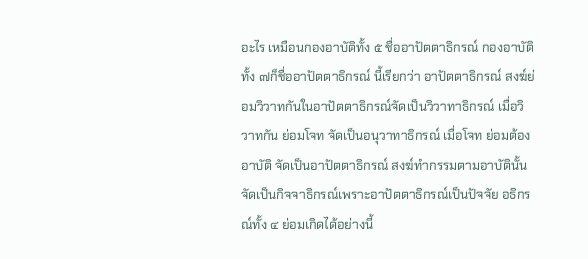อะไร เหมือนกองอาบัติทั้ง ๕ ชื่ออาปัตตาธิกรณ์ กองอาบัติทั้ง ๗ก็ชื่ออาปัตตาธิกรณ์ นี้เรียกว่า อาปัตตาธิกรณ์ สงฆ์ย่อมวิวาทกันในอาปัตตาธิกรณ์จัดเป็นวิวาทาธิกรณ์ เมื่อวิวาทกัน ย่อมโจท จัดเป็นอนุวาทาธิกรณ์ เมื่อโจท ย่อมต้องอาบัติ จัดเป็นอาปัตตาธิกรณ์ สงฆ์ทำกรรมตามอาบัตินั้น จัดเป็นกิจจาธิกรณ์เพราะอาปัตตาธิกรณ์เป็นปัจจัย อธิกรณ์ทั้ง ๔ ย่อมเกิดได้อย่างนี้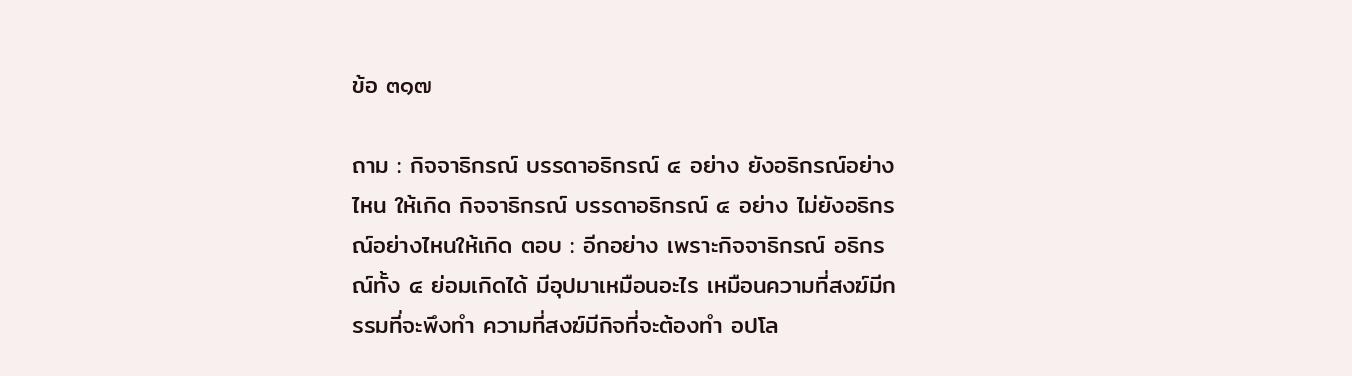ข้อ ๓๑๗

ถาม : กิจจาธิกรณ์ บรรดาอธิกรณ์ ๔ อย่าง ยังอธิกรณ์อย่างไหน ให้เกิด กิจจาธิกรณ์ บรรดาอธิกรณ์ ๔ อย่าง ไม่ยังอธิกรณ์อย่างไหนให้เกิด ตอบ : อีกอย่าง เพราะกิจจาธิกรณ์ อธิกรณ์ทั้ง ๔ ย่อมเกิดได้ มีอุปมาเหมือนอะไร เหมือนความที่สงฆ์มีกรรมที่จะพึงทำ ความที่สงฆ์มีกิจที่จะต้องทำ อปโล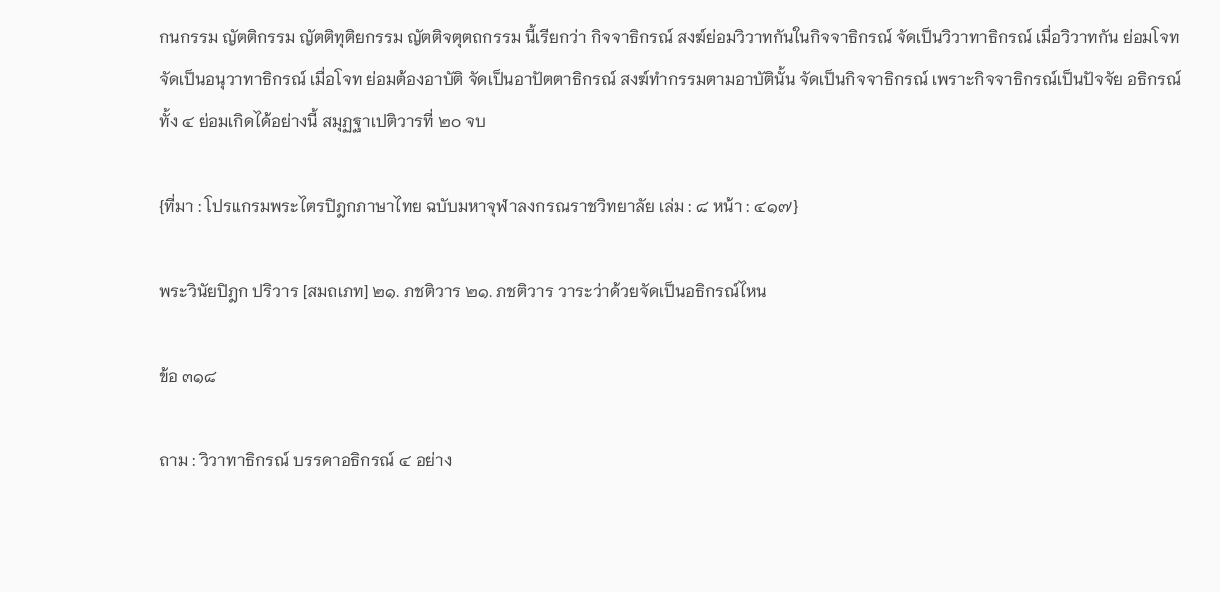กนกรรม ญัตติกรรม ญัตติทุติยกรรม ญัตติจตุตถกรรม นี้เรียกว่า กิจจาธิกรณ์ สงฆ์ย่อมวิวาทกันในกิจจาธิกรณ์ จัดเป็นวิวาทาธิกรณ์ เมื่อวิวาทกัน ย่อมโจท จัดเป็นอนุวาทาธิกรณ์ เมื่อโจท ย่อมต้องอาบัติ จัดเป็นอาปัตตาธิกรณ์ สงฆ์ทำกรรมตามอาบัตินั้น จัดเป็นกิจจาธิกรณ์ เพราะกิจจาธิกรณ์เป็นปัจจัย อธิกรณ์ทั้ง ๔ ย่อมเกิดได้อย่างนี้ สมุฏฐาเปติวารที่ ๒๐ จบ

{ที่มา : โปรแกรมพระไตรปิฎกภาษาไทย ฉบับมหาจุฬาลงกรณราชวิทยาลัย เล่ม : ๘ หน้า : ๔๑๗}

พระวินัยปิฎก ปริวาร [สมถเภท] ๒๑. ภชติวาร ๒๑. ภชติวาร วาระว่าด้วยจัดเป็นอธิกรณ์ไหน

ข้อ ๓๑๘

ถาม : วิวาทาธิกรณ์ บรรดาอธิกรณ์ ๔ อย่าง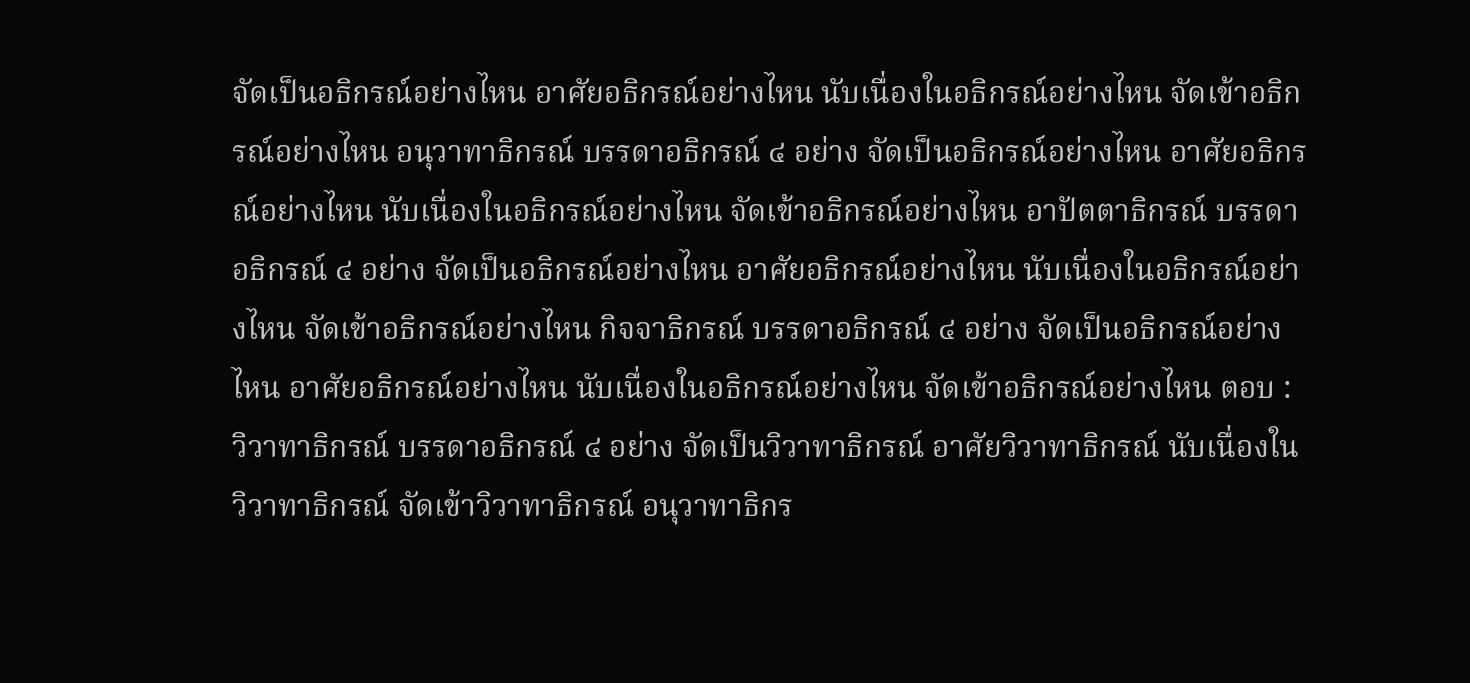จัดเป็นอธิกรณ์อย่างไหน อาศัยอธิกรณ์อย่างไหน นับเนื่องในอธิกรณ์อย่างไหน จัดเข้าอธิกรณ์อย่างไหน อนุวาทาธิกรณ์ บรรดาอธิกรณ์ ๔ อย่าง จัดเป็นอธิกรณ์อย่างไหน อาศัยอธิกรณ์อย่างไหน นับเนื่องในอธิกรณ์อย่างไหน จัดเข้าอธิกรณ์อย่างไหน อาปัตตาธิกรณ์ บรรดาอธิกรณ์ ๔ อย่าง จัดเป็นอธิกรณ์อย่างไหน อาศัยอธิกรณ์อย่างไหน นับเนื่องในอธิกรณ์อย่างไหน จัดเข้าอธิกรณ์อย่างไหน กิจจาธิกรณ์ บรรดาอธิกรณ์ ๔ อย่าง จัดเป็นอธิกรณ์อย่างไหน อาศัยอธิกรณ์อย่างไหน นับเนื่องในอธิกรณ์อย่างไหน จัดเข้าอธิกรณ์อย่างไหน ตอบ : วิวาทาธิกรณ์ บรรดาอธิกรณ์ ๔ อย่าง จัดเป็นวิวาทาธิกรณ์ อาศัยวิวาทาธิกรณ์ นับเนื่องในวิวาทาธิกรณ์ จัดเข้าวิวาทาธิกรณ์ อนุวาทาธิกร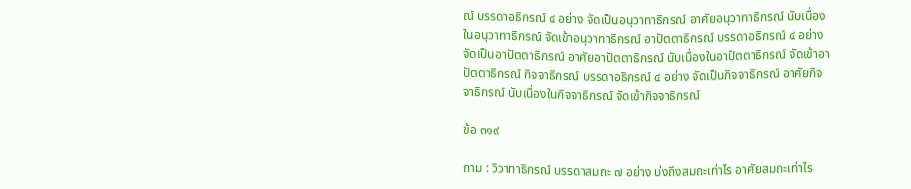ณ์ บรรดาอธิกรณ์ ๔ อย่าง จัดเป็นอนุวาทาธิกรณ์ อาศัยอนุวาทาธิกรณ์ นับเนื่องในอนุวาทาธิกรณ์ จัดเข้าอนุวาทาธิกรณ์ อาปัตตาธิกรณ์ บรรดาอธิกรณ์ ๔ อย่าง จัดเป็นอาปัตตาธิกรณ์ อาศัยอาปัตตาธิกรณ์ นับเนื่องในอาปัตตาธิกรณ์ จัดเข้าอาปัตตาธิกรณ์ กิจจาธิกรณ์ บรรดาอธิกรณ์ ๔ อย่าง จัดเป็นกิจจาธิกรณ์ อาศัยกิจจาธิกรณ์ นับเนื่องในกิจจาธิกรณ์ จัดเข้ากิจจาธิกรณ์

ข้อ ๓๑๙

ถาม : วิวาทาธิกรณ์ บรรดาสมถะ ๗ อย่าง บ่งถึงสมถะเท่าไร อาศัยสมถะเท่าไร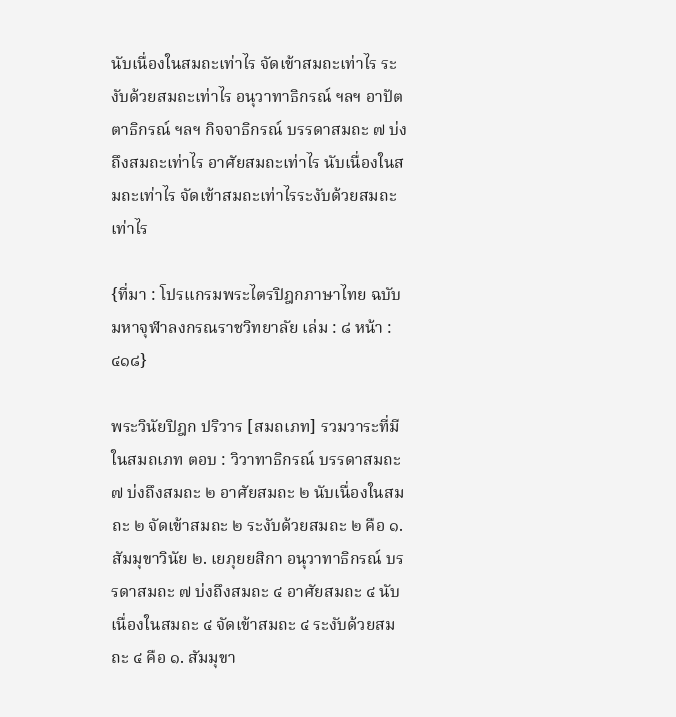นับเนื่องในสมถะเท่าไร จัดเข้าสมถะเท่าไร ระงับด้วยสมถะเท่าไร อนุวาทาธิกรณ์ ฯลฯ อาปัตตาธิกรณ์ ฯลฯ กิจจาธิกรณ์ บรรดาสมถะ ๗ บ่งถึงสมถะเท่าไร อาศัยสมถะเท่าไร นับเนื่องในสมถะเท่าไร จัดเข้าสมถะเท่าไรระงับด้วยสมถะเท่าไร

{ที่มา : โปรแกรมพระไตรปิฎกภาษาไทย ฉบับมหาจุฬาลงกรณราชวิทยาลัย เล่ม : ๘ หน้า : ๔๑๘}

พระวินัยปิฎก ปริวาร [สมถเภท] รวมวาระที่มีในสมถเภท ตอบ : วิวาทาธิกรณ์ บรรดาสมถะ ๗ บ่งถึงสมถะ ๒ อาศัยสมถะ ๒ นับเนื่องในสมถะ ๒ จัดเข้าสมถะ ๒ ระงับด้วยสมถะ ๒ คือ ๑. สัมมุขาวินัย ๒. เยภุยยสิกา อนุวาทาธิกรณ์ บรรดาสมถะ ๗ บ่งถึงสมถะ ๔ อาศัยสมถะ ๔ นับเนื่องในสมถะ ๔ จัดเข้าสมถะ ๔ ระงับด้วยสมถะ ๔ คือ ๑. สัมมุขา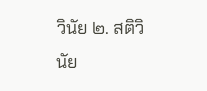วินัย ๒. สติวินัย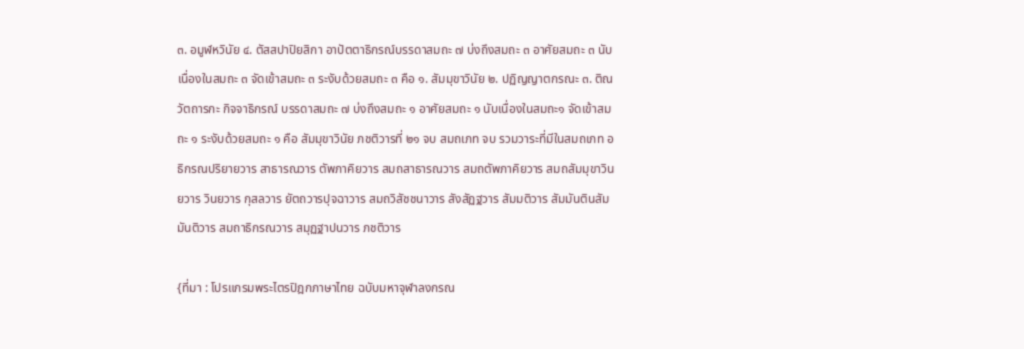๓. อมูฬหวินัย ๔. ตัสสปาปิยสิกา อาปัตตาธิกรณ์บรรดาสมถะ ๗ บ่งถึงสมถะ ๓ อาศัยสมถะ ๓ นับเนื่องในสมถะ ๓ จัดเข้าสมถะ ๓ ระงับด้วยสมถะ ๓ คือ ๑. สัมมุขาวินัย ๒. ปฏิญญาตกรณะ ๓. ติณวัตถารกะ กิจจาธิกรณ์ บรรดาสมถะ ๗ บ่งถึงสมถะ ๑ อาศัยสมถะ ๑ นับเนื่องในสมถะ๑ จัดเข้าสมถะ ๑ ระงับด้วยสมถะ ๑ คือ สัมมุขาวินัย ภชติวารที่ ๒๑ จบ สมถเภท จบ รวมวาระที่มีในสมถเภท อธิกรณปริยายวาร สาธารณวาร ตัพภาคิยวาร สมถสาธารณวาร สมถตัพภาคิยวาร สมถสัมมุขาวินยวาร วินยวาร กุสลวาร ยัตถวารปุจฉาวาร สมถวิสัชชนาวาร สังสัฏฐวาร สัมมติวาร สัมมันตินสัมมันติวาร สมถาธิกรณวาร สมุฏฐาปนวาร ภชติวาร

{ที่มา : โปรแกรมพระไตรปิฎกภาษาไทย ฉบับมหาจุฬาลงกรณ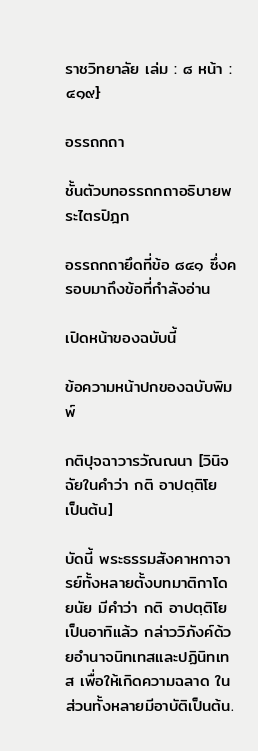ราชวิทยาลัย เล่ม : ๘ หน้า : ๔๑๙}

อรรถกถา

ชั้นตัวบทอรรถกถาอธิบายพระไตรปิฎก

อรรถกถายึดที่ข้อ ๘๔๑ ซึ่งครอบมาถึงข้อที่กำลังอ่าน

เปิดหน้าของฉบับนี้

ข้อความหน้าปกของฉบับพิมพ์

กติปุจฉาวารวัณณนา [วินิจฉัยในคำว่า กติ อาปตฺติโย เป็นต้น]

บัดนี้ พระธรรมสังคาหกาจารย์ทั้งหลายตั้งบทมาติกาโดยนัย มีคำว่า กติ อาปตฺติโย เป็นอาทิแล้ว กล่าววิภังค์ด้วยอำนาจนิทเทสและปฏินิทเทส เพื่อให้เกิดความฉลาด ในส่วนทั้งหลายมีอาบัติเป็นต้น.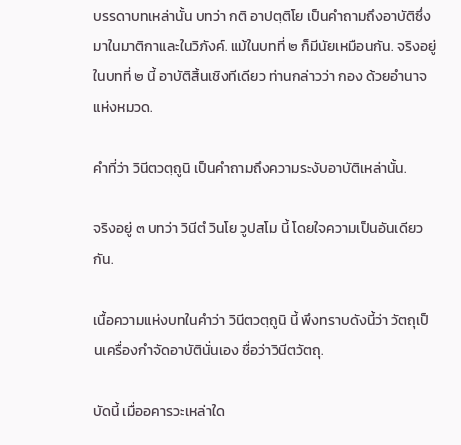บรรดาบทเหล่านั้น บทว่า กติ อาปตฺติโย เป็นคำถามถึงอาบัติซึ่งมาในมาติกาและในวิภังค์. แม้ในบทที่ ๒ ก็มีนัยเหมือนกัน. จริงอยู่ ในบทที่ ๒ นี้ อาบัติสิ้นเชิงทีเดียว ท่านกล่าวว่า กอง ด้วยอำนาจแห่งหมวด.

คำที่ว่า วินีตวตฺถูนิ เป็นคำถามถึงความระงับอาบัติเหล่านั้น.

จริงอยู่ ๓ บทว่า วินีตํ วินโย วูปสโม นี้ โดยใจความเป็นอันเดียวกัน.

เนื้อความแห่งบทในคำว่า วินีตวตฺถูนิ นี้ พึงทราบดังนี้ว่า วัตถุเป็นเครื่องกำจัดอาบัตินั่นเอง ชื่อว่าวินีตวัตถุ.

บัดนี้ เมื่ออคารวะเหล่าใด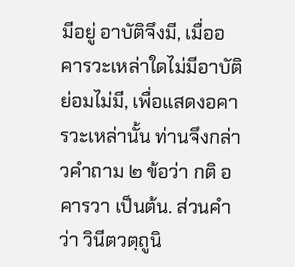มีอยู่ อาบัติจึงมี, เมื่ออคารวะเหล่าใดไม่มีอาบัติย่อมไม่มี, เพื่อแสดงอคารวะเหล่านั้น ท่านจึงกล่าวคำถาม ๒ ข้อว่า กติ อคารวา เป็นต้น. ส่วนคำว่า วินีตวตฺถูนิ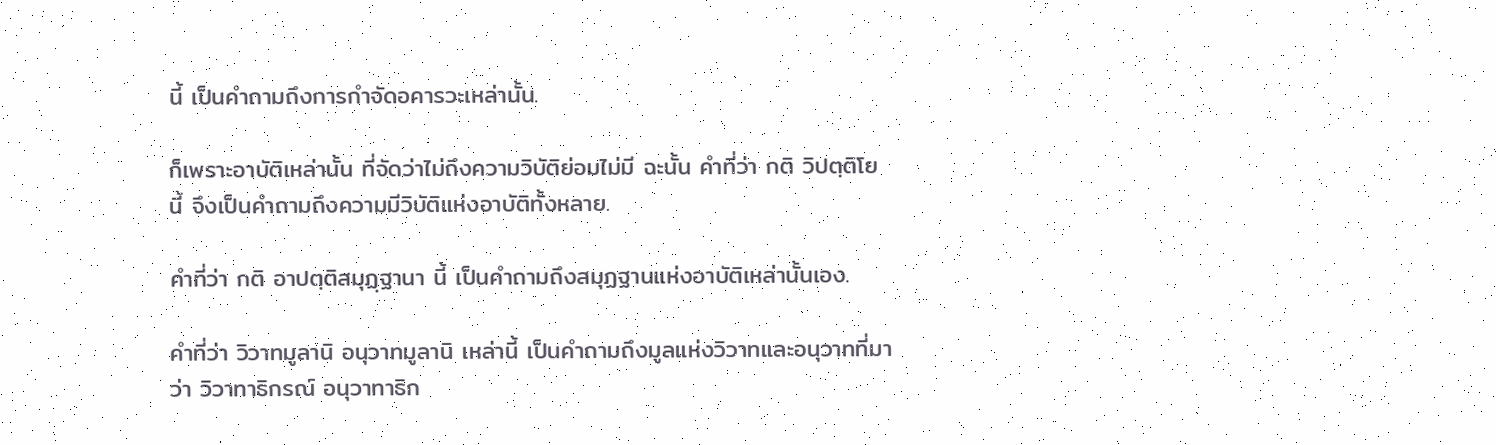นี้ เป็นคำถามถึงการกำจัดอคารวะเหล่านั้น.

ก็เพราะอาบัติเหล่านั้น ที่จัดว่าไม่ถึงความวิบัติย่อมไม่มี ฉะนั้น คำที่ว่า กติ วิปตฺติโย นี้ จึงเป็นคำถามถึงความมีวิบัติแห่งอาบัติทั้งหลาย.

คำที่ว่า กติ อาปตฺติสมุฏฺฐานา นี้ เป็นคำถามถึงสมุฏฐานแห่งอาบัติเหล่านั้นเอง.

คำที่ว่า วิวาทมูลานิ อนุวาทมูลานิ เหล่านี้ เป็นคำถามถึงมูลแห่งวิวาทและอนุวาทที่มาว่า วิวาทาธิกรณ์ อนุวาทาธิก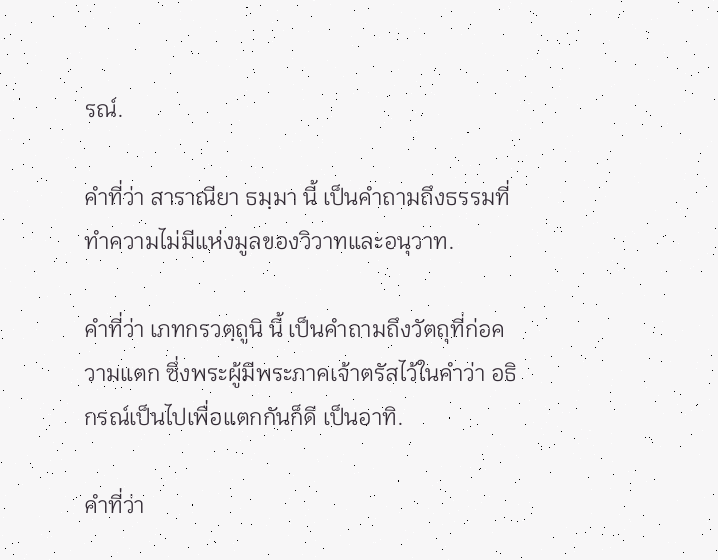รณ์.

คำที่ว่า สาราณียา ธมฺมา นี้ เป็นคำถามถึงธรรมที่ทำความไม่มีแห่งมูลของวิวาทและอนุวาท.

คำที่ว่า เภทกรวตฺถูนิ นี้ เป็นคำถามถึงวัตถุที่ก่อความแตก ซึ่งพระผู้มีพระภาคเจ้าตรัสไว้ในคำว่า อธิกรณ์เป็นไปเพื่อแตกกันก็ดี เป็นอาทิ.

คำที่ว่า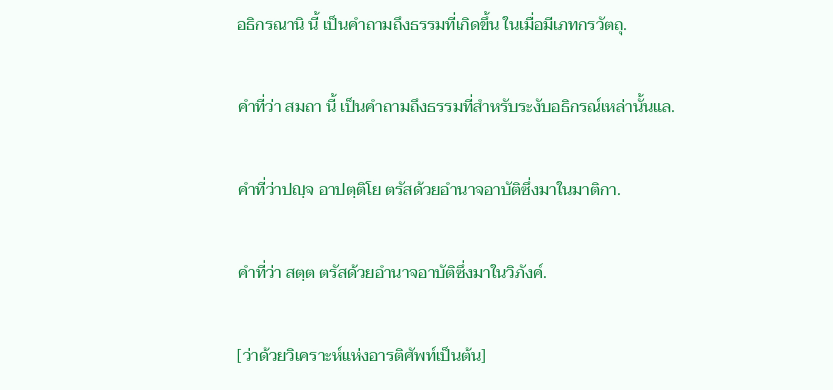อธิกรณานิ นี้ เป็นคำถามถึงธรรมที่เกิดขึ้น ในเมื่อมีเภทกรวัตถุ.

คำที่ว่า สมถา นี้ เป็นคำถามถึงธรรมที่สำหรับระงับอธิกรณ์เหล่านั้นแล.

คำที่ว่าปญฺจ อาปตฺติโย ตรัสด้วยอำนาจอาบัติซึ่งมาในมาติกา.

คำที่ว่า สตฺต ตรัสด้วยอำนาจอาบัติซึ่งมาในวิภังค์.

[ว่าด้วยวิเคราะห์แห่งอารติศัพท์เป็นต้น]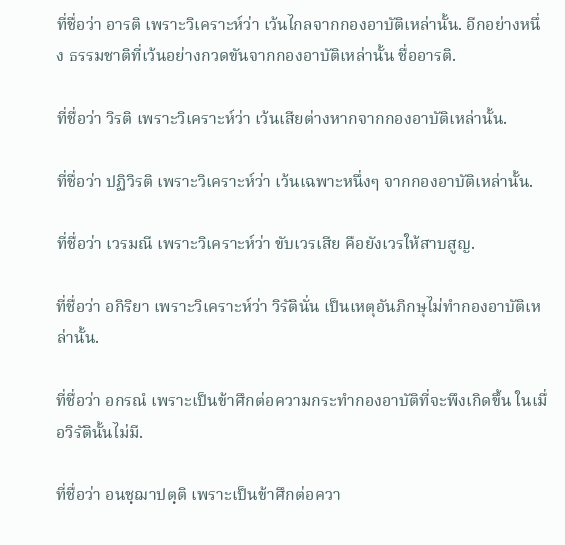ที่ชื่อว่า อารติ เพราะวิเคราะห์ว่า เว้นไกลจากกองอาบัติเหล่านั้น. อีกอย่างหนึ่ง ธรรมชาติที่เว้นอย่างกวดขันจากกองอาบัติเหล่านั้น ชื่ออารติ.

ที่ชื่อว่า วิรติ เพราะวิเคราะห์ว่า เว้นเสียต่างหากจากกองอาบัติเหล่านั้น.

ที่ชื่อว่า ปฏิวิรติ เพราะวิเคราะห์ว่า เว้นเฉพาะหนึ่งๆ จากกองอาบัติเหล่านั้น.

ที่ชื่อว่า เวรมณี เพราะวิเคราะห์ว่า ขับเวรเสีย คือยังเวรให้สาบสูญ.

ที่ชื่อว่า อกิริยา เพราะวิเคราะห์ว่า วิรัตินั่น เป็นเหตุอันภิกษุไม่ทำกองอาบัติเหล่านั้น.

ที่ชื่อว่า อกรณํ เพราะเป็นข้าศึกต่อความกระทำกองอาบัติที่จะพึงเกิดขึ้น ในเมื่อวิรัตินั้นไม่มี.

ที่ชื่อว่า อนชฺฌาปตฺติ เพราะเป็นข้าศึกต่อควา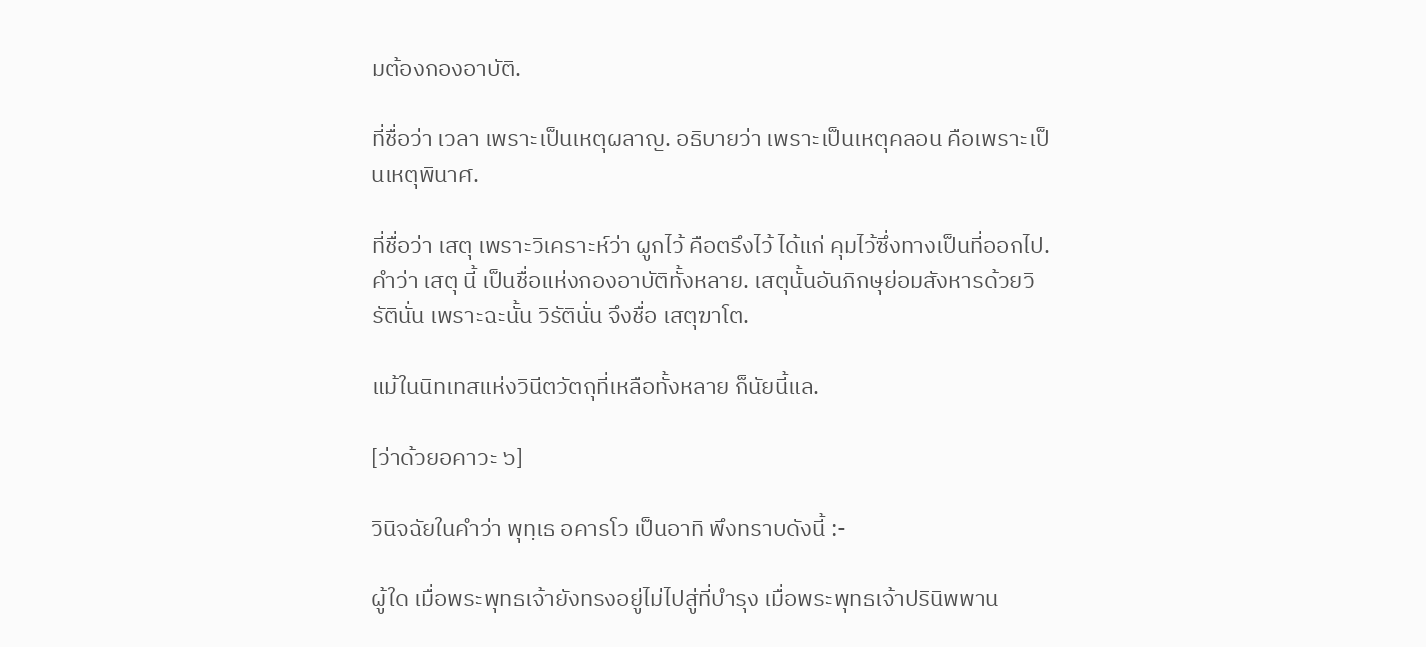มต้องกองอาบัติ.

ที่ชื่อว่า เวลา เพราะเป็นเหตุผลาญ. อธิบายว่า เพราะเป็นเหตุคลอน คือเพราะเป็นเหตุพินาศ.

ที่ชื่อว่า เสตุ เพราะวิเคราะห์ว่า ผูกไว้ คือตรึงไว้ ได้แก่ คุมไว้ซึ่งทางเป็นที่ออกไป. คำว่า เสตุ นี้ เป็นชื่อแห่งกองอาบัติทั้งหลาย. เสตุนั้นอันภิกษุย่อมสังหารด้วยวิรัตินั่น เพราะฉะนั้น วิรัตินั่น จึงชื่อ เสตุฆาโต.

แม้ในนิทเทสแห่งวินีตวัตถุที่เหลือทั้งหลาย ก็นัยนี้แล.

[ว่าด้วยอคาวะ ๖]

วินิจฉัยในคำว่า พุทฺเธ อคารโว เป็นอาทิ พึงทราบดังนี้ :-

ผู้ใด เมื่อพระพุทธเจ้ายังทรงอยู่ไม่ไปสู่ที่บำรุง เมื่อพระพุทธเจ้าปรินิพพาน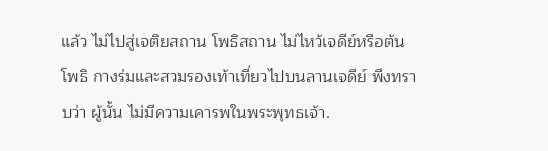แล้ว ไม่ไปสู่เจติยสถาน โพธิสถาน ไม่ไหว้เจดีย์หรือต้นโพธิ กางร่มและสวมรองเท้าเที่ยวไปบนลานเจดีย์ พึงทราบว่า ผู้นั้น ไม่มีความเคารพในพระพุทธเจ้า.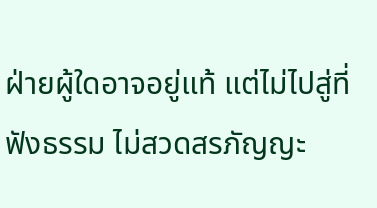ฝ่ายผู้ใดอาจอยู่แท้ แต่ไม่ไปสู่ที่ฟังธรรม ไม่สวดสรภัญญะ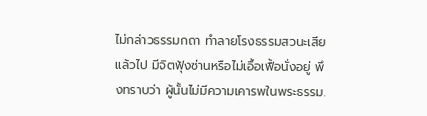ไม่กล่าวธรรมกถา ทำลายโรงธรรมสวนะเสียแล้วไป มีจิตฟุ้งซ่านหรือไม่เอื้อเฟื้อนั่งอยู่ พึงทราบว่า ผู้นั้นไม่มีความเคารพในพระธรรม.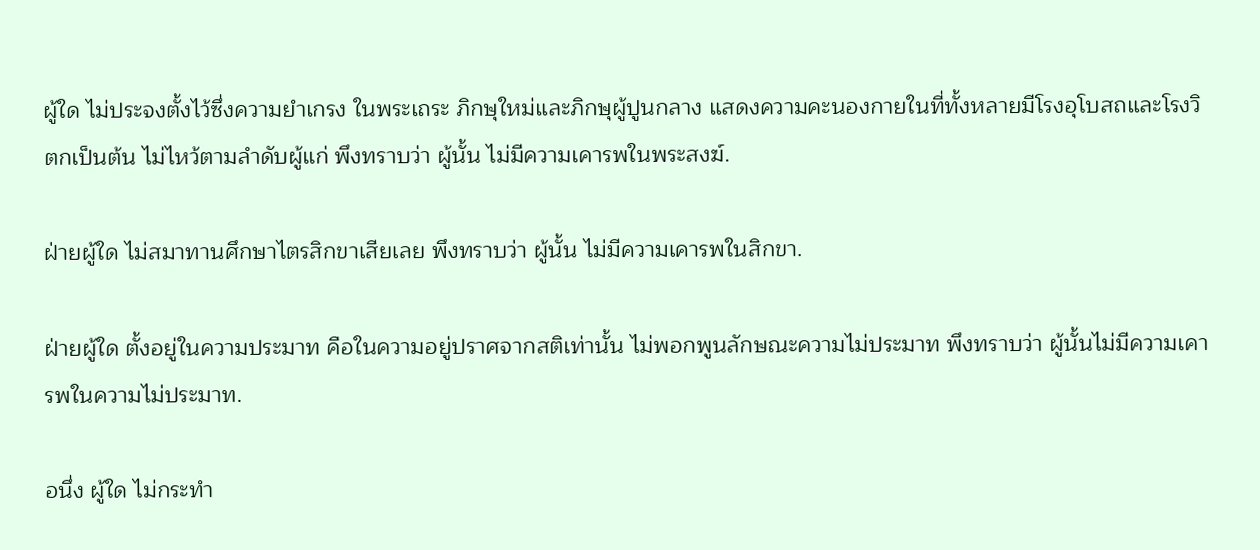ผู้ใด ไม่ประจงตั้งไว้ซึ่งความยำเกรง ในพระเถระ ภิกษุใหม่และภิกษุผู้ปูนกลาง แสดงความคะนองกายในที่ทั้งหลายมีโรงอุโบสถและโรงวิตกเป็นต้น ไม่ไหว้ตามลำดับผู้แก่ พึงทราบว่า ผู้นั้น ไม่มีความเคารพในพระสงฆ์.

ฝ่ายผู้ใด ไม่สมาทานศึกษาไตรสิกขาเสียเลย พึงทราบว่า ผู้นั้น ไม่มีความเคารพในสิกขา.

ฝ่ายผู้ใด ตั้งอยู่ในความประมาท คือในความอยู่ปราศจากสติเท่านั้น ไม่พอกพูนลักษณะความไม่ประมาท พึงทราบว่า ผู้นั้นไม่มีความเคารพในความไม่ประมาท.

อนึ่ง ผู้ใด ไม่กระทำ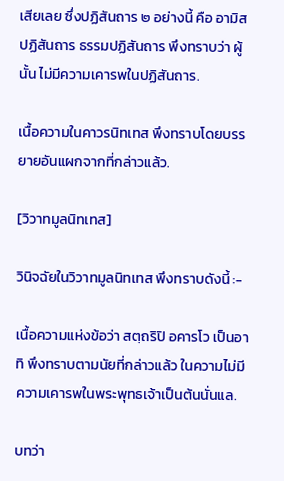เสียเลย ซึ่งปฏิสันถาร ๒ อย่างนี้ คือ อามิสปฏิสันถาร ธรรมปฏิสันถาร พึงทราบว่า ผู้นั้น ไม่มีความเคารพในปฏิสันถาร.

เนื้อความในคาวรนิทเทส พึงทราบโดยบรรยายอันแผกจากที่กล่าวแล้ว.

[วิวาทมูลนิทเทส]

วินิจฉัยในวิวาทมูลนิทเทส พึงทราบดังนี้ :-

เนื้อความแห่งข้อว่า สตฺถริปิ อคารโว เป็นอาทิ พึงทราบตามนัยที่กล่าวแล้ว ในความไม่มีความเคารพในพระพุทธเจ้าเป็นต้นนั่นแล.

บทว่า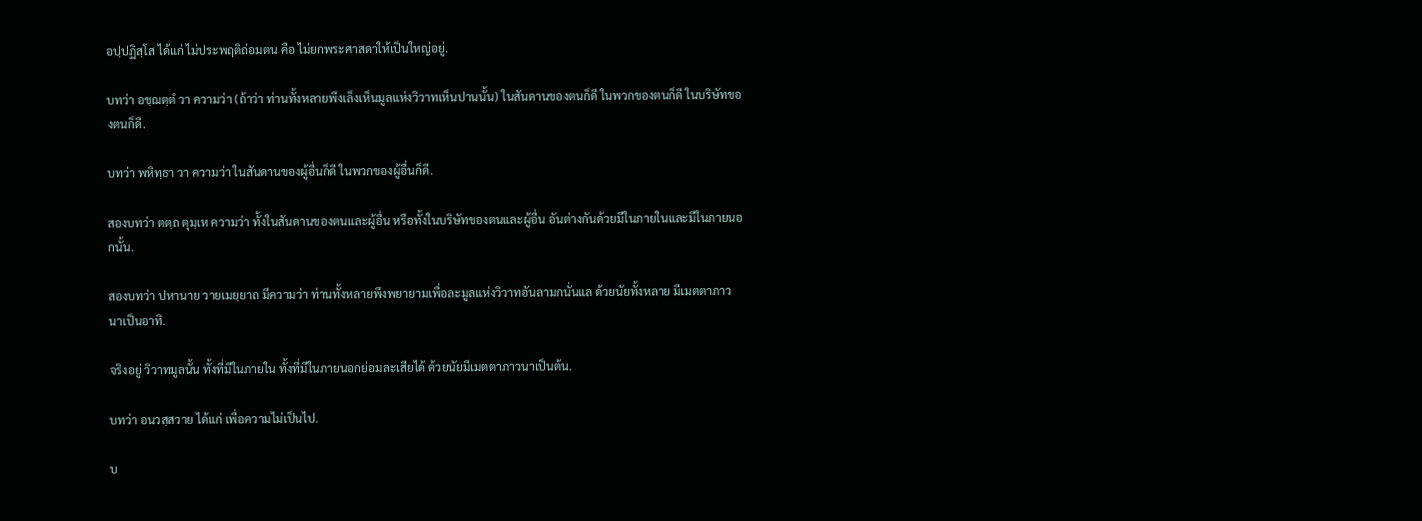อปฺปฏิสฺโส ได้แก่ ไม่ประพฤติถ่อมตน คือ ไม่ยกพระศาสดาให้เป็นใหญ่อยู่.

บทว่า อชฺฌตฺตํ วา ความว่า (ถ้าว่า ท่านทั้งหลายพึงเล็งเห็นมูลแห่งวิวาทเห็นปานนั้น) ในสันดานของตนก็ดี ในพวกของตนก็ดี ในบริษัทของตนก็ดี.

บทว่า พหิทฺธา วา ความว่า ในสันดานของผู้อื่นก็ดี ในพวกของผู้อื่นก็ดี.

สองบทว่า ตตฺถ ตุมฺเห ความว่า ทั้งในสันดานของตนและผู้อื่น หรือทั้งในบริษัทของตนและผู้อื่น อันต่างกันด้วยมีในภายในและมีในภายนอกนั้น.

สองบทว่า ปหานาย วายเมยฺยาถ มีความว่า ท่านทั้งหลายพึงพยายามเพื่อละมูลแห่งวิวาทอันลามกนั่นแล ด้วยนัยทั้งหลาย มีเมตตาภาวนาเป็นอาทิ.

จริงอยู่ วิวาทมูลนั้น ทั้งที่มีในภายใน ทั้งที่มีในภายนอกย่อมละเสียได้ ด้วยนัยมีเมตตาภาวนาเป็นต้น.

บทว่า อนวสฺสวาย ได้แก่ เพื่อความไม่เป็นไป.

บ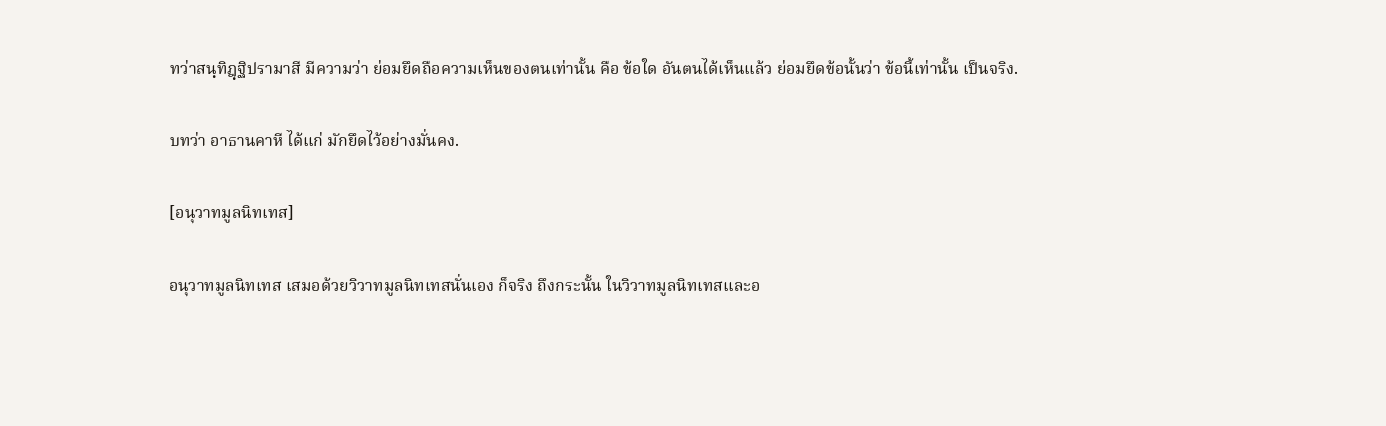ทว่าสนฺทิฎฺฐิปรามาสี มีความว่า ย่อมยึดถือความเห็นของตนเท่านั้น คือ ข้อใด อันตนได้เห็นแล้ว ย่อมยึดข้อนั้นว่า ข้อนี้เท่านั้น เป็นจริง.

บทว่า อาธานคาหี ได้แก่ มักยึดไว้อย่างมั่นคง.

[อนุวาทมูลนิทเทส]

อนุวาทมูลนิทเทส เสมอด้วยวิวาทมูลนิทเทสนั่นเอง ก็จริง ถึงกระนั้น ในวิวาทมูลนิทเทสและอ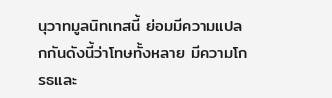นุวาทมูลนิทเทสนี้ ย่อมมีความแปลกกันดังนี้ว่าโทษทั้งหลาย มีความโกรธและ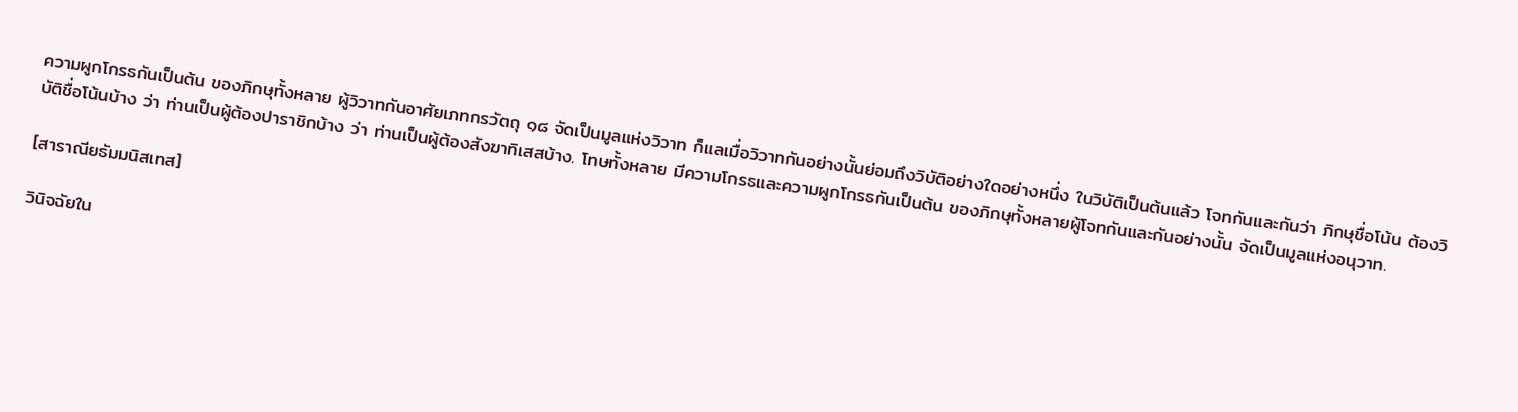ความผูกโกรธกันเป็นต้น ของภิกษุทั้งหลาย ผู้วิวาทกันอาศัยเภทกรวัตถุ ๑๘ จัดเป็นมูลแห่งวิวาท ก็แลเมื่อวิวาทกันอย่างนั้นย่อมถึงวิบัติอย่างใดอย่างหนึ่ง ในวิบัติเป็นต้นแล้ว โจทกันและกันว่า ภิกษุชื่อโน้น ต้องวิบัติชื่อโน้นบ้าง ว่า ท่านเป็นผู้ต้องปาราชิกบ้าง ว่า ท่านเป็นผู้ต้องสังฆาทิเสสบ้าง. โทษทั้งหลาย มีความโกรธและความผูกโกรธกันเป็นต้น ของภิกษุทั้งหลายผู้โจทกันและกันอย่างนั้น จัดเป็นมูลแห่งอนุวาท.

[สาราณียธัมมนิสเทส]

วินิจฉัยใน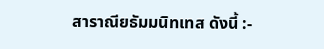สาราณียธัมมนิทเทส ดังนี้ :-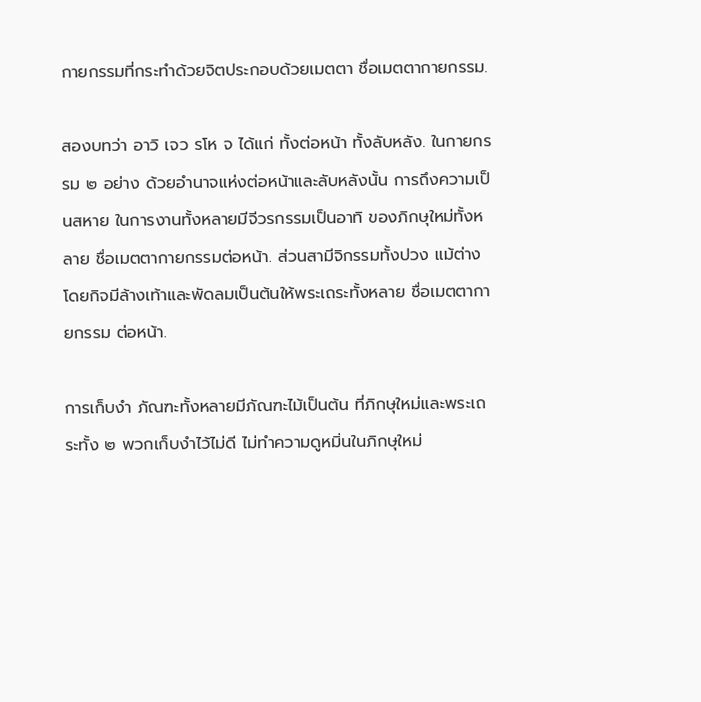กายกรรมที่กระทำด้วยจิตประกอบด้วยเมตตา ชื่อเมตตากายกรรม.

สองบทว่า อาวิ เจว รโห จ ได้แก่ ทั้งต่อหน้า ทั้งลับหลัง. ในกายกรรม ๒ อย่าง ด้วยอำนาจแห่งต่อหน้าและลับหลังนั้น การถึงความเป็นสหาย ในการงานทั้งหลายมีจีวรกรรมเป็นอาทิ ของภิกษุใหม่ทั้งหลาย ชื่อเมตตากายกรรมต่อหน้า. ส่วนสามีจิกรรมทั้งปวง แม้ต่างโดยกิจมีล้างเท้าและพัดลมเป็นต้นให้พระเถระทั้งหลาย ชื่อเมตตากายกรรม ต่อหน้า.

การเก็บงำ ภัณฑะทั้งหลายมีภัณฑะไม้เป็นต้น ที่ภิกษุใหม่และพระเถระทั้ง ๒ พวกเก็บงำไว้ไม่ดี ไม่ทำความดูหมิ่นในภิกษุใหม่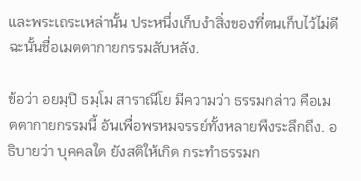และพระเถระเหล่านั้น ประหนึ่งเก็บงำสิ่งของที่ตนเก็บไว้ไม่ดีฉะนั้นชื่อเมตตากายกรรมลับหลัง.

ข้อว่า อยมฺปิ ธมฺโม สาราณีโย มีความว่า ธรรมกล่าว คือเมตตากายกรรมนี้ อันเพื่อพรหมจรรย์ทั้งหลายพึงระลึกถึง. อธิบายว่า บุคคลใด ยังสติให้เกิด กระทำธรรมก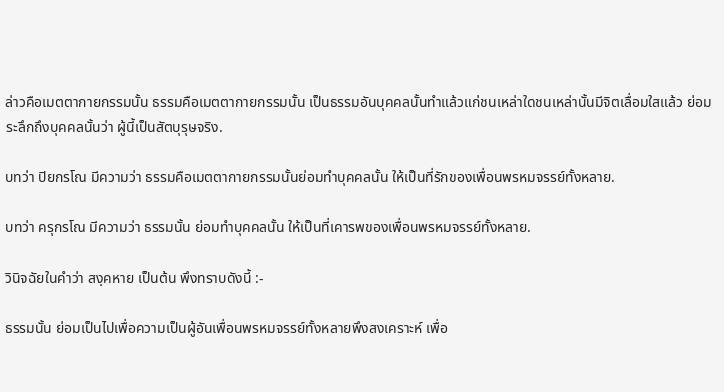ล่าวคือเมตตากายกรรมนั้น ธรรมคือเมตตากายกรรมนั้น เป็นธรรมอันบุคคลนั้นทำแล้วแก่ชนเหล่าใดชนเหล่านั้นมีจิตเลื่อมใสแล้ว ย่อมระลึกถึงบุคคลนั้นว่า ผู้นี้เป็นสัตบุรุษจริง.

บทว่า ปิยกรโณ มีความว่า ธรรมคือเมตตากายกรรมนั้นย่อมทำบุคคลนั้น ให้เป็นที่รักของเพื่อนพรหมจรรย์ทั้งหลาย.

บทว่า ครุกรโณ มีความว่า ธรรมนั้น ย่อมทำบุคคลนั้น ให้เป็นที่เคารพของเพื่อนพรหมจรรย์ทั้งหลาย.

วินิจฉัยในคำว่า สงฺคหาย เป็นต้น พึงทราบดังนี้ :-

ธรรมนั้น ย่อมเป็นไปเพื่อความเป็นผู้อันเพื่อนพรหมจรรย์ทั้งหลายพึงสงเคราะห์ เพื่อ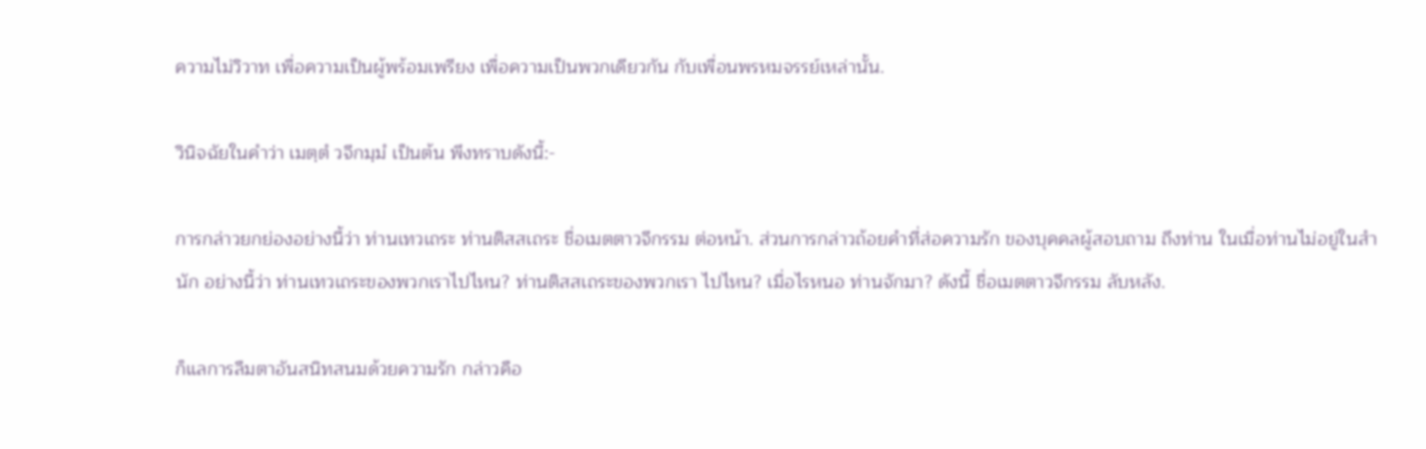ความไม่วิวาท เพื่อความเป็นผู้พร้อมเพรียง เพื่อความเป็นพวกเดียวกัน กับเพื่อนพรหมจรรย์เหล่านั้น.

วินิจฉัยในคำว่า เมตฺตํ วจีกมฺมํ เป็นต้น พึงทราบดังนี้:-

การกล่าวยกย่องอย่างนี้ว่า ท่านเทวเถระ ท่านติสสเถระ ชื่อเมตตาวจีกรรม ต่อหน้า. ส่วนการกล่าวถ้อยคำที่ส่อความรัก ของบุคคลผู้สอบถาม ถึงท่าน ในเมื่อท่านไม่อยู่ในสำนัก อย่างนี้ว่า ท่านเทวเถระของพวกเราไปไหน? ท่านติสสเถระของพวกเรา ไปไหน? เมื่อไรหนอ ท่านจักมา? ดังนี้ ชื่อเมตตาวจีกรรม ลับหลัง.

ก็แลการลืมตาอันสนิทสนมด้วยความรัก กล่าวคือ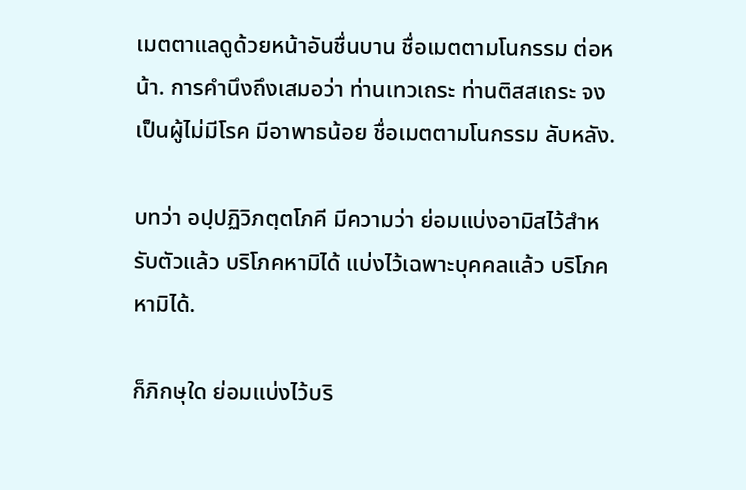เมตตาแลดูด้วยหน้าอันชื่นบาน ชื่อเมตตามโนกรรม ต่อหน้า. การคำนึงถึงเสมอว่า ท่านเทวเถระ ท่านติสสเถระ จงเป็นผู้ไม่มีโรค มีอาพาธน้อย ชื่อเมตตามโนกรรม ลับหลัง.

บทว่า อปฺปฏิวิภตฺตโภคี มีความว่า ย่อมแบ่งอามิสไว้สำหรับตัวแล้ว บริโภคหามิได้ แบ่งไว้เฉพาะบุคคลแล้ว บริโภคหามิได้.

ก็ภิกษุใด ย่อมแบ่งไว้บริ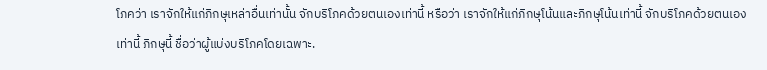โภคว่า เราจักให้แก่ภิกษุเหล่าอื่นเท่านั้น จักบริโภคด้วยตนเองเท่านี้ หรือว่า เราจักให้แก่ภิกษุโน้นและภิกษุโน้นเท่านี้ จักบริโภคด้วยตนเองเท่านี้ ภิกษุนี้ ชื่อว่าผู้แบ่งบริโภคโดยเฉพาะ.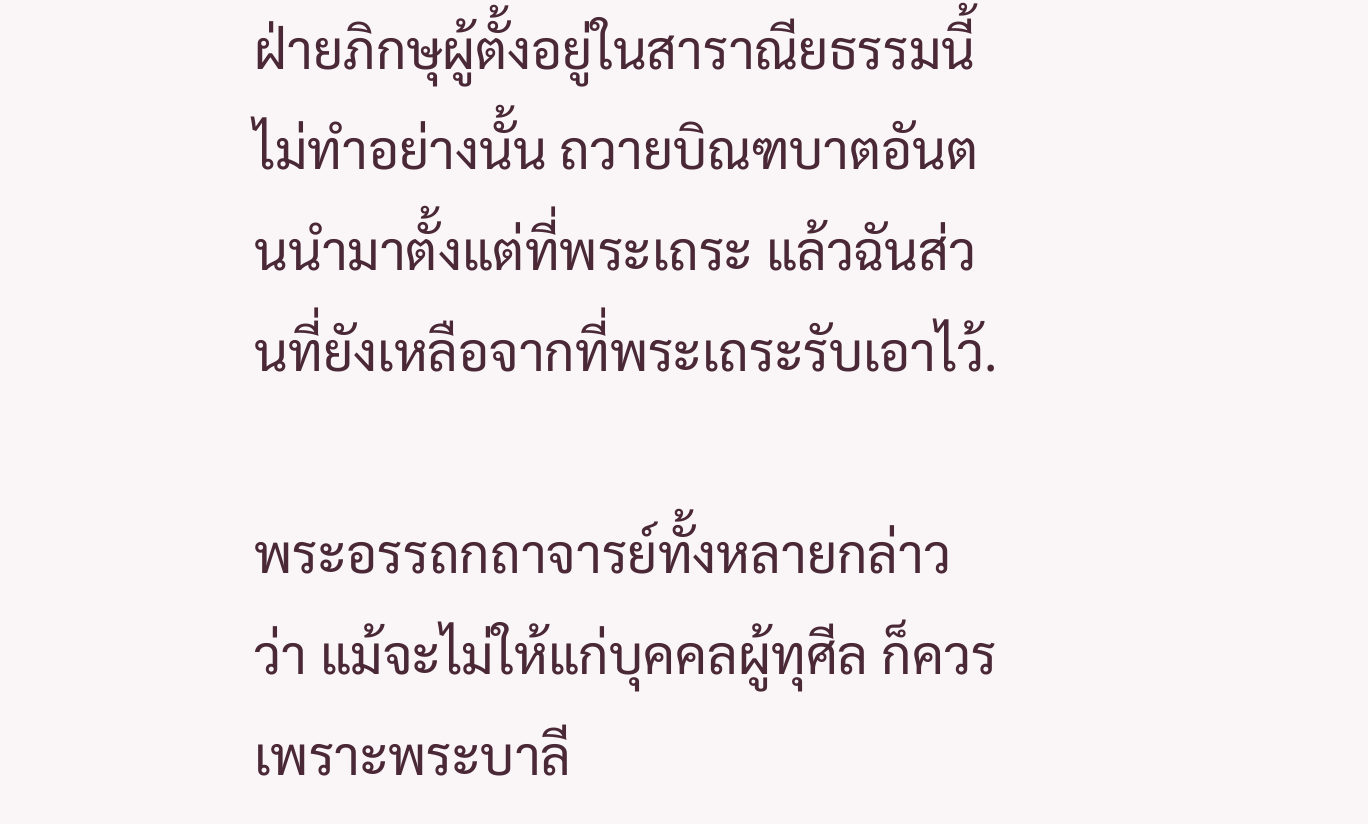ฝ่ายภิกษุผู้ตั้งอยู่ในสาราณียธรรมนี้ ไม่ทำอย่างนั้น ถวายบิณฑบาตอันตนนำมาตั้งแต่ที่พระเถระ แล้วฉันส่วนที่ยังเหลือจากที่พระเถระรับเอาไว้.

พระอรรถกถาจารย์ทั้งหลายกล่าวว่า แม้จะไม่ให้แก่บุคคลผู้ทุศีล ก็ควร เพราะพระบาลี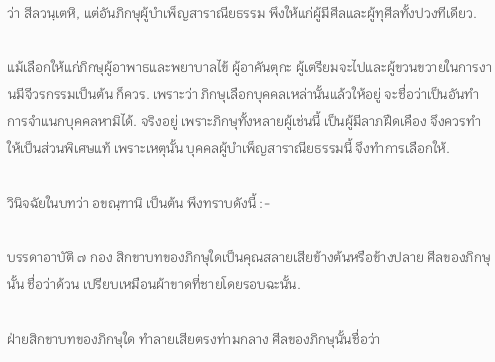ว่า สีลวนฺเตหิ, แต่อันภิกษุผู้บำเพ็ญสาราณียธรรม พึงให้แก่ผู้มีศีลและผู้ทุศีลทั้งปวงทีเดียว.

แม้เลือกให้แก่ภิกษุผู้อาพาธและพยาบาลไข้ ผู้อาคันตุกะ ผู้เตรียมจะไปและผู้ขวนขวายในการงานมีจีวรกรรมเป็นต้น ก็ควร. เพราะว่า ภิกษุเลือกบุคคลเหล่านั้นแล้วให้อยู่ จะชื่อว่าเป็นอันทำการจำแนกบุคคลหามิได้. จริงอยู่ เพราะภิกษุทั้งหลายผู้เช่นนี้ เป็นผู้มีลาภฝืดเคือง จึงควรทำให้เป็นส่วนพิเศษแท้ เพราะเหตุนั้น บุคคลผู้บำเพ็ญสาราณียธรรมนี้ จึงทำการเลือกให้.

วินิจฉัยในบทว่า อขณฺฑานิ เป็นต้น พึงทราบดังนี้ :-

บรรดาอาบัติ ๗ กอง สิกขาบทของภิกษุใดเป็นคุณสลายเสียข้างต้นหรือข้างปลาย ศีลของภิกษุนั้น ชื่อว่าด้วน เปรียบเหมือนผ้าขาดที่ชายโดยรอบฉะนั้น.

ฝ่ายสิกขาบทของภิกษุใด ทำลายเสียตรงท่ามกลาง ศีลของภิกษุนั้นชื่อว่า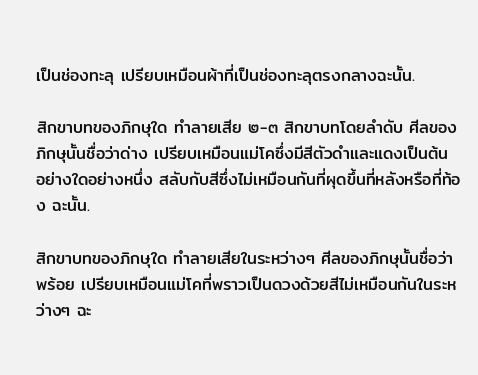เป็นช่องทะลุ เปรียบเหมือนผ้าที่เป็นช่องทะลุตรงกลางฉะนั้น.

สิกขาบทของภิกษุใด ทำลายเสีย ๒-๓ สิกขาบทโดยลำดับ ศีลของภิกษุนั้นชื่อว่าด่าง เปรียบเหมือนแม่โคซึ่งมีสีตัวดำและแดงเป็นต้น อย่างใดอย่างหนึ่ง สลับกับสีซึ่งไม่เหมือนกันที่ผุดขึ้นที่หลังหรือที่ท้อง ฉะนั้น.

สิกขาบทของภิกษุใด ทำลายเสียในระหว่างๆ ศีลของภิกษุนั้นชื่อว่าพร้อย เปรียบเหมือนแม่โคที่พราวเป็นดวงด้วยสีไม่เหมือนกันในระหว่างๆ ฉะ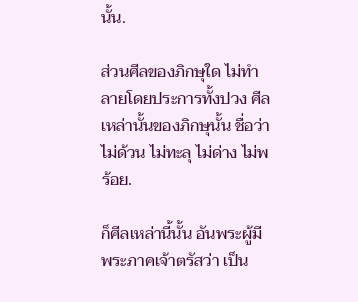นั้น.

ส่วนศีลของภิกษุใด ไม่ทำลายโดยประการทั้งปวง ศีลเหล่านั้นของภิกษุนั้น ชื่อว่า ไม่ด้วน ไม่ทะลุ ไม่ด่าง ไม่พร้อย.

ก็ศีลเหล่านี้นั้น อันพระผู้มีพระภาคเจ้าตรัสว่า เป็น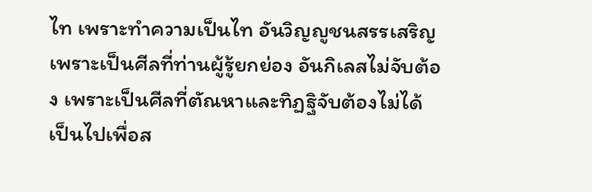ไท เพราะทำความเป็นไท อันวิญญูชนสรรเสริญ เพราะเป็นศีลที่ท่านผู้รู้ยกย่อง อันกิเลสไม่จับต้อง เพราะเป็นศีลที่ตัณหาและทิฏฐิจับต้องไม่ได้ เป็นไปเพื่อส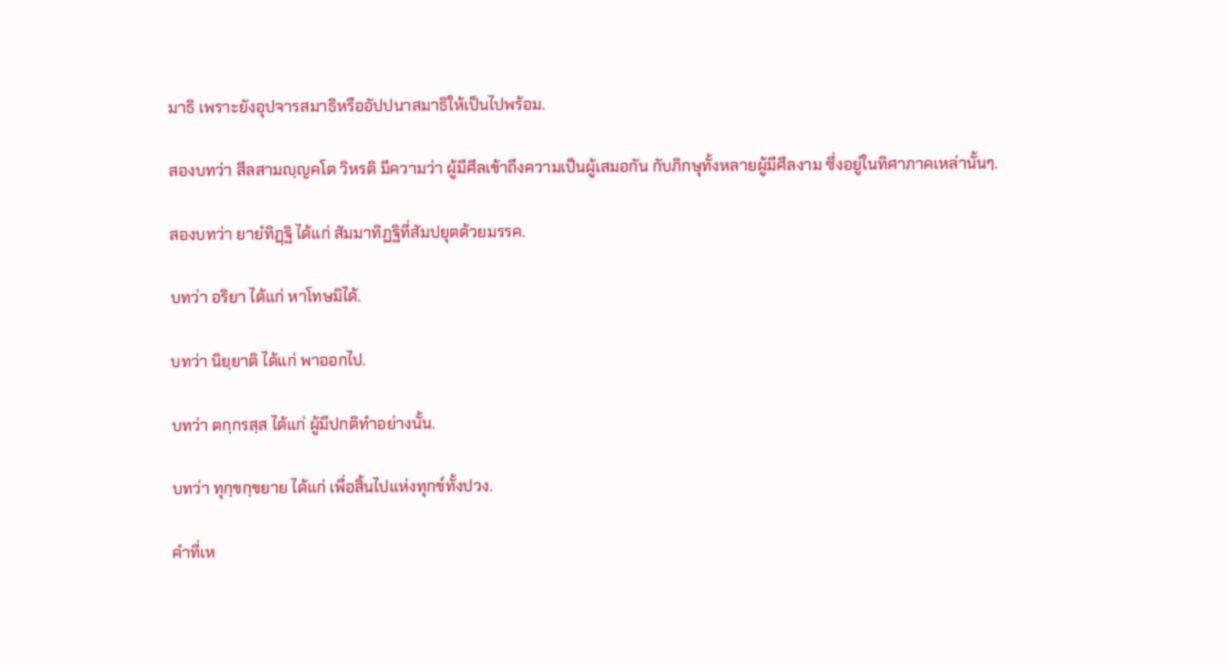มาธิ เพราะยังอุปจารสมาธิหรืออัปปนาสมาธิให้เป็นไปพร้อม.

สองบทว่า สีลสามญฺญคโต วิหรติ มีความว่า ผู้มีศีลเข้าถึงความเป็นผู้เสมอกัน กับภิกษุทั้งหลายผู้มีศีลงาม ซึ่งอยู่ในทิศาภาคเหล่านั้นๆ.

สองบทว่า ยายํทิฏฺฐิ ได้แก่ สัมมาทิฏฐิที่สัมปยุตด้วยมรรค.

บทว่า อริยา ได้แก่ หาโทษมิได้.

บทว่า นิยฺยาติ ได้แก่ พาออกไป.

บทว่า ตกฺกรสฺส ได้แก่ ผู้มีปกติทำอย่างนั้น.

บทว่า ทุกฺขกฺขยาย ได้แก่ เพื่อสิ้นไปแห่งทุกข์ทั้งปวง.

คำที่เห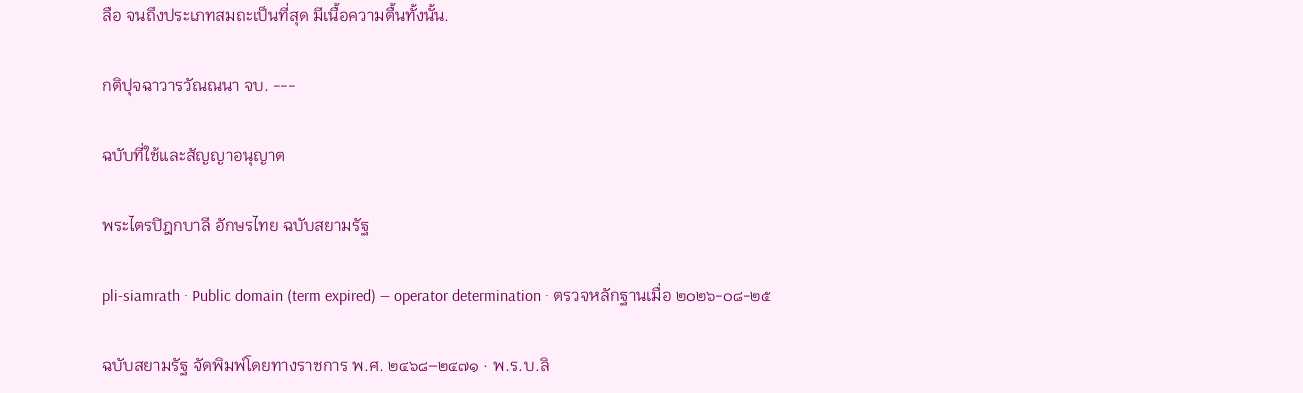ลือ จนถึงประเภทสมถะเป็นที่สุด มีเนื้อความตื้นทั้งนั้น.

กติปุจฉาวารวัณณนา จบ. ---

ฉบับที่ใช้และสัญญาอนุญาต

พระไตรปิฎกบาลี อักษรไทย ฉบับสยามรัฐ

pli-siamrath · Public domain (term expired) — operator determination · ตรวจหลักฐานเมื่อ ๒๐๒๖-๐๘-๒๕

ฉบับสยามรัฐ จัดพิมพ์โดยทางราชการ พ.ศ. ๒๔๖๘–๒๔๗๑ · พ.ร.บ.ลิ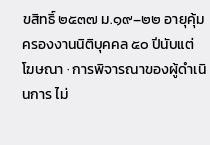ขสิทธิ์ ๒๕๓๗ ม.๑๙–๒๒ อายุคุ้มครองงานนิติบุคคล ๕๐ ปีนับแต่โฆษณา · การพิจารณาของผู้ดำเนินการ ไม่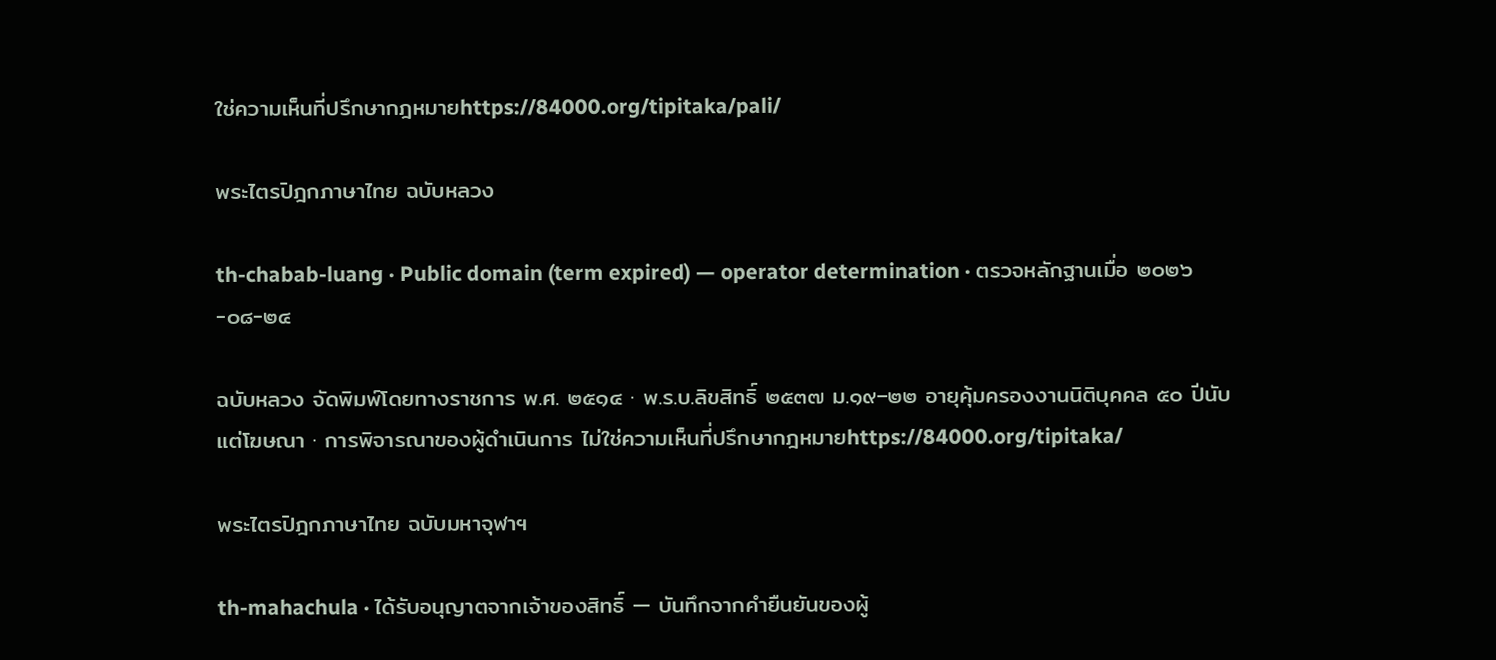ใช่ความเห็นที่ปรึกษากฎหมายhttps://84000.org/tipitaka/pali/

พระไตรปิฎกภาษาไทย ฉบับหลวง

th-chabab-luang · Public domain (term expired) — operator determination · ตรวจหลักฐานเมื่อ ๒๐๒๖-๐๘-๒๔

ฉบับหลวง จัดพิมพ์โดยทางราชการ พ.ศ. ๒๕๑๔ · พ.ร.บ.ลิขสิทธิ์ ๒๕๓๗ ม.๑๙–๒๒ อายุคุ้มครองงานนิติบุคคล ๕๐ ปีนับแต่โฆษณา · การพิจารณาของผู้ดำเนินการ ไม่ใช่ความเห็นที่ปรึกษากฎหมายhttps://84000.org/tipitaka/

พระไตรปิฎกภาษาไทย ฉบับมหาจุฬาฯ

th-mahachula · ได้รับอนุญาตจากเจ้าของสิทธิ์ — บันทึกจากคำยืนยันของผู้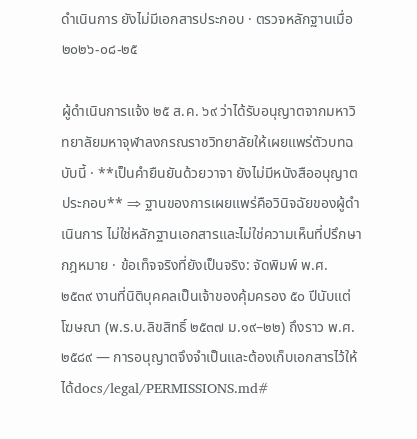ดำเนินการ ยังไม่มีเอกสารประกอบ · ตรวจหลักฐานเมื่อ ๒๐๒๖-๐๘-๒๕

ผู้ดำเนินการแจ้ง ๒๕ ส.ค. ๖๙ ว่าได้รับอนุญาตจากมหาวิทยาลัยมหาจุฬาลงกรณราชวิทยาลัยให้เผยแพร่ตัวบทฉบับนี้ · **เป็นคำยืนยันด้วยวาจา ยังไม่มีหนังสืออนุญาตประกอบ** ⇒ ฐานของการเผยแพร่คือวินิจฉัยของผู้ดำเนินการ ไม่ใช่หลักฐานเอกสารและไม่ใช่ความเห็นที่ปรึกษากฎหมาย · ข้อเท็จจริงที่ยังเป็นจริง: จัดพิมพ์ พ.ศ. ๒๕๓๙ งานที่นิติบุคคลเป็นเจ้าของคุ้มครอง ๕๐ ปีนับแต่โฆษณา (พ.ร.บ.ลิขสิทธิ์ ๒๕๓๗ ม.๑๙–๒๒) ถึงราว พ.ศ. ๒๕๘๙ — การอนุญาตจึงจำเป็นและต้องเก็บเอกสารไว้ให้ได้docs/legal/PERMISSIONS.md#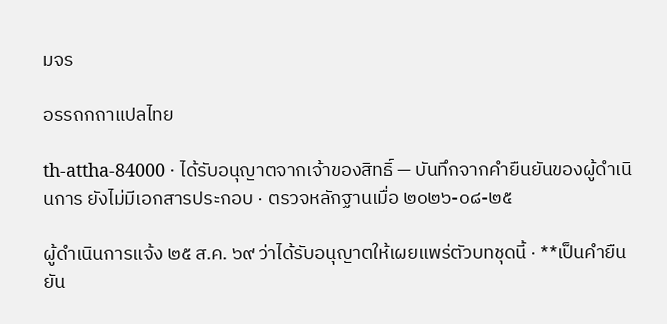มจร

อรรถกถาแปลไทย

th-attha-84000 · ได้รับอนุญาตจากเจ้าของสิทธิ์ — บันทึกจากคำยืนยันของผู้ดำเนินการ ยังไม่มีเอกสารประกอบ · ตรวจหลักฐานเมื่อ ๒๐๒๖-๐๘-๒๕

ผู้ดำเนินการแจ้ง ๒๕ ส.ค. ๖๙ ว่าได้รับอนุญาตให้เผยแพร่ตัวบทชุดนี้ · **เป็นคำยืนยัน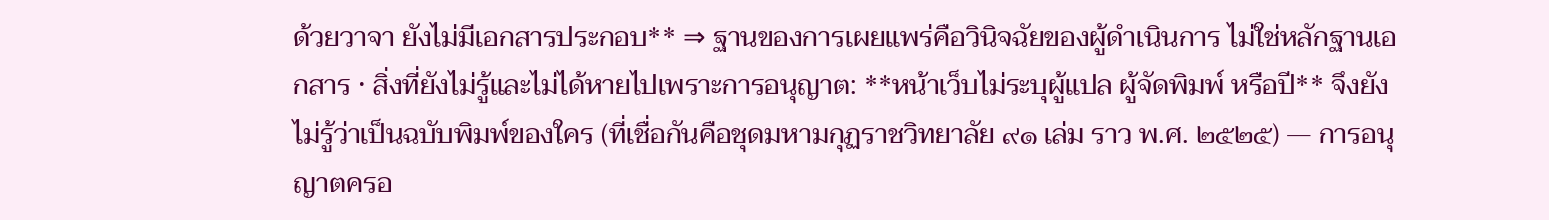ด้วยวาจา ยังไม่มีเอกสารประกอบ** ⇒ ฐานของการเผยแพร่คือวินิจฉัยของผู้ดำเนินการ ไม่ใช่หลักฐานเอกสาร · สิ่งที่ยังไม่รู้และไม่ได้หายไปเพราะการอนุญาต: **หน้าเว็บไม่ระบุผู้แปล ผู้จัดพิมพ์ หรือปี** จึงยังไม่รู้ว่าเป็นฉบับพิมพ์ของใคร (ที่เชื่อกันคือชุดมหามกุฏราชวิทยาลัย ๙๑ เล่ม ราว พ.ศ. ๒๕๒๕) — การอนุญาตครอ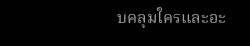บคลุมใครและอะ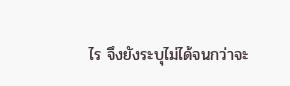ไร จึงยังระบุไม่ได้จนกว่าจะ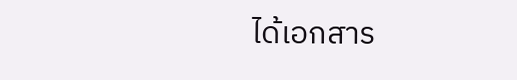ได้เอกสาร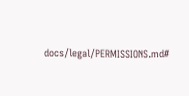docs/legal/PERMISSIONS.md#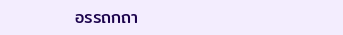อรรถกถา